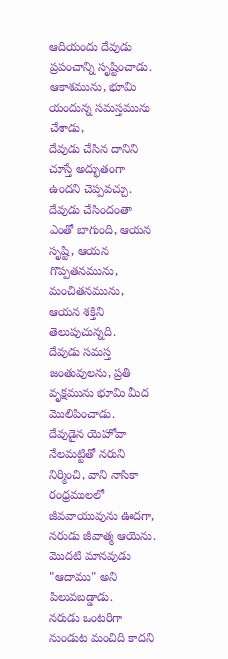ఆదియందు దేవుడు ప్రపంచాన్ని సృష్టించాడు. ఆకాశమును, భూమి యందున్న సమస్తమును చేశాడు,
దేవుడు చేసిన దానిని చూస్తే అద్భుతంగా ఉందని చెప్పవచ్చు.
దేవుడు చేసిందంతా ఎంతో బాగుంది, ఆయన సృష్టి, ఆయన గొప్పతనమును, మంచితనమును, ఆయన శక్తిని తెలుపుచున్నది.
దేవుడు సమస్త జంతువులను, ప్రతి వృక్షమును భూమి మీద మొలిపించాడు.
దేవుడైన యెహోవా నేలమట్టితో నరుని నిర్మించి, వాని నాసికా రంధ్రములలో జీవవాయువును ఊదగా, నరుడు జీవాత్మ ఆయెను.
మొదటి మానవుడు "ఆదాము" అని పిలువబడ్డాడు.
నరుడు ఒంటరిగా నుండుట మంచిది కాదని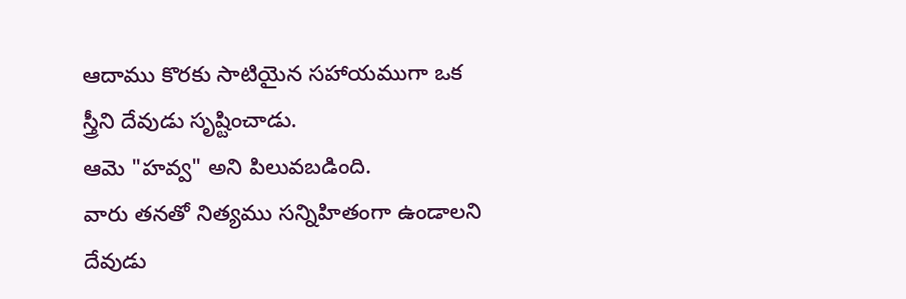ఆదాము కొరకు సాటియైన సహాయముగా ఒక స్త్రీని దేవుడు సృష్టించాడు.
ఆమె "హవ్వ" అని పిలువబడింది.
వారు తనతో నిత్యము సన్నిహితంగా ఉండాలని దేవుడు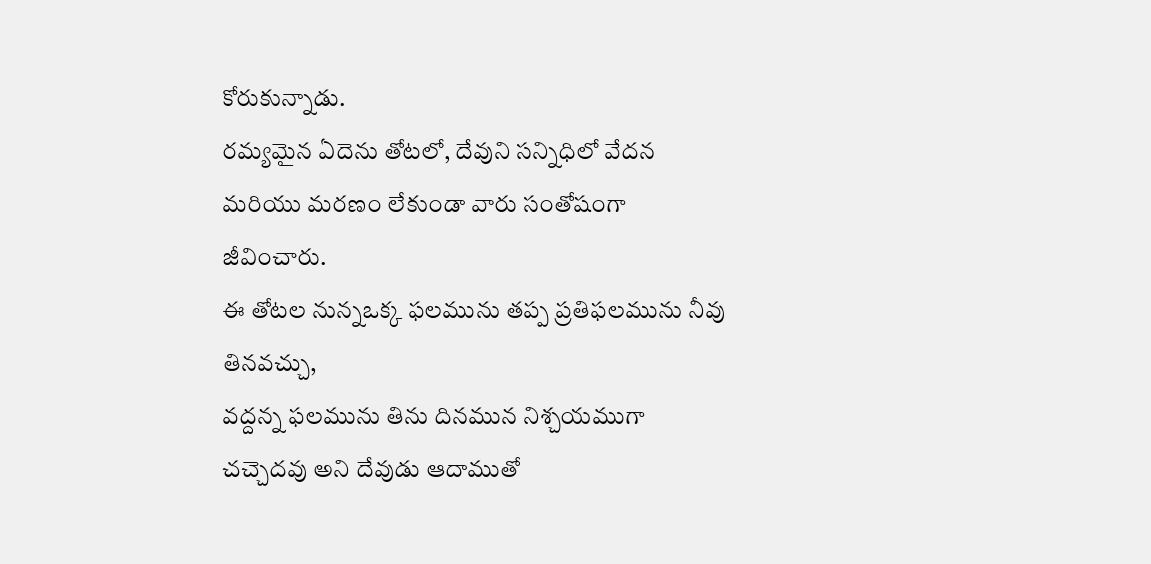కోరుకున్నాడు.
రమ్యమైన ఏదెను తోటలో, దేవుని సన్నిధిలో వేదన మరియు మరణం లేకుండా వారు సంతోషంగా జీవించారు.
ఈ తోటల నున్నఒక్క ఫలమును తప్ప ప్రతిఫలమును నీవు తినవచ్చు,
వద్దన్న ఫలమును తిను దినమున నిశ్చయముగా చచ్చెదవు అని దేవుడు ఆదాముతో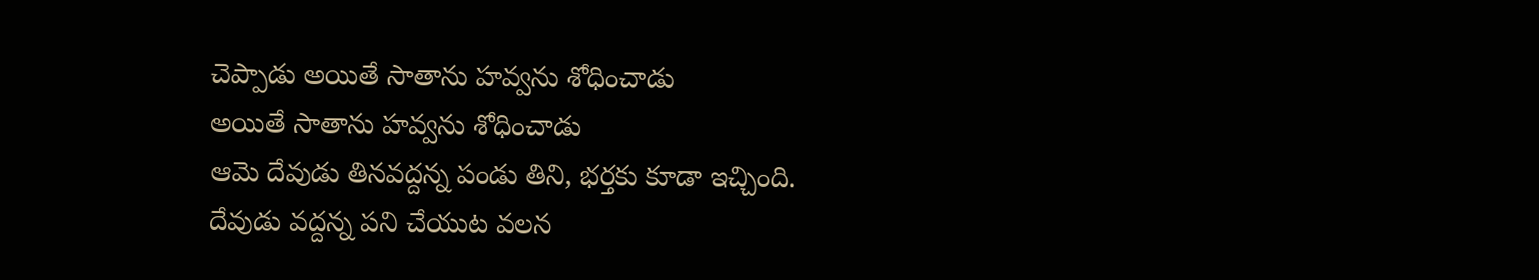చెప్పాడు అయితే సాతాను హవ్వను శోధించాడు
అయితే సాతాను హవ్వను శోధించాడు
ఆమె దేవుడు తినవద్దన్న పండు తిని, భర్తకు కూడా ఇచ్చింది.
దేవుడు వద్దన్న పని చేయుట వలన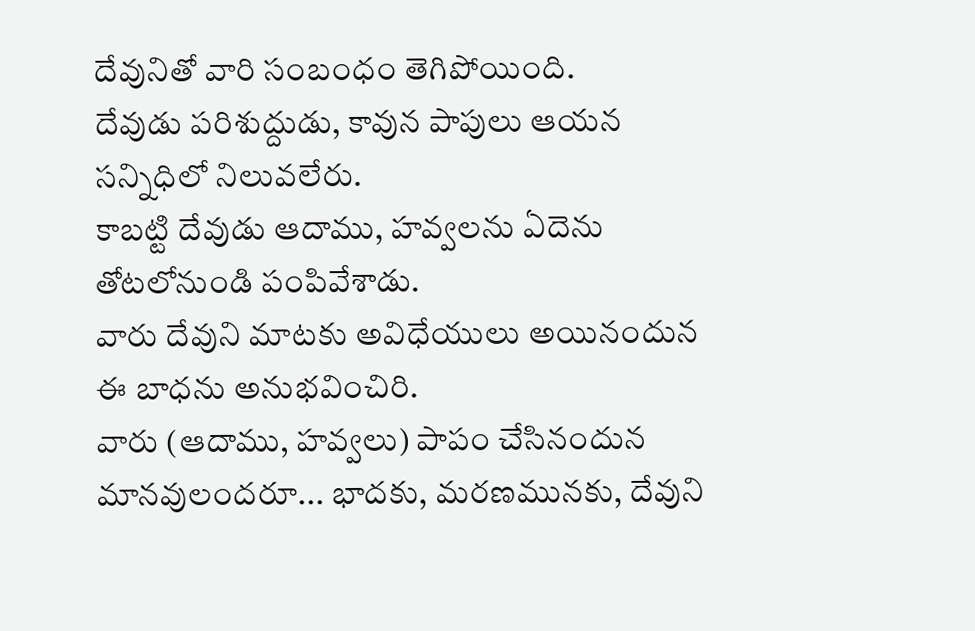దేవునితో వారి సంబంధం తెగిపోయింది.
దేవుడు పరిశుద్దుడు, కావున పాపులు ఆయన సన్నిధిలో నిలువలేరు.
కాబట్టి దేవుడు ఆదాము, హవ్వలను ఏదెను తోటలోనుండి పంపివేశాడు.
వారు దేవుని మాటకు అవిధేయులు అయినందున ఈ బాధను అనుభవించిరి.
వారు (ఆదాము, హవ్వలు) పాపం చేసినందున మానవులందరూ... భాదకు, మరణమునకు, దేవుని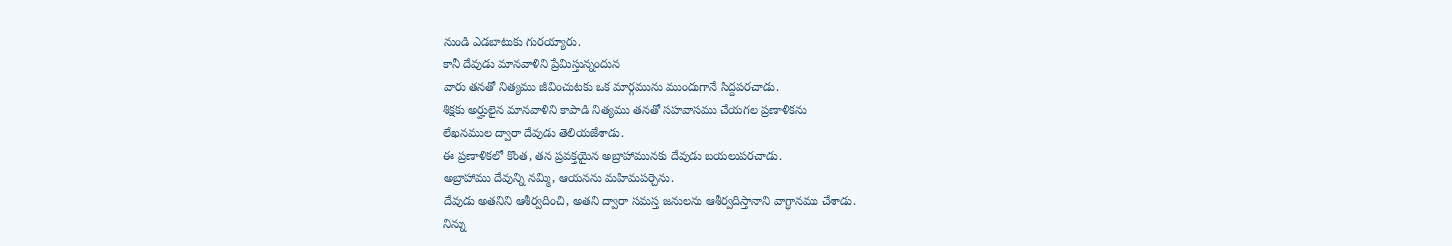నుండి ఎడబాటుకు గురయ్యారు.
కానీ దేవుడు మానవాళిని ప్రేమిస్తున్నందున
వారు తనతో నిత్యము జీవించుటకు ఒక మార్గమును ముందుగానే సిద్దపరచాడు.
శిక్షకు అర్హులైన మానవాళిని కాపాడి నిత్యము తనతో సహవాసము చేయగల ప్రణాళికను
లేఖనముల ద్వారా దేవుడు తెలియజేశాడు.
ఈ ప్రణాళికలో కొంత, తన ప్రవక్తయైన అబ్రాహామునకు దేవుడు బయలుపరచాడు.
అబ్రాహాము దేవున్ని నమ్మి, ఆయనను మహిమపర్చెను.
దేవుడు అతనిని ఆశీర్వదించి, అతని ద్వారా సమస్త జనులను ఆశీర్వదిస్తానాని వాగ్ధానము చేశాడు.
నిన్ను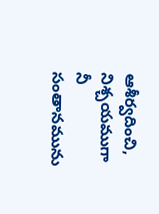ఆశీర్వదించి, నిశ్చయముగా నీ సంతానమును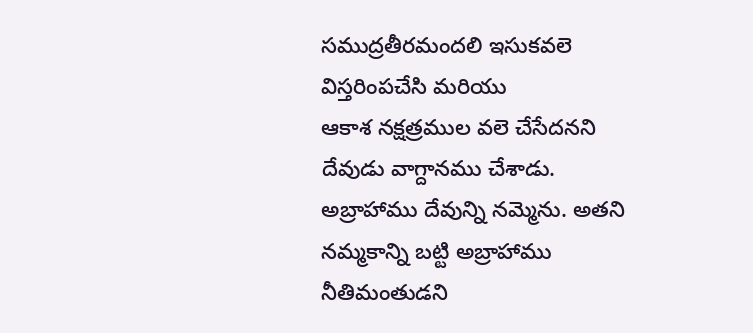సముద్రతీరమందలి ఇసుకవలె విస్తరింపచేసి మరియు
ఆకాశ నక్షత్రముల వలె చేసేదనని దేవుడు వాగ్దానము చేశాడు.
అబ్రాహాము దేవున్ని నమ్మెను. అతని నమ్మకాన్ని బట్టి అబ్రాహాము నీతిమంతుడని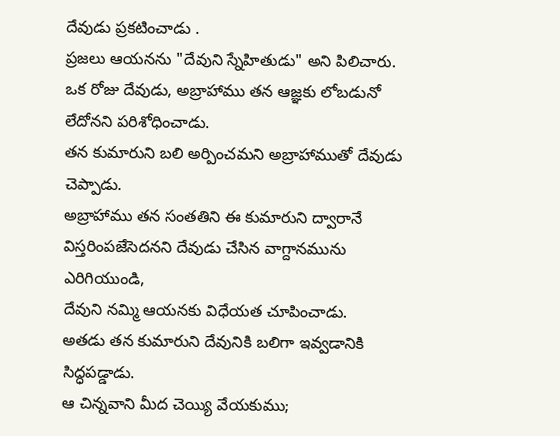దేవుడు ప్రకటించాడు .
ప్రజలు ఆయనను "దేవుని స్నేహితుడు" అని పిలిచారు.
ఒక రోజు దేవుడు, అబ్రాహాము తన ఆజ్ఞకు లోబడునో లేదోనని పరిశోధించాడు.
తన కుమారుని బలి అర్పించమని అబ్రాహాముతో దేవుడు చెప్పాడు.
అబ్రాహాము తన సంతతిని ఈ కుమారుని ద్వారానే విస్తరింపజేసెదనని దేవుడు చేసిన వాగ్దానమును ఎరిగియుండి,
దేవుని నమ్మి ఆయనకు విధేయత చూపించాడు.
అతడు తన కుమారుని దేవునికి బలిగా ఇవ్వడానికి సిద్ధపడ్డాడు.
ఆ చిన్నవాని మీద చెయ్యి వేయకుము;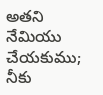అతని నేమియు చేయకుము;
నీకు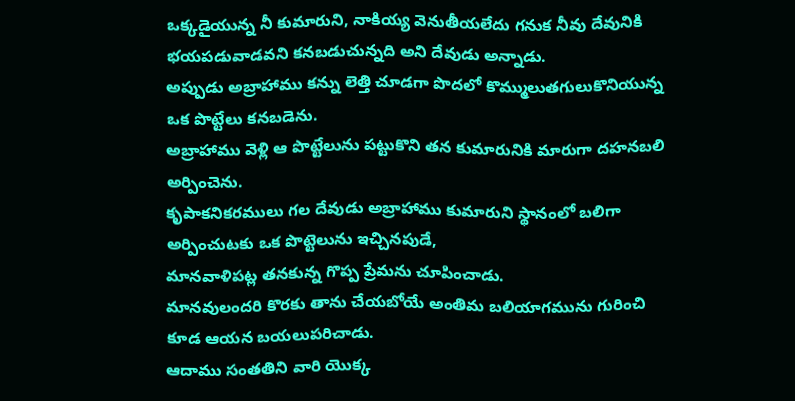ఒక్కడైయున్న నీ కుమారుని, నాకియ్య వెనుతీయలేదు గనుక నీవు దేవునికి భయపడువాడవని కనబడుచున్నది అని దేవుడు అన్నాడు.
అప్పుడు అబ్రాహాము కన్ను లెత్తి చూడగా పొదలో కొమ్ములుతగులుకొనియున్న ఒక పొట్టేలు కనబడెను.
అబ్రాహాము వెళ్లి ఆ పొట్టేలును పట్టుకొని తన కుమారునికి మారుగా దహనబలి అర్పించెను.
కృపాకనికరములు గల దేవుడు అబ్రాహాము కుమారుని స్థానంలో బలిగా అర్పించుటకు ఒక పొట్టెలును ఇచ్చినపుడే,
మానవాళిపట్ల తనకున్న గొప్ప ప్రేమను చూపించాడు.
మానవులందరి కొరకు తాను చేయబోయే అంతిమ బలియాగమును గురించి కూడ ఆయన బయలుపరిచాడు.
ఆదాము సంతతిని వారి యొక్క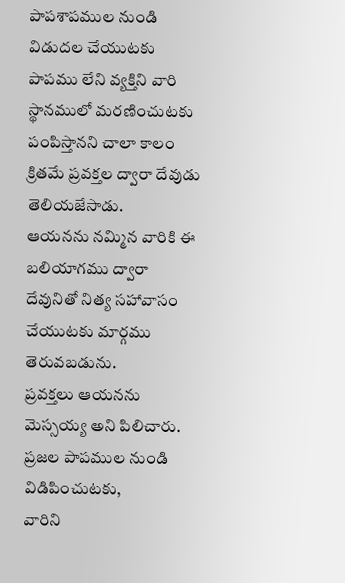పాపశాపముల నుండి విడుదల చేయుటకు
పాపము లేని వ్యక్తిని వారి స్థానములో మరణించుటకు పంపిస్తానని చాలా కాలం క్రితమే ప్రవక్తల ద్వారా దేవుడు తెలియజేసాడు.
ఆయనను నమ్మిన వారికి ఈ బలియాగము ద్వారా దేవునితో నిత్య సహావాసం చేయుటకు మార్గము తెరువబడును.
ప్రవక్తలు ఆయనను మెస్సయ్య అని పిలిచారు. ప్రజల పాపముల నుండి విడిపించుటకు,
వారిని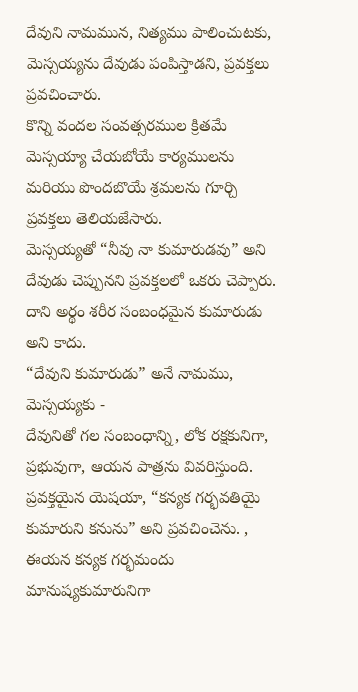దేవుని నామమున, నిత్యము పాలించుటకు, మెస్సయ్యను దేవుడు పంపిస్తాడని, ప్రవక్తలు ప్రవచించారు.
కొన్ని వందల సంవత్సరముల క్రితమే
మెస్సయ్యా చేయబోయే కార్యములను మరియు పొందబొయే శ్రమలను గూర్చి ప్రవక్తలు తెలియజేసారు.
మెస్సయ్యతో “నీవు నా కుమారుడవు” అని దేవుడు చెప్పునని ప్రవక్తలలో ఒకరు చెప్పారు.
దాని అర్థం శరీర సంబంధమైన కుమారుడు అని కాదు.
“దేవుని కుమారుడు” అనే నామము, మెస్సయ్యకు -
దేవునితో గల సంబంధాన్ని, లోక రక్షకునిగా, ప్రభువుగా, ఆయన పాత్రను వివరిస్తుంది.
ప్రవక్తయైన యెషయా, “కన్యక గర్భవతియై కుమారుని కనును” అని ప్రవచించెను. ,
ఈయన కన్యక గర్భమందు మానుష్యకుమారునిగా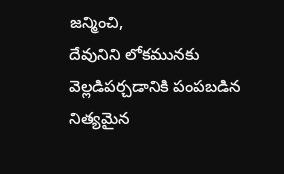జన్మించి,
దేవునిని లోకమునకు వెల్లడిపర్చడానికి పంపబడిన నిత్యమైన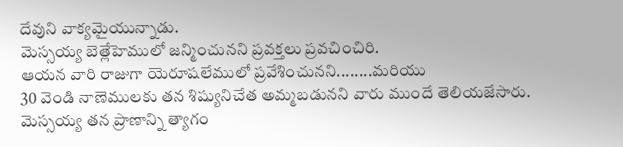దేవుని వాక్యమైయున్నాడు.
మెస్సయ్య బెత్లేహెములో జన్మించునని ప్రవక్తలు ప్రవచించిరి.
ఆయన వారి రాజుగా యెరూషలేములో ప్రవేశించునని........మరియు
30 వెండి నాణెములకు తన శిష్యునిచేత అమ్మబడునని వారు ముందే తెలియజేసారు.
మెస్సయ్య తన ప్రాణాన్ని త్యాగం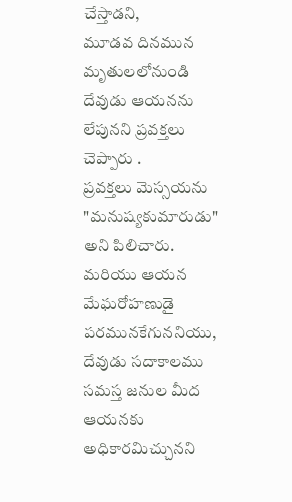చేస్తాడని,
మూడవ దినమున మృతులలోనుండి దేవుడు ఆయనను లేపునని ప్రవక్తలు చెప్పారు .
ప్రవక్తలు మెస్సయను "మనుష్యకుమారుడు" అని పిలిచారు. మరియు ఆయన మేఘరోహణుడై పరమునకేగుననియు,
దేవుడు సదాకాలము సమస్త జనుల మీద ఆయనకు అధికారమిచ్చునని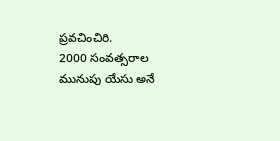ప్రవచించిరి.
2000 సంవత్సరాల మునుపు యేసు అనే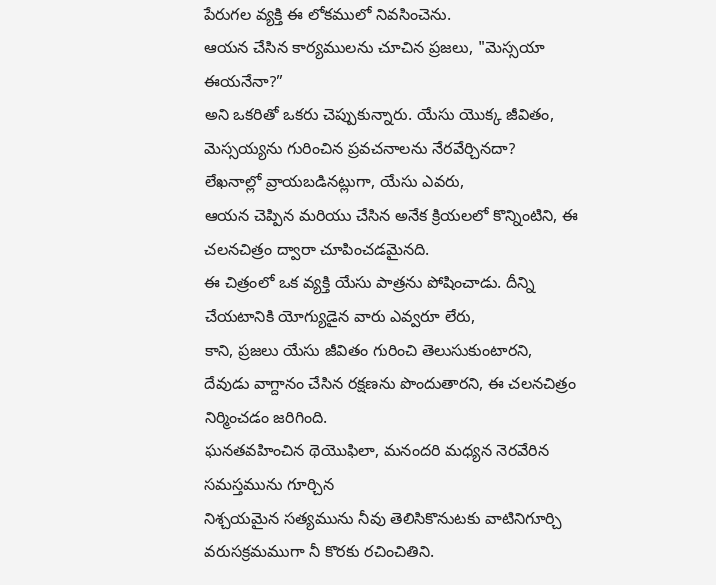పేరుగల వ్యక్తి ఈ లోకములో నివసించెను.
ఆయన చేసిన కార్యములను చూచిన ప్రజలు, "మెస్సయా ఈయనేనా?”
అని ఒకరితో ఒకరు చెప్పుకున్నారు. యేసు యొక్క జీవితం, మెస్సయ్యను గురించిన ప్రవచనాలను నేరవేర్చినదా?
లేఖనాల్లో వ్రాయబడినట్లుగా, యేసు ఎవరు,
ఆయన చెప్పిన మరియు చేసిన అనేక క్రియలలో కొన్నింటిని, ఈ చలనచిత్రం ద్వారా చూపించడమైనది.
ఈ చిత్రంలో ఒక వ్యక్తి యేసు పాత్రను పోషించాడు. దీన్ని చేయటానికి యోగ్యుడైన వారు ఎవ్వరూ లేరు,
కాని, ప్రజలు యేసు జీవితం గురించి తెలుసుకుంటారని,
దేవుడు వాగ్దానం చేసిన రక్షణను పొందుతారని, ఈ చలనచిత్రం నిర్మించడం జరిగింది.
ఘనతవహించిన థెయొఫిలా, మనందరి మధ్యన నెరవేరిన సమస్తమును గూర్చిన
నిశ్చయమైన సత్యమును నీవు తెలిసికొనుటకు వాటినిగూర్చి వరుసక్రమముగా నీ కొరకు రచించితిని.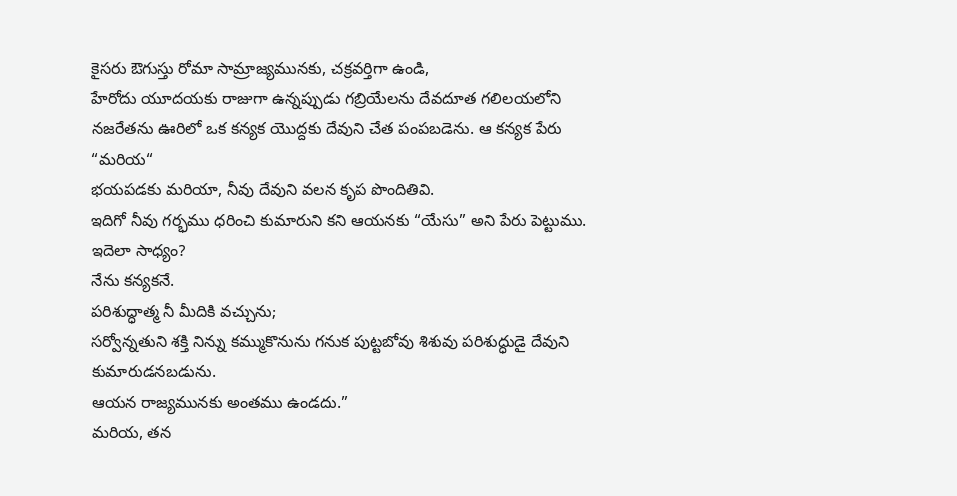కైసరు ఔగుస్తు రోమా సామ్రాజ్యమునకు, చక్రవర్తిగా ఉండి,
హేరోదు యూదయకు రాజుగా ఉన్నప్పుడు గబ్రియేలను దేవదూత గలిలయలోని
నజరేతను ఊరిలో ఒక కన్యక యొద్దకు దేవుని చేత పంపబడెను. ఆ కన్యక పేరు “మరియ“
భయపడకు మరియా, నీవు దేవుని వలన కృప పొందితివి.
ఇదిగో నీవు గర్భము ధరించి కుమారుని కని ఆయనకు “యేసు” అని పేరు పెట్టుము.
ఇదెలా సాధ్యం?
నేను కన్యకనే.
పరిశుద్ధాత్మ నీ మీదికి వచ్చును;
సర్వోన్నతుని శక్తి నిన్ను కమ్ముకొనును గనుక పుట్టబోవు శిశువు పరిశుద్ధుడై దేవుని కుమారుడనబడును.
ఆయన రాజ్యమునకు అంతము ఉండదు.”
మరియ, తన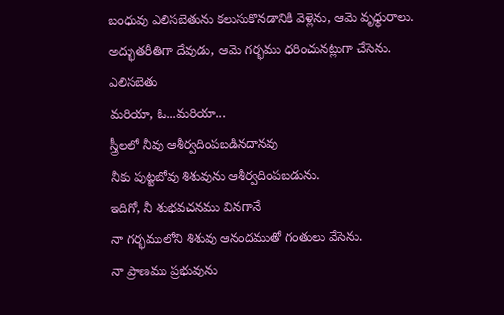బంధువు ఎలిసబెతును కలుసుకొనడానికి వెళ్లెను, ఆమె వృధ్ధురాలు.
అద్భుతరీతిగా దేవుడు, ఆమె గర్భము ధరించునట్లుగా చేసెను.
ఎలిసబెతు
మరియా, ఓ...మరియా...
స్త్రీలలో నీవు ఆశీర్వదింపబడినదానవు
నీకు పుట్టబోవు శిశువును ఆశీర్వదింపబడును.
ఇదిగో, నీ శుభవచనము వినగానే
నా గర్భములోని శిశువు ఆనందముతో గంతులు వేసెను.
నా ప్రాణము ప్రభువును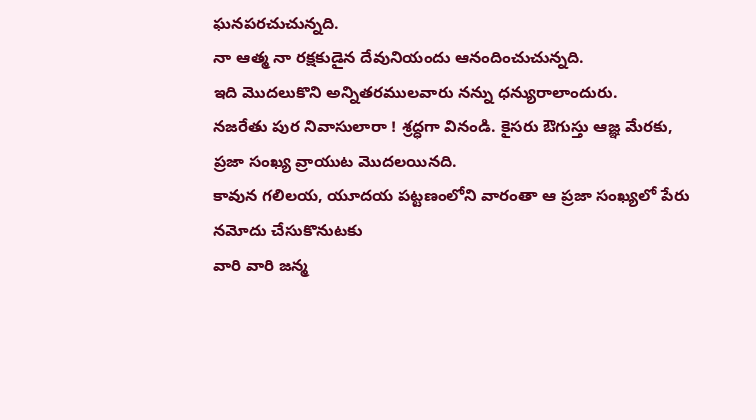ఘనపరచుచున్నది.
నా ఆత్మ నా రక్షకుడైన దేవునియందు ఆనందించుచున్నది.
ఇది మొదలుకొని అన్నితరములవారు నన్ను ధన్యురాలాందురు.
నజరేతు పుర నివాసులారా ! శ్రద్ధగా వినండి. కైసరు ఔగుస్తు ఆజ్ఞ మేరకు, ప్రజా సంఖ్య వ్రాయుట మొదలయినది.
కావున గలిలయ, యూదయ పట్టణంలోని వారంతా ఆ ప్రజా సంఖ్యలో పేరు నమోదు చేసుకొనుటకు
వారి వారి జన్మ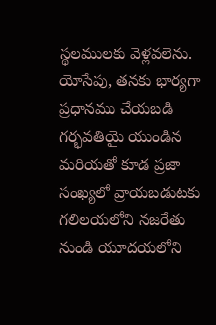స్థలములకు వెళ్లవలెను.
యోసేపు, తనకు భార్యగా ప్రధానము చేయబడి గర్భవతియై యుండిన మరియతో కూడ ప్రజా సంఖ్యలో వ్రాయబడుటకు
గలిలయలోని నజరేతు నుండి యూదయలోని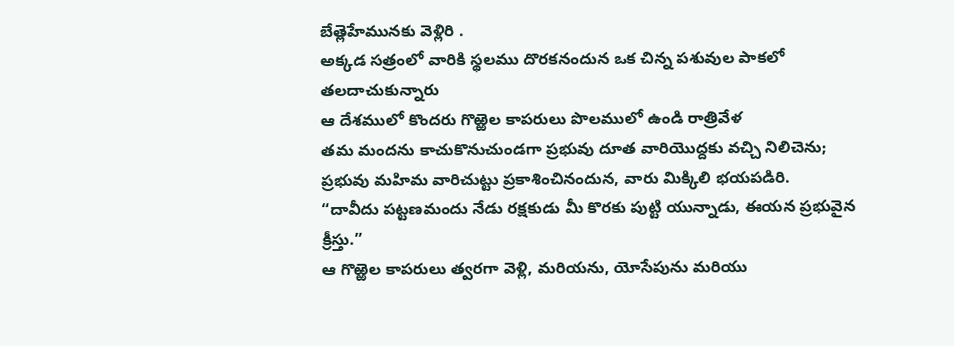బేత్లెహేమునకు వెళ్లిరి .
అక్కడ సత్రంలో వారికి స్థలము దొరకనందున ఒక చిన్న పశువుల పాకలో తలదాచుకున్నారు
ఆ దేశములో కొందరు గొఱ్ఱెల కాపరులు పొలములో ఉండి రాత్రివేళ
తమ మందను కాచుకొనుచుండగా ప్రభువు దూత వారియొద్దకు వచ్చి నిలిచెను;
ప్రభువు మహిమ వారిచుట్టు ప్రకాశించినందున, వారు మిక్కిలి భయపడిరి.
“దావీదు పట్టణమందు నేడు రక్షకుడు మీ కొరకు పుట్టి యున్నాడు, ఈయన ప్రభువైన క్రీస్తు.”
ఆ గొఱ్ఱెల కాపరులు త్వరగా వెళ్లి, మరియను, యోసేపును మరియు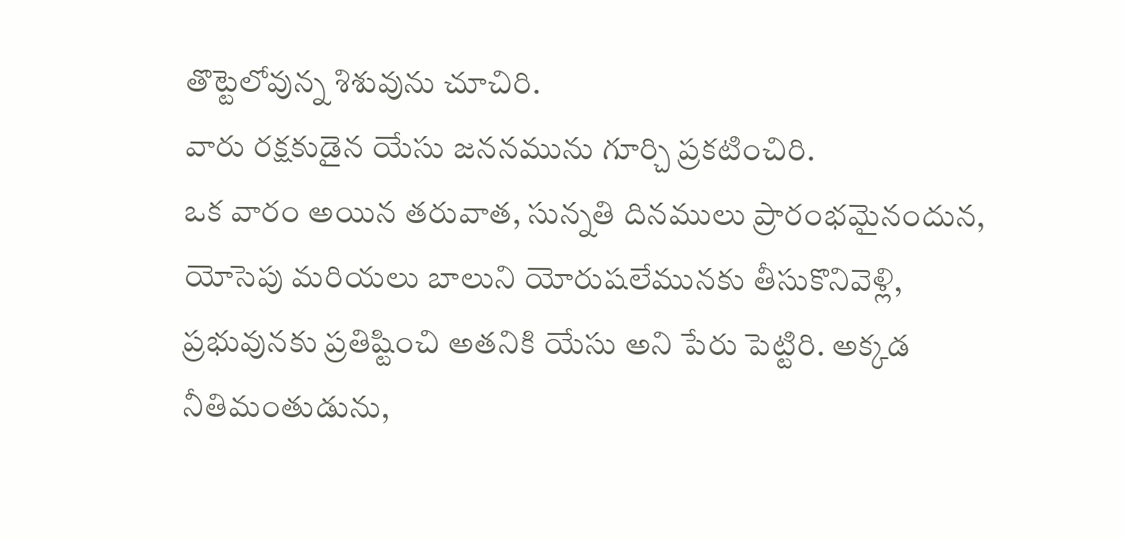తొట్టెలోవున్న శిశువును చూచిరి.
వారు రక్షకుడైన యేసు జననమును గూర్చి ప్రకటించిరి.
ఒక వారం అయిన తరువాత, సున్నతి దినములు ప్రారంభమైనందున, యోసెపు మరియలు బాలుని యోరుషలేమునకు తీసుకొనివెళ్లి,
ప్రభువునకు ప్రతిష్టించి అతనికి యేసు అని పేరు పెట్టిరి. అక్కడ నీతిమంతుడును,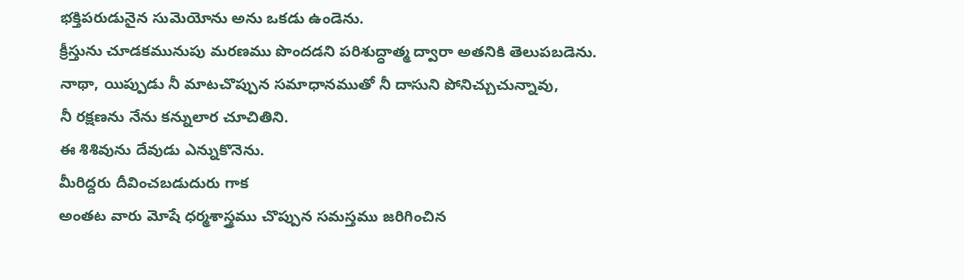భక్తిపరుడునైన సుమెయోను అను ఒకడు ఉండెను.
క్రీస్తును చూడకమునుపు మరణము పొందడని పరిశుద్ధాత్మ ద్వారా అతనికి తెలుపబడెను.
నాథా, యిప్పుడు నీ మాటచొప్పున సమాధానముతో నీ దాసుని పోనిచ్చుచున్నావు,
నీ రక్షణను నేను కన్నులార చూచితిని.
ఈ శిశివును దేవుడు ఎన్నుకొనెను.
మీరిద్దరు దీవించబడుదురు గాక
అంతట వారు మోషే ధర్మశాస్త్రము చొప్పున సమస్తము జరిగించిన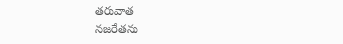తరువాత
నజరేతను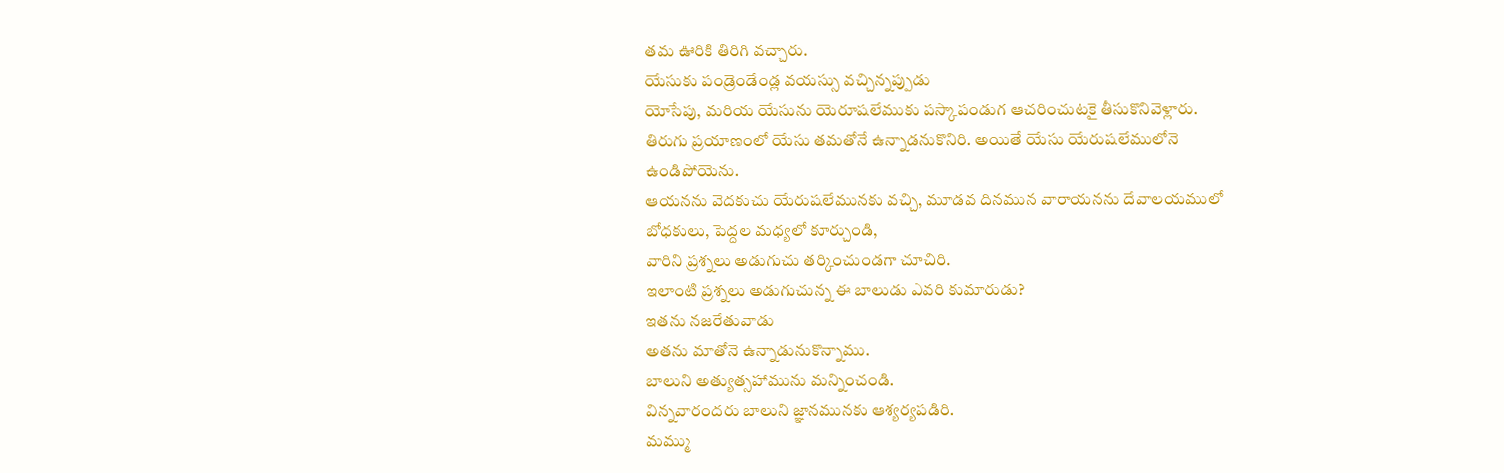తమ ఊరికి తిరిగి వచ్చారు.
యేసుకు పండ్రెండేండ్ల వయస్సు వచ్చిన్నప్పుడు
యోసేపు, మరియ యేసును యెరూషలేముకు పస్కాపండుగ ఆచరించుటకై తీసుకొనివెళ్లారు.
తిరుగు ప్రయాణంలో యేసు తమతోనే ఉన్నాడనుకొనిరి. అయితే యేసు యేరుషలేములోనె ఉండిపోయెను.
ఆయనను వెదకుచు యేరుషలేమునకు వచ్చి, మూడవ దినమున వారాయనను దేవాలయములో బోధకులు, పెద్దల మధ్యలో కూర్చుండి,
వారిని ప్రశ్నలు అడుగుచు తర్కించుండగా చూచిరి.
ఇలాంటి ప్రశ్నలు అడుగుచున్న ఈ బాలుడు ఎవరి కుమారుడు?
ఇతను నజరేతువాడు
అతను మాతోనె ఉన్నాడునుకొన్నాము.
బాలుని అత్యుత్సహామును మన్నించండి.
విన్నవారందరు బాలుని జ్ఞానమునకు ఆశ్యర్యపడిరి.
మమ్ము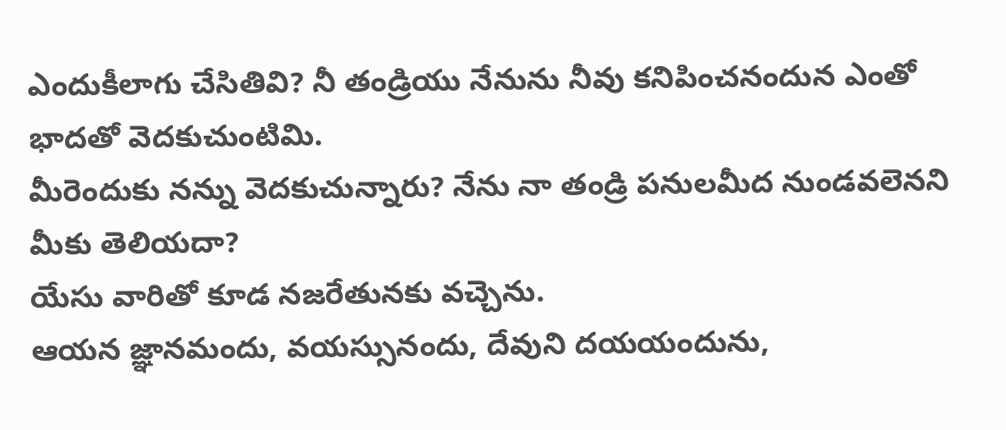ఎందుకీలాగు చేసితివి? నీ తండ్రియు నేనును నీవు కనిపించనందున ఎంతో భాదతో వెదకుచుంటిమి.
మీరెందుకు నన్ను వెదకుచున్నారు? నేను నా తండ్రి పనులమీద నుండవలెనని మీకు తెలియదా?
యేసు వారితో కూడ నజరేతునకు వచ్చెను.
ఆయన జ్ఞానమందు, వయస్సునందు, దేవుని దయయందును,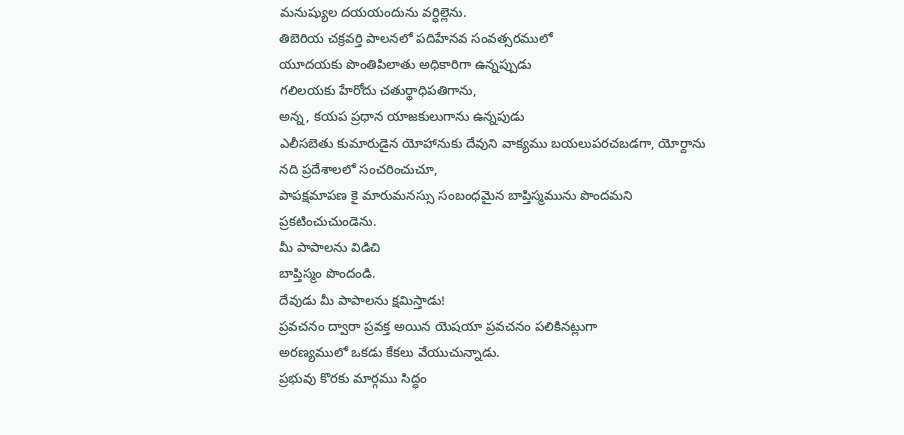మనుష్యుల దయయందును వర్ధిల్లెను.
తిబెరియ చక్రవర్తి పాలనలో పదిహేనవ సంవత్సరములో
యూదయకు పొంతిపిలాతు అధికారిగా ఉన్నప్పుడు
గలిలయకు హేరోదు చతుర్థాధిపతిగాను,
అన్న, కయప ప్రధాన యాజకులుగాను ఉన్నపుడు
ఎలీసబెతు కుమారుడైన యోహానుకు దేవుని వాక్యము బయలుపరచబడగా, యోర్దాను నది ప్రదేశాలలో సంచరించుచూ,
పాపక్షమాపణ కై మారుమనస్సు సంబంధమైన బాప్తిస్మమును పొందమని ప్రకటించుచుండెను.
మీ పాపాలను విడిచి
బాప్తిస్మం పొందండి.
దేవుడు మీ పాపాలను క్షమిస్తాడు!
ప్రవచనం ద్వారా ప్రవక్త అయిన యెషయా ప్రవచనం పలికినట్లుగా
అరణ్యములో ఒకడు కేకలు వేయుచున్నాడు.
ప్రభువు కొరకు మార్గము సిద్ధం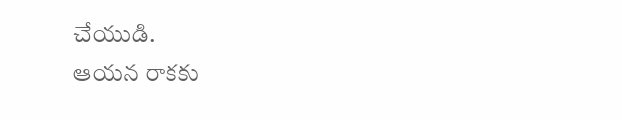చేయుడి.
ఆయన రాకకు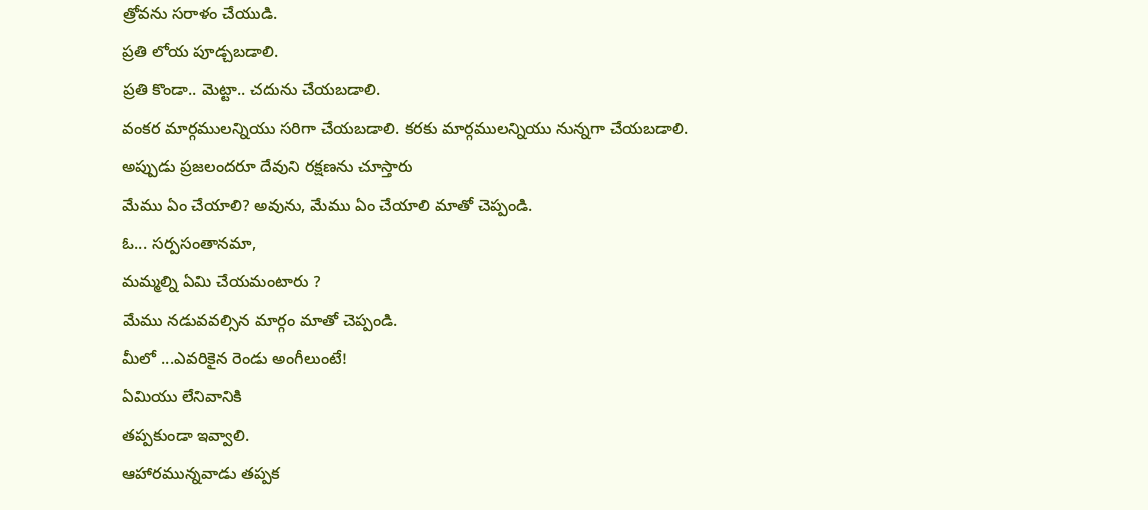త్రోవను సరాళం చేయుడి.
ప్రతి లోయ పూడ్చబడాలి.
ప్రతి కొండా.. మెట్టా.. చదును చేయబడాలి.
వంకర మార్గములన్నియు సరిగా చేయబడాలి. కరకు మార్గములన్నియు నున్నగా చేయబడాలి.
అప్పుడు ప్రజలందరూ దేవుని రక్షణను చూస్తారు
మేము ఏం చేయాలి? అవును, మేము ఏం చేయాలి మాతో చెప్పండి.
ఓ... సర్పసంతానమా,
మమ్మల్ని ఏమి చేయమంటారు ?
మేము నడువవల్సిన మార్గం మాతో చెప్పండి.
మీలో ...ఎవరికైన రెండు అంగీలుంటే!
ఏమియు లేనివానికి
తప్పకుండా ఇవ్వాలి.
ఆహారమున్నవాడు తప్పక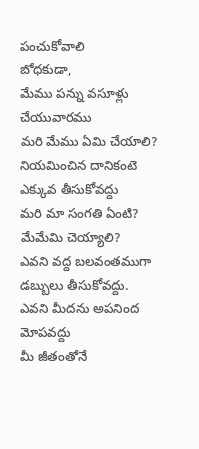పంచుకోవాలి
బోధకుడా,
మేము పన్ను వసూళ్లు చేయువారము
మరి మేము ఏమి చేయాలి?
నియమించిన దానికంటె ఎక్కువ తీసుకోవద్దు
మరి మా సంగతి ఏంటి?
మేమేమి చెయ్యాలి?
ఎవని వద్ద బలవంతముగా డబ్బులు తీసుకోవద్దు.
ఎవని మీదను అపనింద మోపవద్దు
మీ జీతంతోనే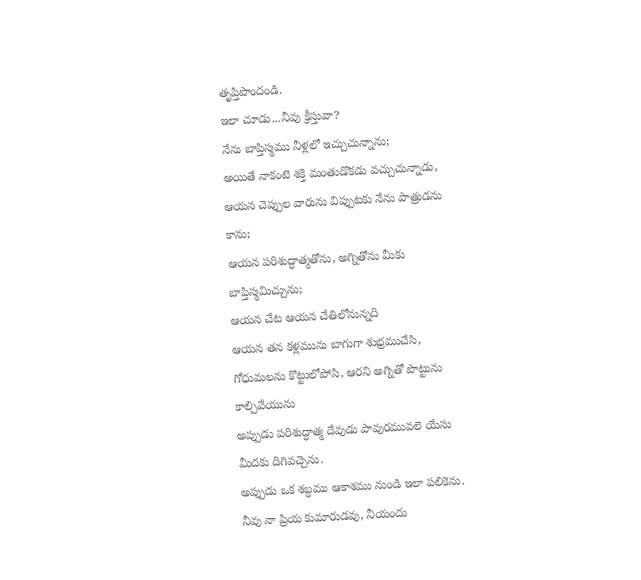తృప్తిపొందండి.
ఇలా చూడు...నీవు క్రీస్తువా?
నేను బాప్తిస్మము నీళ్లలో ఇచ్చుచున్నాను;
అయితే నాకంటె శక్తి మంతుడొకడు వచ్చుచున్నాడు,
ఆయన చెప్పుల వారును విప్పుటకు నేను పాత్రుడను కాను;
ఆయన పరిశుద్ధాత్మతోను, అగ్నితోను మీకు బాప్తిస్మమిచ్చును;
ఆయన చేట ఆయన చేతిలోనున్నది
ఆయన తన కళ్లమును బాగుగా శుభ్రముచేసి,
గోధుమలను కొట్టులోపోసి, ఆరని అగ్నితో పొట్టును కాల్చివేయును
అప్పుడు పరిశుద్ధాత్మ దేవుడు పావురమువలె యేసు మీదకు దిగివచ్చెను.
అప్పుడు ఒక శబ్ధము ఆకాశము నుండి ఇలా పలికెను.
నీవు నా ప్రియ కుమారుడవు, నీయందు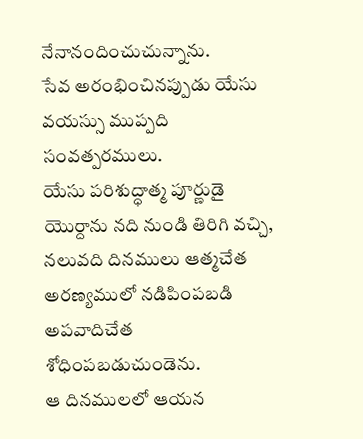నేనానందించుచున్నాను.
సేవ అరంభించినప్పుడు యేసు వయస్సు ముప్పది సంవత్పరములు.
యేసు పరిశుద్ధాత్మ పూర్ణుడై యొర్దాను నది నుండి తిరిగి వచ్చి,
నలువది దినములు ఆత్మచేత అరణ్యములో నడిపింపబడి అపవాదిచేత శోధింపబడుచుండెను.
ఆ దినములలో ఆయన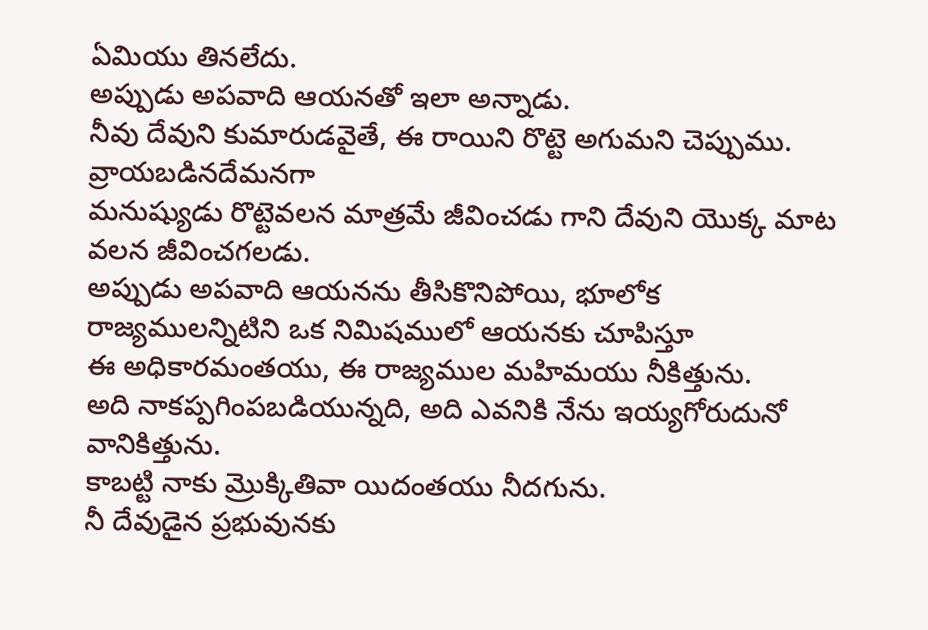ఏమియు తినలేదు.
అప్పుడు అపవాది ఆయనతో ఇలా అన్నాడు.
నీవు దేవుని కుమారుడవైతే, ఈ రాయిని రొట్టె అగుమని చెప్పుము.
వ్రాయబడినదేమనగా
మనుష్యుడు రొట్టెవలన మాత్రమే జీవించడు గాని దేవుని యొక్క మాట వలన జీవించగలడు.
అప్పుడు అపవాది ఆయనను తీసికొనిపోయి, భూలోక రాజ్యములన్నిటిని ఒక నిమిషములో ఆయనకు చూపిస్తూ
ఈ అధికారమంతయు, ఈ రాజ్యముల మహిమయు నీకిత్తును.
అది నాకప్పగింపబడియున్నది, అది ఎవనికి నేను ఇయ్యగోరుదునో వానికిత్తును.
కాబట్టి నాకు మ్రొక్కితివా యిదంతయు నీదగును.
నీ దేవుడైన ప్రభువునకు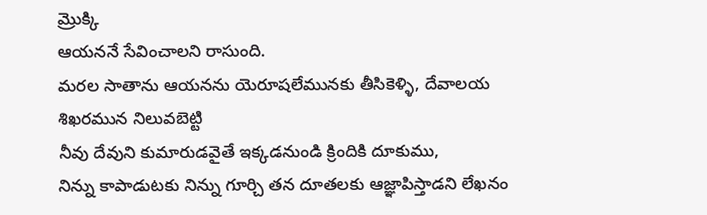మ్రొక్కి
ఆయననే సేవించాలని రాసుంది.
మరల సాతాను ఆయనను యెరూషలేమునకు తీసికెళ్ళి, దేవాలయ శిఖరమున నిలువబెట్టి
నీవు దేవుని కుమారుడవైతే ఇక్కడనుండి క్రిందికి దూకుము,
నిన్ను కాపాడుటకు నిన్ను గూర్చి తన దూతలకు ఆజ్ఞాపిస్తాడని లేఖనం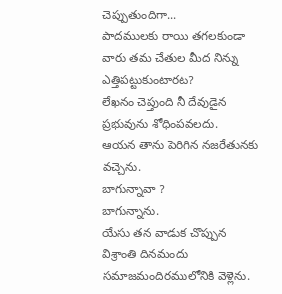చెప్పుతుందిగా...
పాదములకు రాయి తగలకుండా వారు తమ చేతుల మీద నిన్ను ఎత్తిపట్టుకుంటారట?
లేఖనం చెప్తుంది నీ దేవుడైన ప్రభువును శోధింపవలదు.
ఆయన తాను పెరిగిన నజరేతునకు వచ్చెను.
బాగున్నావా ?
బాగున్నాను.
యేసు తన వాడుక చొప్పున విశ్రాంతి దినమందు సమాజమందిరములోనికి వెళ్లెను.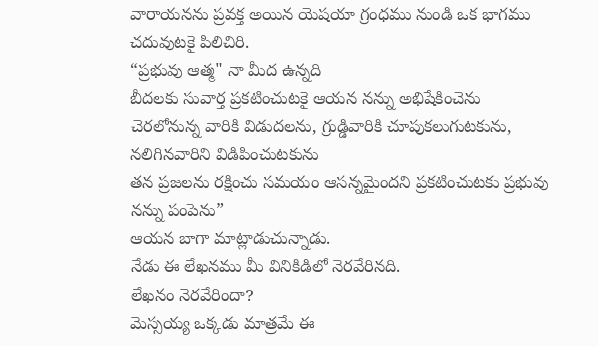వారాయనను ప్రవక్త అయిన యెషయా గ్రంధము నుండి ఒక భాగము చదువుటకై పిలిచిరి.
“ప్రభువు ఆత్మ" నా మీద ఉన్నది
బీదలకు సువార్త ప్రకటించుటకై ఆయన నన్ను అభిషేకించెను
చెరలోనున్న వారికి విడుదలను, గ్రుడ్డివారికి చూపుకలుగుటకును,
నలిగినవారిని విడిపించుటకును
తన ప్రజలను రక్షించు సమయం ఆసన్నమైందని ప్రకటించుటకు ప్రభువు నన్ను పంపెను”
ఆయన బాగా మాట్లాడుచున్నాడు.
నేడు ఈ లేఖనము మీ వినికిడిలో నెరవేరినది.
లేఖనం నెరవేరిందా?
మెస్సయ్య ఒక్కడు మాత్రమే ఈ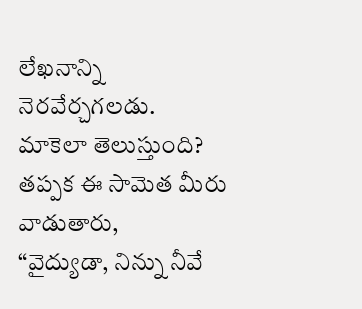లేఖనాన్ని నెరవేర్చగలడు.
మాకెలా తెలుస్తుంది?
తప్పక ఈ సామెత మీరు వాడుతారు,
“వైద్యుడా, నిన్ను నీవే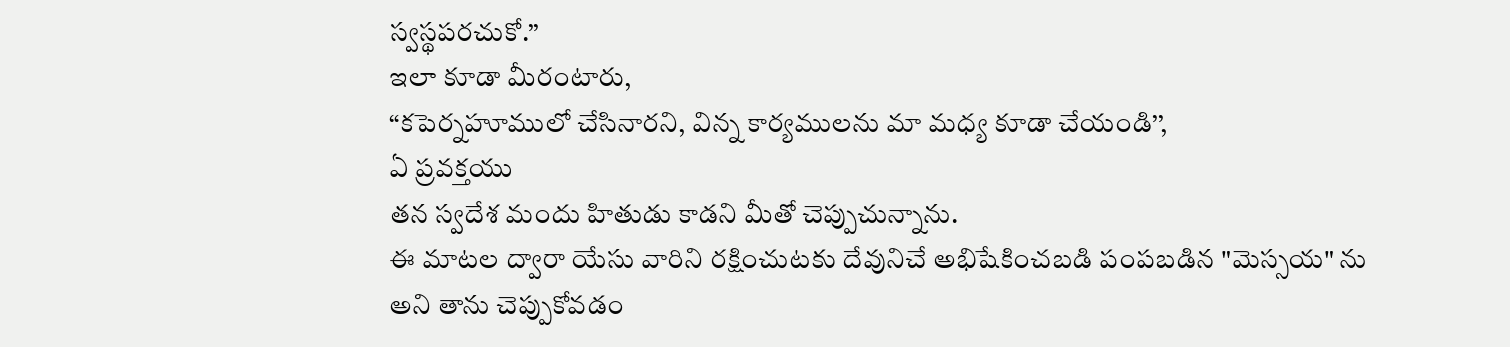స్వస్థపరచుకో.’’
ఇలా కూడా మీరంటారు,
“కపెర్నహూములో చేసినారని, విన్న కార్యములను మా మధ్య కూడా చేయండి’’,
ఏ ప్రవక్తయు
తన స్వదేశ మందు హితుడు కాడని మీతో చెప్పుచున్నాను.
ఈ మాటల ద్వారా యేసు వారిని రక్షించుటకు దేవునిచే అభిషేకించబడి పంపబడిన "మెస్సయ" ను
అని తాను చెప్పుకోవడం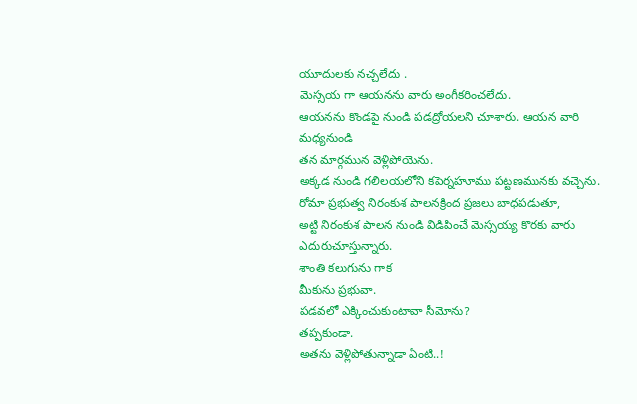యూదులకు నచ్చలేదు .
మెస్సయ గా ఆయనను వారు అంగీకరించలేదు.
ఆయనను కొండపై నుండి పడద్రోయలని చూశారు. ఆయన వారి మధ్యనుండి
తన మార్గమున వెళ్లిపోయెను.
అక్కడ నుండి గలిలయలోని కపెర్నహూము పట్టణమునకు వచ్చెను.
రోమా ప్రభుత్వ నిరంకుశ పాలనక్రింద ప్రజలు బాధపడుతూ,
అట్టి నిరంకుశ పాలన నుండి విడిపించే మెస్సయ్య కొరకు వారు ఎదురుచూస్తున్నారు.
శాంతి కలుగును గాక
మీకును ప్రభువా.
పడవలో ఎక్కించుకుంటావా సీమోను?
తప్పకుండా.
అతను వెళ్లిపోతున్నాడా ఏంటి..!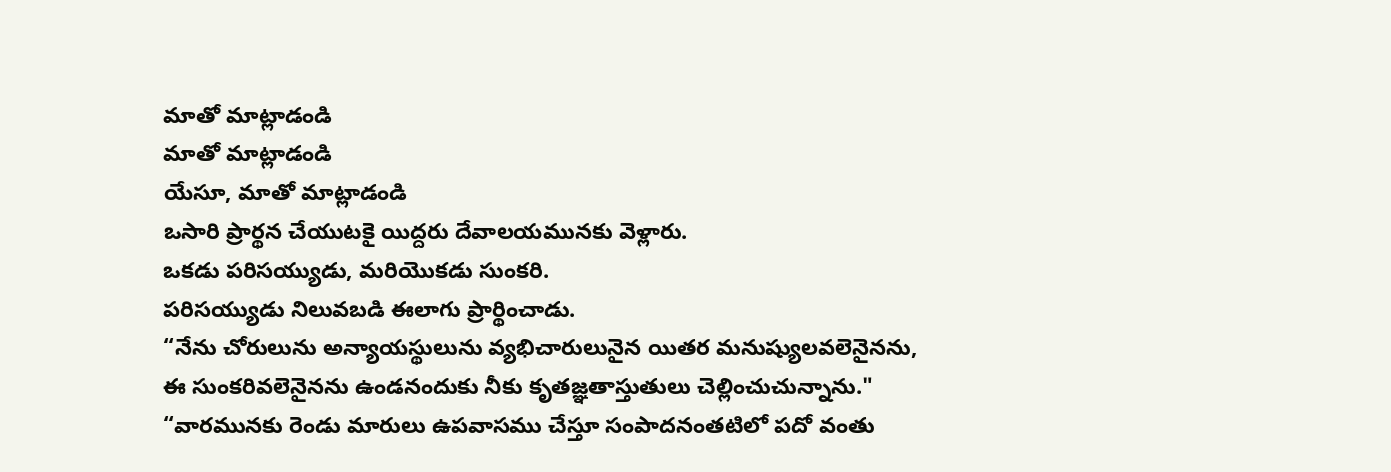మాతో మాట్లాడండి
మాతో మాట్లాడండి
యేసూ, మాతో మాట్లాడండి
ఒసారి ప్రార్థన చేయుటకై యిద్దరు దేవాలయమునకు వెళ్లారు.
ఒకడు పరిసయ్యుడు, మరియొకడు సుంకరి.
పరిసయ్యుడు నిలువబడి ఈలాగు ప్రార్థించాడు.
“నేను చోరులును అన్యాయస్థులును వ్యభిచారులునైన యితర మనుష్యులవలెనైనను,
ఈ సుంకరివలెనైనను ఉండనందుకు నీకు కృతజ్ఞతాస్తుతులు చెల్లించుచున్నాను."
“వారమునకు రెండు మారులు ఉపవాసము చేస్తూ సంపాదనంతటిలో పదో వంతు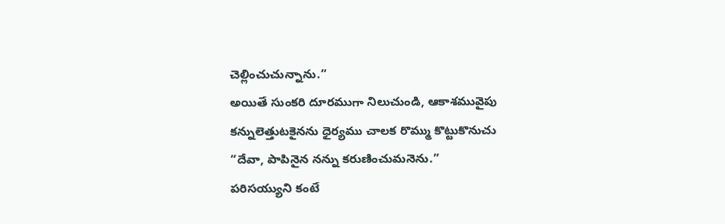చెల్లించుచున్నాను.”
అయితే సుంకరి దూరముగా నిలుచుండి, ఆకాశమువైపు కన్నులెత్తుటకైనను ధైర్యము చాలక రొమ్ము కొట్టుకొనుచు
“దేవా, పాపినైన నన్ను కరుణించుమనెను.”
పరిసయ్యుని కంటే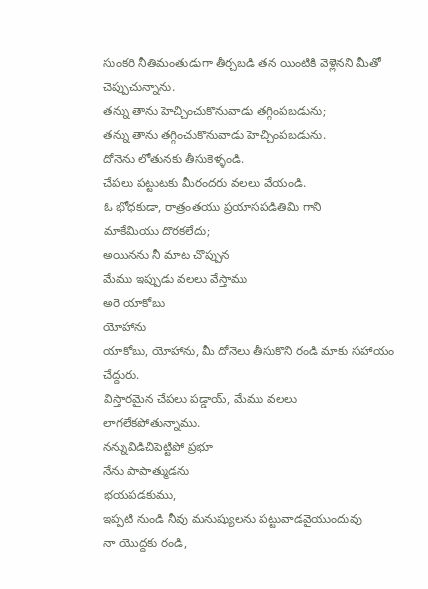సుంకరి నీతిమంతుడుగా తీర్చబడి తన యింటికి వెళ్లెనని మీతో చెప్పుచున్నాను.
తన్ను తాను హెచ్చించుకొనువాడు తగ్గింపబడును;
తన్ను తాను తగ్గించుకొనువాడు హెచ్చింపబడును.
దోనెను లోతునకు తీసుకెళ్ళండి.
చేపలు పట్టుటకు మీరందరు వలలు వేయండి.
ఓ భోధకుడా, రాత్రంతయు ప్రయాసపడితివిు గాని
మాకేమియు దొరకలేదు;
అయినను నీ మాట చొప్పున
మేము ఇప్పుడు వలలు వేస్తాము
అరె యాకోబు
యోహాను
యాకోబు, యోహాను, మీ దోనెలు తీసుకొని రండి మాకు సహాయం చేద్దురు.
విస్తారమైన చేపలు పడ్డాయ్, మేము వలలు లాగలేకపోతున్నాము.
నన్నువిడిచిపెట్టిపో ప్రభూ
నేను పాపాత్ముడను
భయపడకుము,
ఇప్పటి నుండి నీవు మనుష్యులను పట్టువాడవైయుందువు
నా యొద్దకు రండి,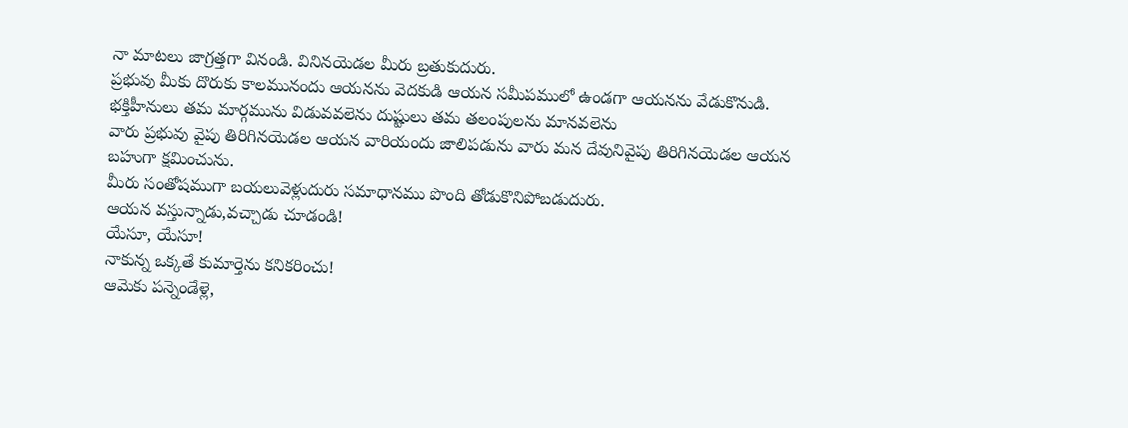నా మాటలు జాగ్రత్తగా వినండి. వినినయెడల మీరు బ్రతుకుదురు.
ప్రభువు మీకు దొరుకు కాలమునందు ఆయనను వెదకుడి ఆయన సమీపములో ఉండగా ఆయనను వేడుకొనుడి.
భక్తిహీనులు తమ మార్గమును విడువవలెను దుష్టులు తమ తలంపులను మానవలెను
వారు ప్రభువు వైపు తిరిగినయెడల ఆయన వారియందు జాలిపడును వారు మన దేవునివైపు తిరిగినయెడల ఆయన బహుగా క్షమించును.
మీరు సంతోషముగా బయలువెళ్లుదురు సమాధానము పొంది తోడుకొనిపోబడుదురు.
ఆయన వస్తున్నాడు,వచ్చాడు చూడండి!
యేసూ, యేసూ!
నాకున్న ఒక్కతే కుమార్తెను కనికరించు!
ఆమెకు పన్నెండేళ్లె,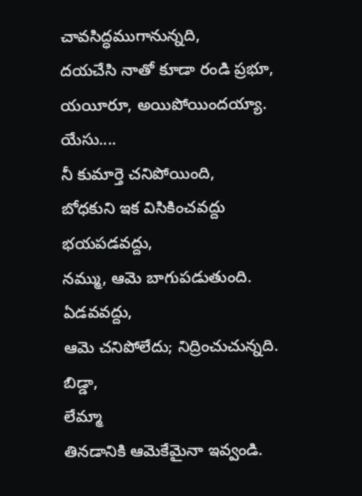చావసిద్ధముగానున్నది,
దయచేసి నాతో కూడా రండి ప్రభూ,
యయీరూ, అయిపోయిందయ్యా.
యేసు....
నీ కుమార్తె చనిపోయింది,
బోధకుని ఇక విసికించవద్దు
భయపడవద్దు,
నమ్ము, ఆమె బాగుపడుతుంది.
ఏడవవద్దు,
ఆమె చనిపోలేదు; నిద్రించుచున్నది.
బిడ్డా,
లేమ్మా
తినడానికి ఆమెకేమైనా ఇవ్వండి.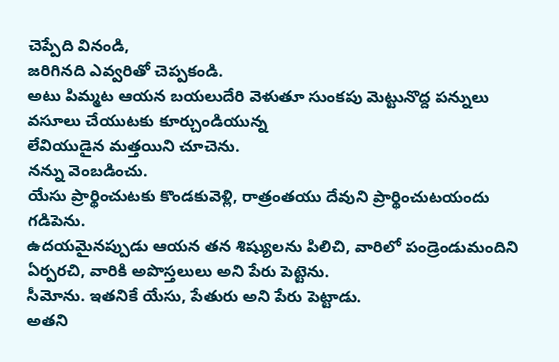చెప్పేది వినండి,
జరిగినది ఎవ్వరితో చెప్పకండి.
అటు పిమ్మట ఆయన బయలుదేరి వెళుతూ సుంకపు మెట్టునొద్ద పన్నులు వసూలు చేయుటకు కూర్చుండియున్న
లేవియుడైన మత్తయిని చూచెను.
నన్ను వెంబడించు.
యేసు ప్రార్థించుటకు కొండకువెళ్లి, రాత్రంతయు దేవుని ప్రార్థించుటయందు గడిపెను.
ఉదయమైనప్పుడు ఆయన తన శిష్యులను పిలిచి, వారిలో పండ్రెండుమందిని ఏర్పరచి, వారికి అపొస్తలులు అని పేరు పెట్టెను.
సీమోను. ఇతనికే యేసు, పేతురు అని పేరు పెట్టాడు.
అతని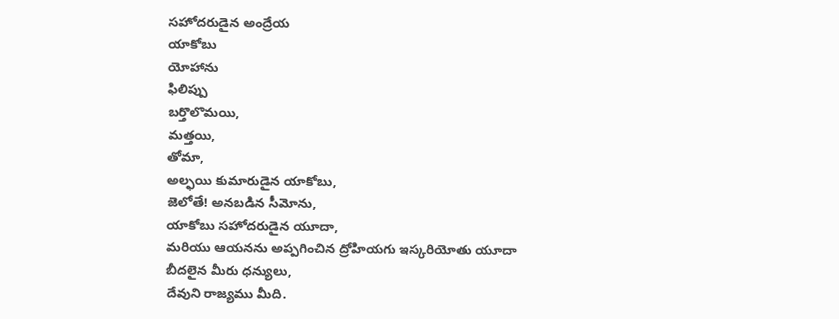సహోదరుడైన అంద్రేయ
యాకోబు
యోహాను
ఫిలిప్పు
బర్తొలొమయి,
మత్తయి,
తోమా,
అల్ఫయి కుమారుడైన యాకోబు,
జెలోతే! అనబడిన సీమోను,
యాకోబు సహోదరుడైన యూదా,
మరియు ఆయనను అప్పగించిన ద్రోహియగు ఇస్కరియోతు యూదా
బీదలైన మీరు ధన్యులు,
దేవుని రాజ్యము మీది.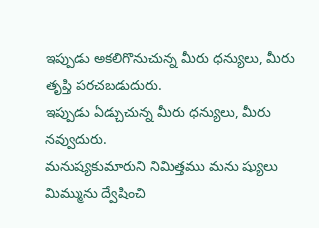ఇప్పుడు అకలిగొనుచున్న మీరు ధన్యులు, మీరు తృప్తి పరచబడుదురు.
ఇప్పుడు ఏడ్చుచున్న మీరు ధన్యులు, మీరు నవ్వుదురు.
మనుష్యకుమారుని నిమిత్తము మను ష్యులు మిమ్మును ద్వేషించి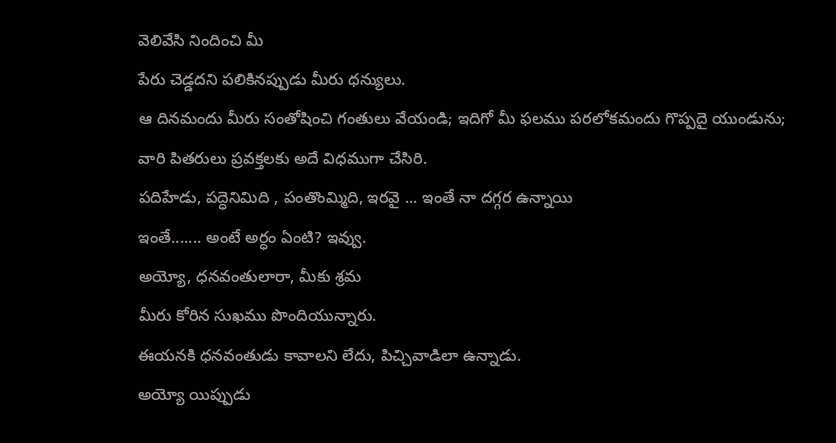వెలివేసి నిందించి మీ
పేరు చెడ్డదని పలికినప్పుడు మీరు ధన్యులు.
ఆ దినమందు మీరు సంతోషించి గంతులు వేయండి; ఇదిగో మీ ఫలము పరలోకమందు గొప్పదై యుండును;
వారి పితరులు ప్రవక్తలకు అదే విధముగా చేసిరి.
పదిహేడు, పద్ధెనిమిది , పంతొంమ్మిది, ఇరవై ... ఇంతే నా దగ్గర ఉన్నాయి
ఇంతే....... అంటే అర్ధం ఏంటి? ఇవ్వు.
అయ్యో, ధనవంతులారా, మీకు శ్రమ
మీరు కోరిన సుఖము పొందియున్నారు.
ఈయనకి ధనవంతుడు కావాలని లేదు, పిచ్చివాడిలా ఉన్నాడు.
అయ్యో యిప్పుడు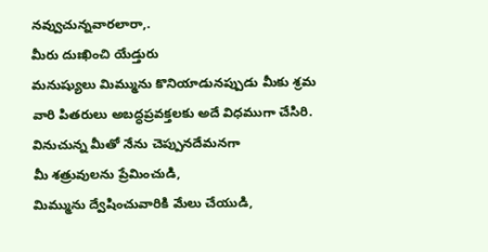నవ్వుచున్నవారలారా,.
మీరు దుఃఖించి యేడ్తురు
మనుష్యులు మిమ్మును కొనియాడునప్పుడు మీకు శ్రమ
వారి పితరులు అబద్ధప్రవక్తలకు అదే విధముగా చేసిరి.
వినుచున్న మీతో నేను చెప్పునదేమనగా
మీ శత్రువులను ప్రేమించుడి,
మిమ్మును ద్వేషించువారికి మేలు చేయుడి,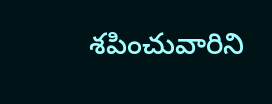శపించువారిని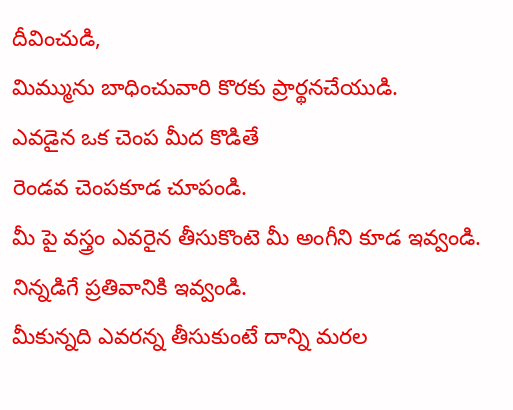దీవించుడి,
మిమ్మును బాధించువారి కొరకు ప్రార్థనచేయుడి.
ఎవడైన ఒక చెంప మీద కొడితే
రెండవ చెంపకూడ చూపండి.
మీ పై వస్త్రం ఎవరైన తీసుకొంటె మీ అంగీని కూడ ఇవ్వండి.
నిన్నడిగే ప్రతివానికి ఇవ్వండి.
మీకున్నది ఎవరన్న తీసుకుంటే దాన్ని మరల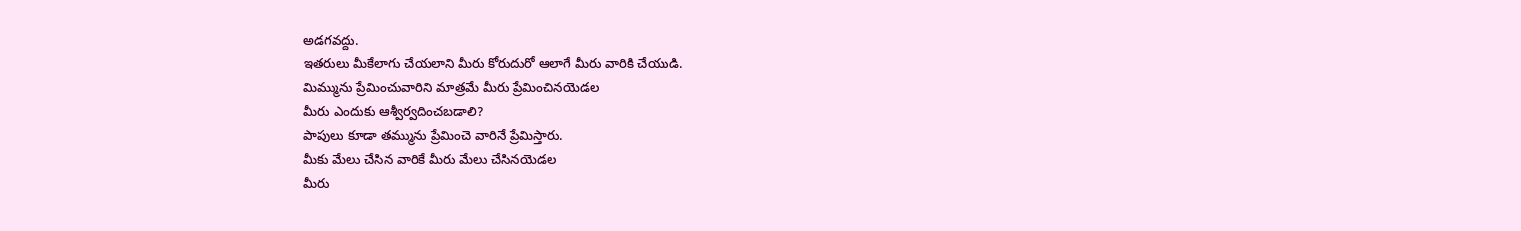అడగవద్దు.
ఇతరులు మీకేలాగు చేయలాని మీరు కోరుదురో ఆలాగే మీరు వారికి చేయుడి.
మిమ్మును ప్రేమించువారిని మాత్రమే మీరు ప్రేమించినయెడల
మీరు ఎందుకు ఆశ్వీర్వదించబడాలి?
పాపులు కూడా తమ్మును ప్రేమించె వారినే ప్రేమిస్తారు.
మీకు మేలు చేసిన వారికే మీరు మేలు చేసినయెడల
మీరు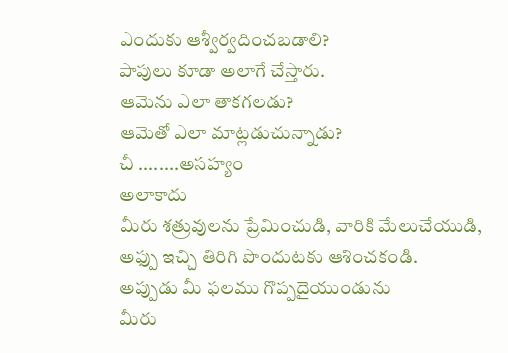ఎందుకు ఆశ్వీర్వదించబడాలి?
పాపులు కూడా అలాగే చేస్తారు.
ఆమెను ఎలా తాకగలడు?
ఆమెతో ఎలా మాట్లడుచున్నాడు?
చీ ........అసహ్యం
అలాకాదు
మీరు శత్రువులను ప్రేమించుడి, వారికి మేలుచేయుడి,
అఫ్పు ఇచ్చి తిరిగి పొందుటకు ఆశించకండి.
అప్పుడు మీ ఫలము గొప్పదైయుండును
మీరు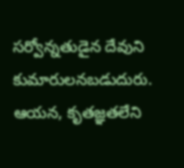సర్వోన్నతుడైన దేవుని కుమారులనబడుదురు.
ఆయన, కృతజ్ఞతలేని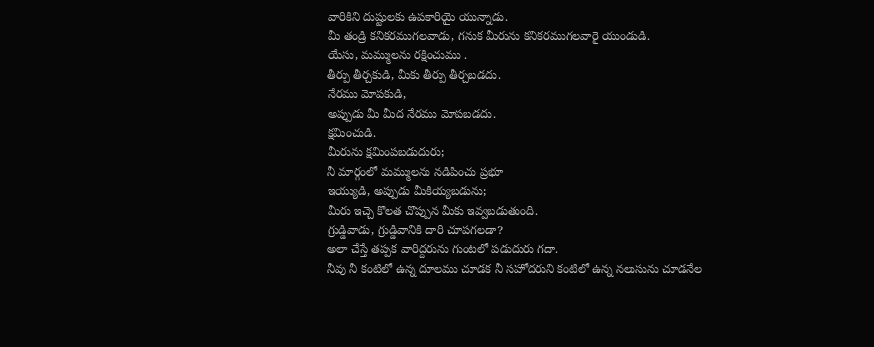వారికిని దుష్టులకు ఉపకారియై యున్నాడు.
మీ తండ్రి కనికరముగలవాడు, గనుక మీరును కనికరముగలవారై యుండుడి.
యేసు, మమ్ములను రక్షించుము .
తీర్పు తీర్చకుడి, మీకు తీర్పు తీర్చబడదు.
నేరము మోపకుడి,
అప్పుడు మీ మీద నేరము మోపబడదు.
క్షమించుడి.
మీరును క్షమింపబడుదురు;
నీ మార్గంలో మమ్ములను నడిపించు ప్రభూ
ఇయ్యుడి, అప్పుడు మీకియ్యబడును;
మీరు ఇచ్చె కొలత చొప్పున మీకు ఇవ్వబడుతుంది.
గ్రుడ్డివాడు, గ్రుడ్డివానికి దారి చూపగలడా?
అలా చేస్తే తప్పక వారిద్దరును గుంటలో పడుదురు గదా.
నీవు నీ కంటిలో ఉన్న దూలము చూడక నీ సహోదరుని కంటిలో ఉన్న నలుసును చూడనేల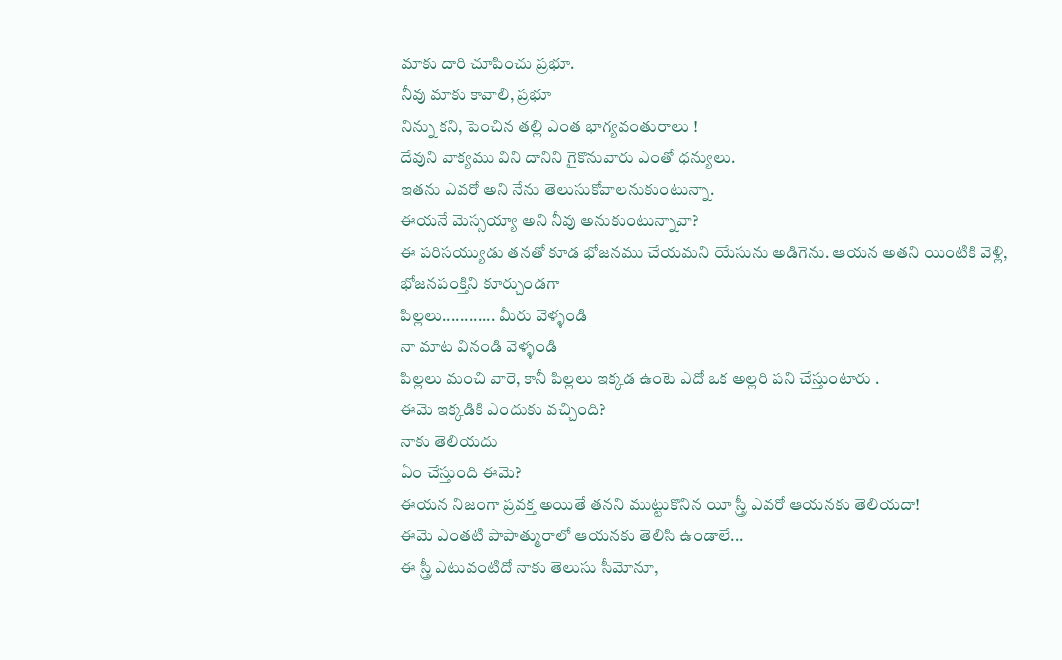మాకు దారి చూపించు ప్రభూ.
నీవు మాకు కావాలి, ప్రభూ
నిన్ను కని, పెంచిన తల్లి ఎంత భాగ్యవంతురాలు !
దేవుని వాక్యము విని దానిని గైకొనువారు ఎంతో ధన్యులు.
ఇతను ఎవరో అని నేను తెలుసుకోవాలనుకుంటున్నా.
ఈయనే మెస్సయ్యా అని నీవు అనుకుంటున్నావా?
ఈ పరిసయ్యుడు తనతో కూడ భోజనము చేయమని యేసును అడిగెను. ఆయన అతని యింటికి వెళ్లి, భోజనపంక్తిని కూర్చుండగా
పిల్లలు............ మీరు వెళ్ళండి
నా మాట వినండి వెళ్ళండి
పిల్లలు మంచి వారె, కానీ పిల్లలు ఇక్కడ ఉంటె ఎదో ఒక అల్లరి పని చేస్తుంటారు .
ఈమె ఇక్కడికి ఎందుకు వచ్చింది?
నాకు తెలియదు
ఏం చేస్తుంది ఈమె?
ఈయన నిజంగా ప్రవక్త అయితే తనని ముట్టుకొనిన యీ స్త్రీ ఎవరో ఆయనకు తెలియదా!
ఈమె ఎంతటి పాపాత్మురాలో ఆయనకు తెలిసి ఉండాలే...
ఈ స్త్రీ ఎటువంటిదో నాకు తెలుసు సీమోనూ,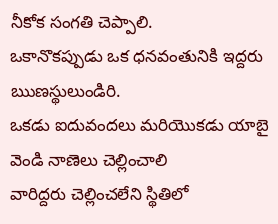నీకోక సంగతి చెప్పాలి.
ఒకానొకప్పుడు ఒక ధనవంతునికి ఇద్దరు ఋణస్థులుండిరి.
ఒకడు ఐదువందలు మరియొకడు యాబై వెండి నాణెలు చెల్లించాలి
వారిద్దరు చెల్లించలేని స్థితిలో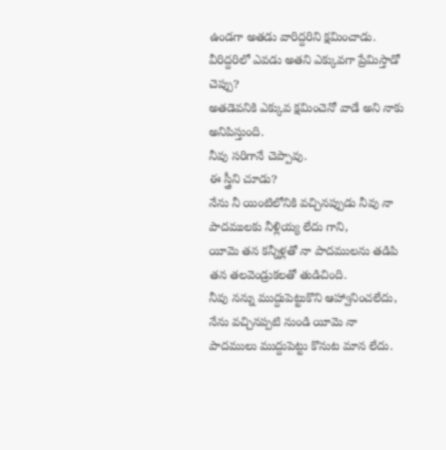ఉండగా అతడు వారిద్దరిని క్షమించాడు.
వీరిద్దరిలో ఎవడు అతని ఎక్కువగా ప్రేమిస్తాడో చెప్పు?
అతడెవనికి ఎక్కువ క్షమించెనో వాడే అని నాకు అనిపిస్తుంది.
నీవు సరిగానే చెప్పావు.
ఈ స్త్రీని చూడు?
నేను నీ యింటిలోనికి వచ్చినప్పుడు నీవు నా పాదములకు నీళ్లియ్య లేదు గాని,
యీమె తన కన్నీళ్లతో నా పాదములను తడిపి తన తలవెండ్రుకలతో తుడిచింది.
నీవు నన్ను ముద్దుపెట్టుకొని ఆహ్వానించలేదు,
నేను వచ్చినప్పటి నుండి యీమె నా పాదములు ముద్దుపెట్టు కొనుట మాన లేదు.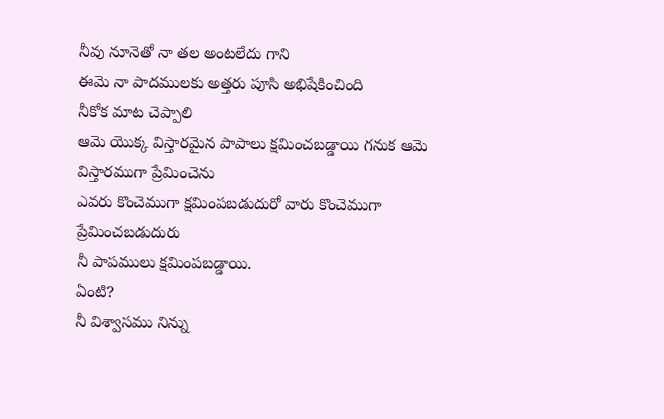నీవు నూనెతో నా తల అంటలేదు గాని
ఈమె నా పాదములకు అత్తరు పూసి అభిషేకించింది
నీకోక మాట చెప్పాలి
ఆమె యొక్క విస్తారమైన పాపాలు క్షమించబడ్డాయి గనుక ఆమె విస్తారముగా ప్రేమించెను
ఎవరు కొంచెముగా క్షమింపబడుదురో వారు కొంచెముగా ప్రేమించబడుదురు
నీ పాపములు క్షమింపబడ్డాయి.
ఏంటి?
నీ విశ్వాసము నిన్ను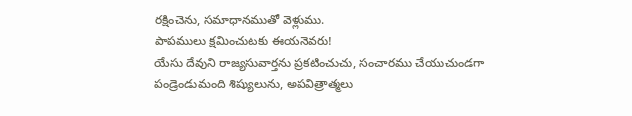రక్షించెను, సమాధానముతో వెళ్లుము.
పాపములు క్షమించుటకు ఈయనెవరు!
యేసు దేవుని రాజ్యసువార్తను ప్రకటించుచు, సంచారము చేయుచుండగా
పండ్రెండుమంది శిష్యులును, అపవిత్రాత్మలు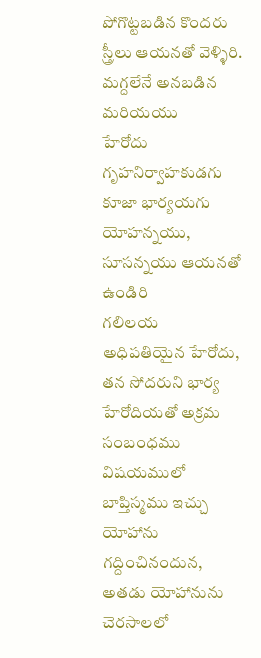పోగొట్టబడిన కొందరు స్త్రీలు ఆయనతో వెళ్ళిరి.
మగ్దలేనే అనబడిన మరియయు
హేరోదు గృహనిర్వాహకుడగు కూజా భార్యయగు యోహన్నయు,
సూసన్నయు ఆయనతో ఉండిరి
గలిలయ అధిపతియైన హేరోదు, తన సోదరుని భార్య హేరోదియతో అక్రమ సంబంధము విషయములో
బాప్తిస్మము ఇచ్చు యోహాను గద్దించినందున, అతడు యోహానును చెరసాలలో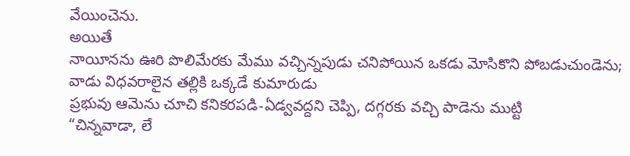వేయించెను.
అయితే
నాయీనను ఊరి పొలిమేరకు మేము వచ్చిన్నపుడు చనిపోయిన ఒకడు మోసికొని పోబడుచుండెను;
వాడు విధవరాలైన తల్లికి ఒక్కడే కుమారుడు
ప్రభువు ఆమెను చూచి కనికరపడి-ఏడ్వవద్దని చెప్పి, దగ్గరకు వచ్చి పాడెను ముట్టి
“చిన్నవాడా, లే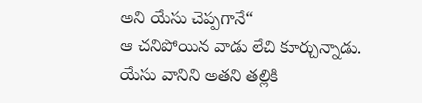అని యేసు చెప్పగానే“
ఆ చనిపోయిన వాడు లేచి కూర్చున్నాడు. యేసు వానిని అతని తల్లికి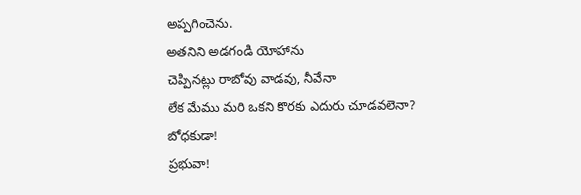అప్పగించెను.
అతనిని అడగండి యోహాను
చెప్పినట్లు రాబోవు వాడవు, నీవేనా
లేక మేము మరి ఒకని కొరకు ఎదురు చూడవలెనా?
బోధకుడా!
ప్రభువా!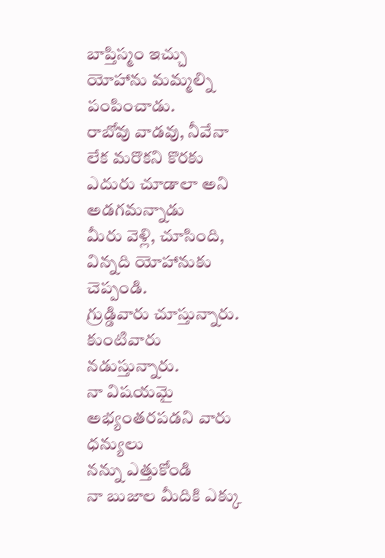బాప్తిస్మం ఇచ్చు యోహాను మమ్మల్ని పంపించాడు.
రాబోవు వాడవు, నీవేనా
లేక మరొకని కొరకు ఎదురు చూడాలా అని అడగమన్నాడు
మీరు వెళ్లి, చూసింది, విన్నది యోహానుకు చెప్పండి.
గ్రుడ్డివారు చూస్తున్నారు. కుంటివారు నడుస్తున్నారు.
నా విషయమై అభ్యంతరపడని వారు ధన్యులు
నన్ను ఎత్తుకోండి
నా బుజాల మీదికి ఎక్కు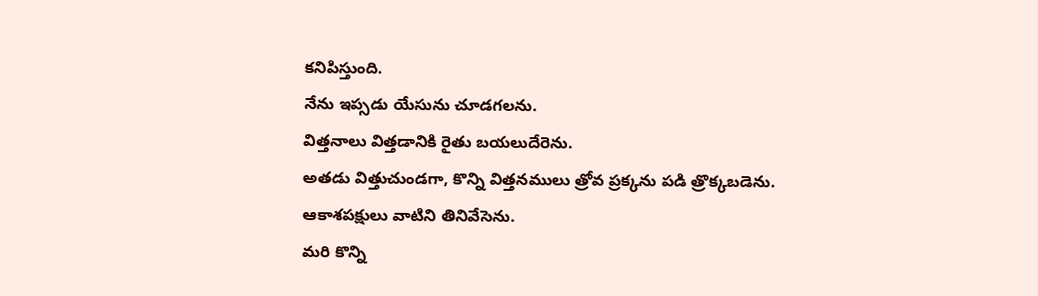కనిపిస్తుంది.
నేను ఇప్సడు యేసును చూడగలను.
విత్తనాలు విత్తడానికి రైతు బయలుదేరెను.
అతడు విత్తుచుండగా, కొన్ని విత్తనములు త్రోవ ప్రక్కను పడి త్రొక్కబడెను.
ఆకాశపక్షులు వాటిని తినివేసెను.
మరి కొన్ని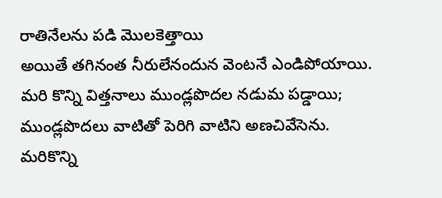రాతినేలను పడి మొలకెత్తాయి
అయితే తగినంత నీరులేనందున వెంటనే ఎండిపోయాయి.
మరి కొన్ని విత్తనాలు ముండ్లపొదల నడుమ పడ్డాయి;
ముండ్లపొదలు వాటితో పెరిగి వాటిని అణచివేసెను.
మరికొన్ని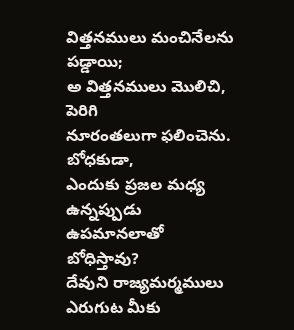విత్తనములు మంచినేలను పడ్డాయి;
అ విత్తనములు మొలిచి, పెరిగి
నూరంతలుగా ఫలించెను.
బోధకుడా,
ఎందుకు ప్రజల మధ్య ఉన్నప్పుడు ఉపమానలాతో బోధిస్తావు?
దేవుని రాజ్యమర్మములు ఎరుగుట మీకు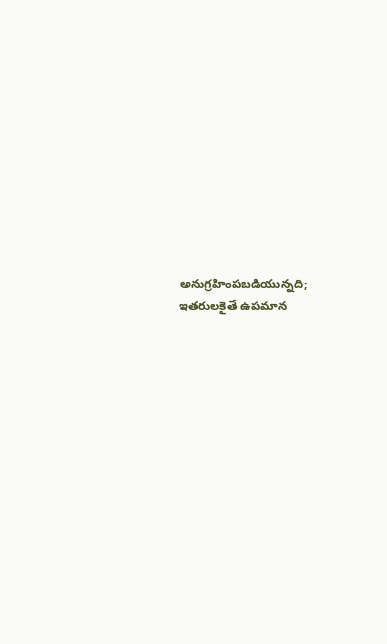అనుగ్రహింపబడియున్నది;
ఇతరులకైతే ఉపమాన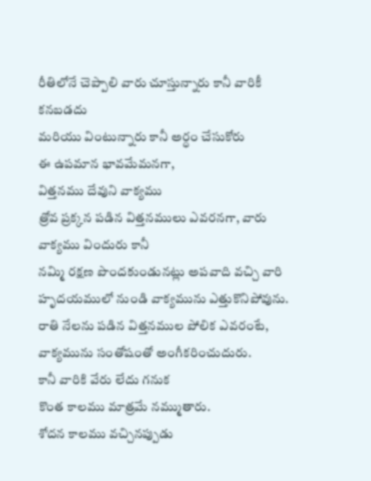రీతిలోనే చెప్పాలి వారు చూస్తున్నారు కానీ వారికీ కనబడదు
మరియు వింటున్నారు కానీ అర్ధం చేసుకోరు
ఈ ఉపమాన భావమేమనగా,
విత్తనము దేవుని వాక్యము
త్రోవ ప్రక్కన పడిన విత్తనములు ఎవరనగా, వారు వాక్యము విందురు కానీ
నమ్మి రక్షణ పొందకుండునట్లు అపవాది వచ్చి వారి హృదయములో నుండి వాక్యమును ఎత్తుకొనిపోవును.
రాతి నేలను పడిన విత్తనముల పోలిక ఎవరంటే, వాక్యమును సంతోషంతో అంగీకరించుదురు.
కానీ వారికి వేరు లేదు గనుక
కొంత కాలము మాత్రమే నమ్ముతారు.
శోదన కాలము వచ్చినప్పుడు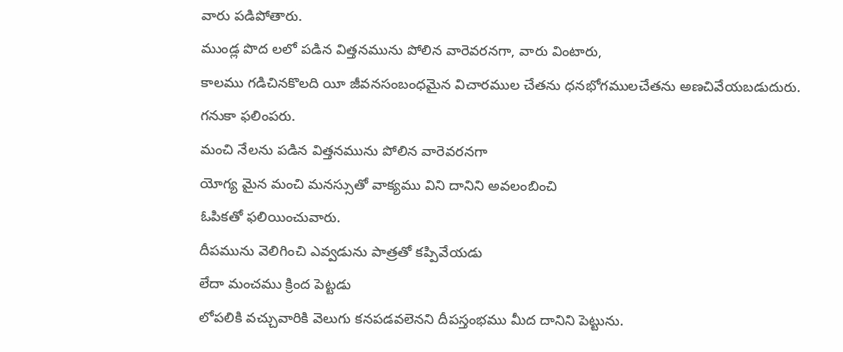వారు పడిపోతారు.
ముండ్ల పొద లలో పడిన విత్తనమును పోలిన వారెవరనగా, వారు వింటారు,
కాలము గడిచినకొలది యీ జీవనసంబంధమైన విచారముల చేతను ధనభోగములచేతను అణచివేయబడుదురు.
గనుకా ఫలింపరు.
మంచి నేలను పడిన విత్తనమును పోలిన వారెవరనగా
యోగ్య మైన మంచి మనస్సుతో వాక్యము విని దానిని అవలంబించి
ఓపికతో ఫలియించువారు.
దీపమును వెలిగించి ఎవ్వడును పాత్రతో కప్పివేయడు
లేదా మంచము క్రింద పెట్టడు
లోపలికి వచ్చువారికి వెలుగు కనపడవలెనని దీపస్తంభము మీద దానిని పెట్టును.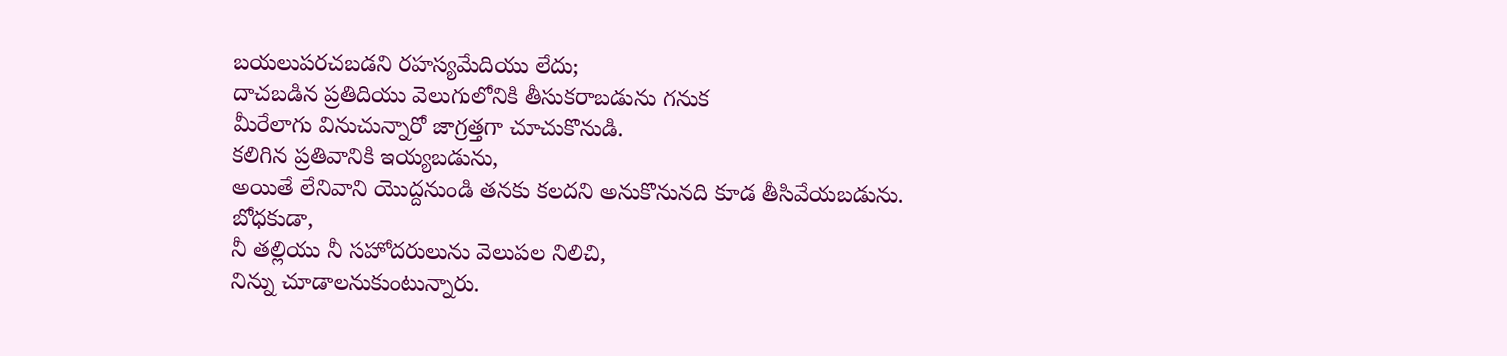బయలుపరచబడని రహస్యమేదియు లేదు;
దాచబడిన ప్రతిదియు వెలుగులోనికి తీసుకరాబడును గనుక
మీరేలాగు వినుచున్నారో జాగ్రత్తగా చూచుకొనుడి.
కలిగిన ప్రతివానికి ఇయ్యబడును,
అయితే లేనివాని యొద్దనుండి తనకు కలదని అనుకొనునది కూడ తీసివేయబడును.
బోధకుడా,
నీ తల్లియు నీ సహోదరులును వెలుపల నిలిచి,
నిన్ను చూడాలనుకుంటున్నారు.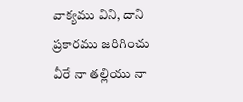వాక్యము విని, దాని ప్రకారము జరిగించు వీరే నా తల్లియు నా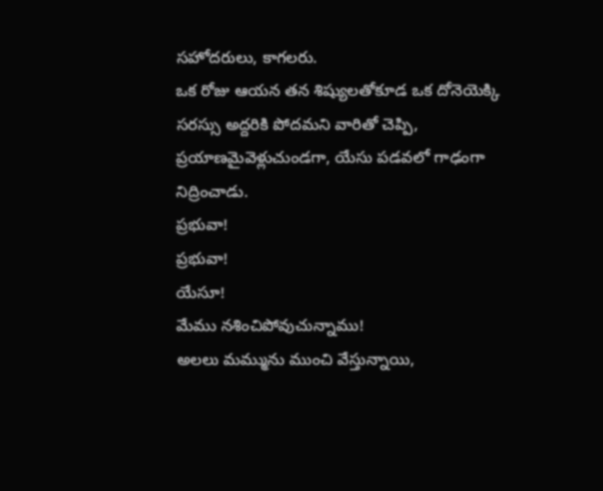సహోదరులు, కాగలరు.
ఒక రోజు ఆయన తన శిష్యులతోకూడ ఒక దోనెయెక్కి సరస్సు అద్దరికి పోదమని వారితో చెప్పి,
ప్రయాణమైవెళ్లుచుండగా, యేసు పడవలో గాఢంగా నిద్రించాడు.
ప్రభువా!
ప్రభువా!
యేసూ!
మేము నశించిపోవుచున్నాము!
అలలు మమ్మును ముంచి వేస్తున్నాయి,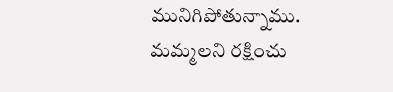మునిగిపోతున్నాము. మమ్మలని రక్షించు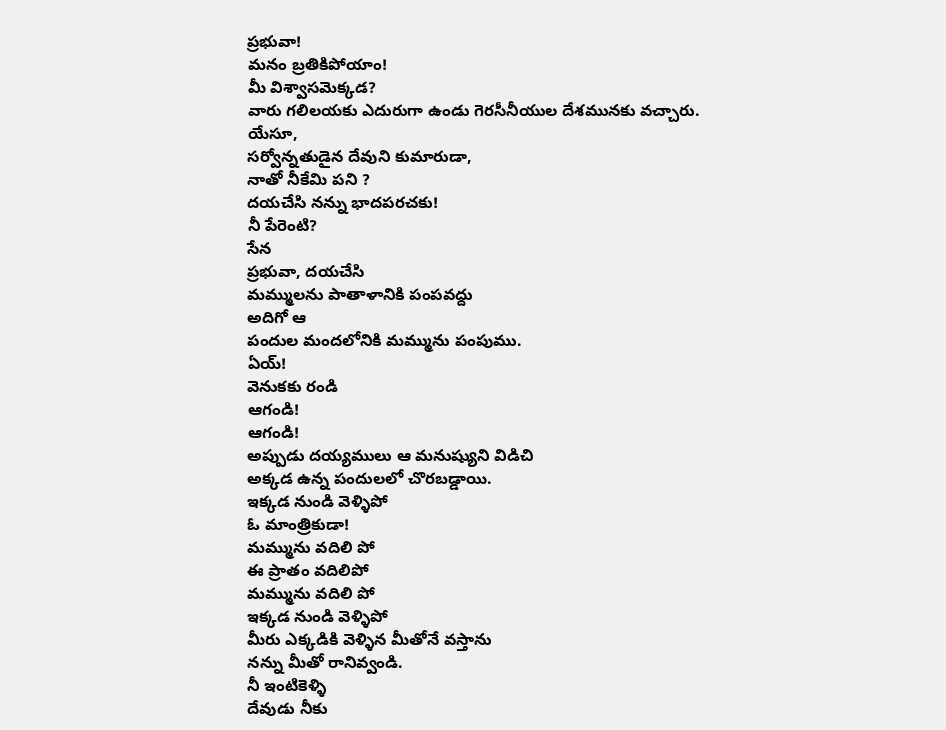ప్రభువా!
మనం బ్రతికిపోయాం!
మీ విశ్వాసమెక్కడ?
వారు గలిలయకు ఎదురుగా ఉండు గెరసీనీయుల దేశమునకు వచ్చారు.
యేసూ,
సర్వోన్నతుడైన దేవుని కుమారుడా,
నాతో నీకేమి పని ?
దయచేసి నన్ను భాదపరచకు!
నీ పేరెంటి?
సేన
ప్రభువా, దయచేసి
మమ్ములను పాతాళానికి పంపవద్దు
అదిగో ఆ
పందుల మందలోనికి మమ్మును పంపుము.
ఏయ్!
వెనుకకు రండి
ఆగండి!
ఆగండి!
అప్పుడు దయ్యములు ఆ మనుష్యుని విడిచి
అక్కడ ఉన్న పందులలో చొరబడ్డాయి.
ఇక్కడ నుండి వెళ్ళిపో
ఓ మాంత్రికుడా!
మమ్మును వదిలి పో
ఈ ప్రాతం వదిలిపో
మమ్మును వదిలి పో
ఇక్కడ నుండి వెళ్ళిపో
మీరు ఎక్కడికి వెళ్ళిన మీతోనే వస్తాను
నన్ను మీతో రానివ్వండి.
నీ ఇంటికెళ్ళి
దేవుడు నీకు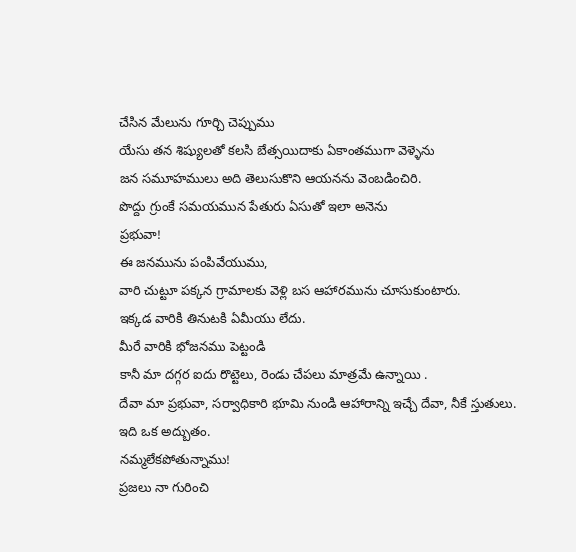చేసిన మేలును గూర్చి చెప్పుము
యేసు తన శిష్యులతో కలసి బేత్సయిదాకు ఏకాంతముగా వెళ్ళెను
జన సమూహములు అది తెలుసుకొని ఆయనను వెంబడించిరి.
పొద్దు గ్రుంకే సమయమున పేతురు ఏసుతో ఇలా అనెను
ప్రభువా!
ఈ జనమును పంపివేయుము,
వారి చుట్టూ పక్కన గ్రామాలకు వెళ్లి బస ఆహారమును చూసుకుంటారు.
ఇక్కడ వారికి తినుటకి ఏమీయు లేదు.
మీరే వారికి భోజనము పెట్టండి
కానీ మా దగ్గర ఐదు రొట్టెలు, రెండు చేపలు మాత్రమే ఉన్నాయి .
దేవా మా ప్రభువా, సర్వాధికారి భూమి నుండి ఆహారాన్ని ఇచ్చే దేవా, నీకే స్తుతులు.
ఇది ఒక అద్బుతం.
నమ్మలేకపోతున్నాము!
ప్రజలు నా గురించి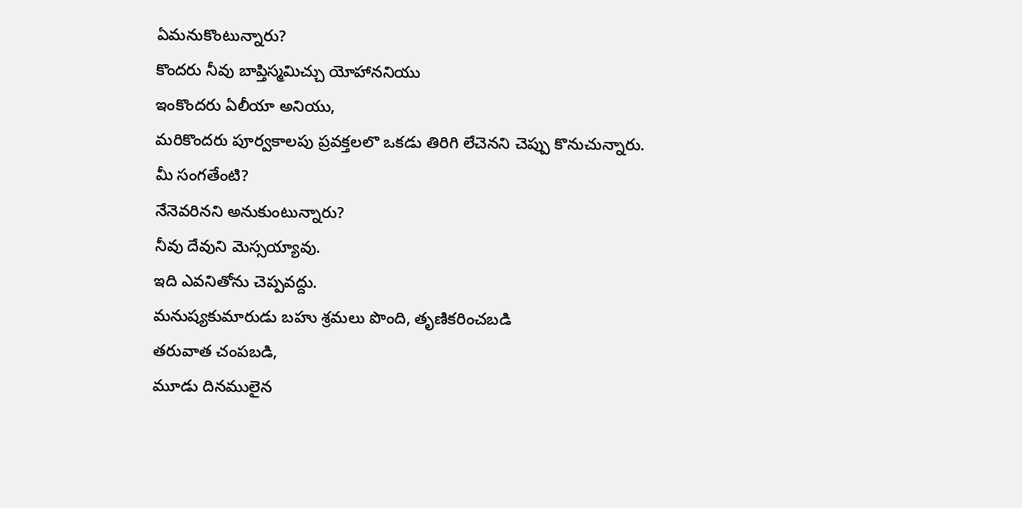ఏమనుకొంటున్నారు?
కొందరు నీవు బాప్తిస్మమిచ్చు యోహాననియు
ఇంకొందరు ఏలీయా అనియు,
మరికొందరు పూర్వకాలపు ప్రవక్తలలొ ఒకడు తిరిగి లేచెనని చెప్పు కొనుచున్నారు.
మీ సంగతేంటి?
నేనెవరినని అనుకుంటున్నారు?
నీవు దేవుని మెస్సయ్యావు.
ఇది ఎవనితోను చెప్పవద్దు.
మనుష్యకుమారుడు బహు శ్రమలు పొంది, తృణికరించబడి
తరువాత చంపబడి,
మూడు దినములైన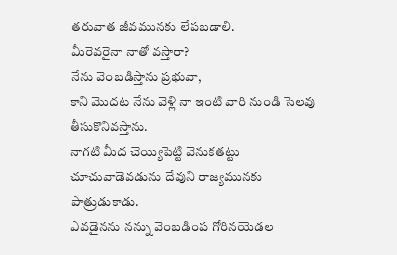తరువాత జీవమునకు లేపబడాలి.
మీరెవరైనా నాతో వస్తారా?
నేను వెంబడిస్తాను ప్రభువా,
కాని మొదట నేను వెళ్లి నా ఇంటి వారి నుండి సెలవు తీసుకొనివస్తాను.
నాగటి మీద చెయ్యిపెట్టి వెనుకతట్టు చూచువాడెవడును దేవుని రాజ్యమునకు పాత్రుడుకాడు.
ఎవడైనను నన్ను వెంబడింప గోరినయెడల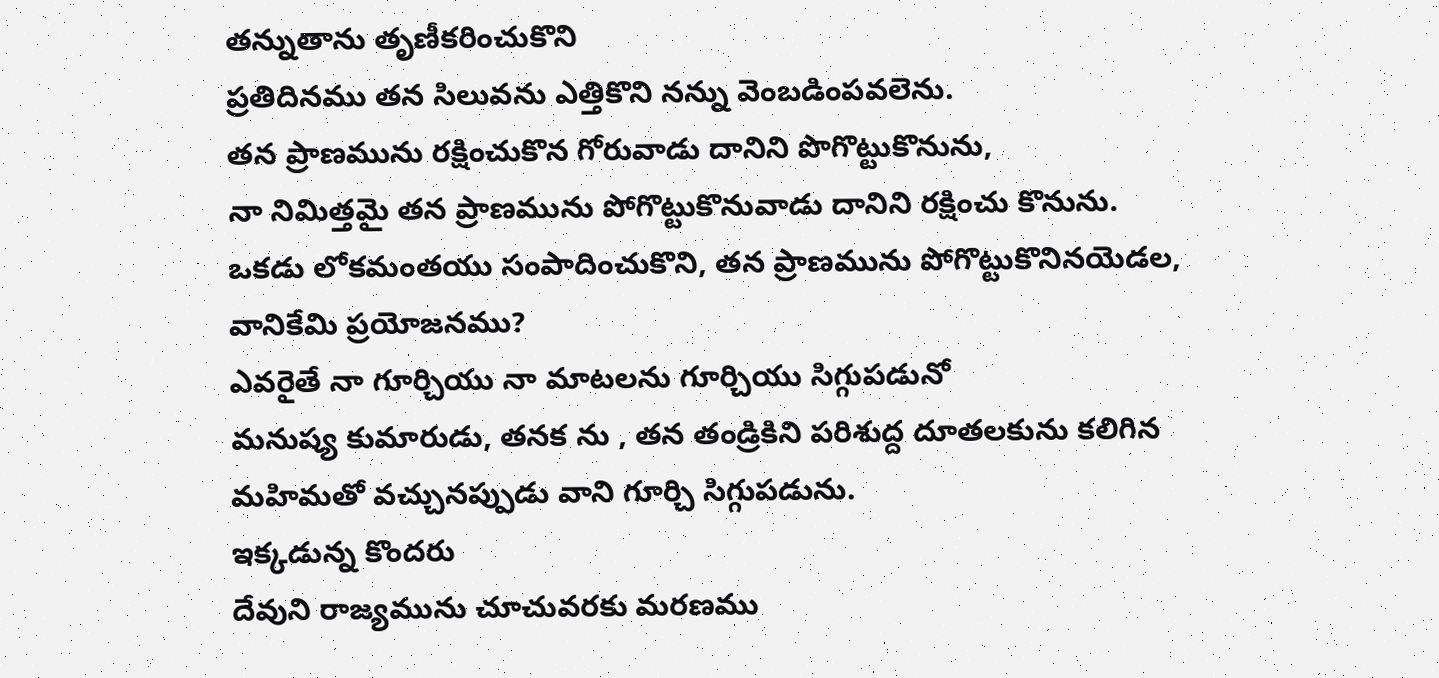తన్నుతాను తృణీకరించుకొని
ప్రతిదినము తన సిలువను ఎత్తికొని నన్ను వెంబడింపవలెను.
తన ప్రాణమును రక్షించుకొన గోరువాడు దానిని పొగొట్టుకొనును,
నా నిమిత్తమై తన ప్రాణమును పోగొట్టుకొనువాడు దానిని రక్షించు కొనును.
ఒకడు లోకమంతయు సంపాదించుకొని, తన ప్రాణమును పోగొట్టుకొనినయెడల, వానికేమి ప్రయోజనము?
ఎవరైతే నా గూర్చియు నా మాటలను గూర్చియు సిగ్గుపడునో
మనుష్య కుమారుడు, తనక ను , తన తండ్రికిని పరిశుద్ద దూతలకును కలిగిన
మహిమతో వచ్చునప్పుడు వాని గూర్చి సిగ్గుపడును.
ఇక్కడున్న కొందరు
దేవుని రాజ్యమును చూచువరకు మరణము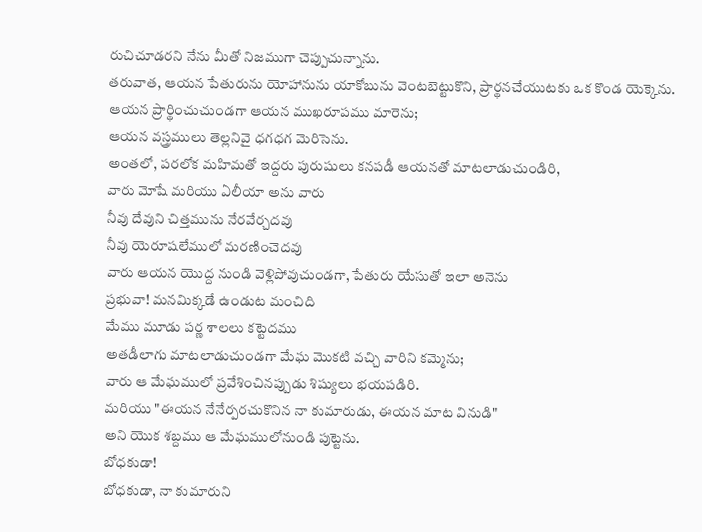రుచిచూడరని నేను మీతో నిజముగా చెప్పుచున్నాను.
తరువాత, ఆయన పేతురును యోహానును యాకోబును వెంటబెట్టుకొని, ప్రార్థనచేయుటకు ఒక కొండ యెక్కెను.
ఆయన ప్రార్థించుచుండగా ఆయన ముఖరూపము మారెను;
ఆయన వస్త్రములు తెల్లనివై ధగధగ మెరిసెను.
అంతలో, పరలోక మహిమతో ఇద్దరు పురుషులు కనపడీ ఆయనతో మాటలాడుచుండిరి,
వారు మోషే మరియు ఏలీయా అను వారు
నీవు దేవుని చిత్తమును నేరవేర్చదవు
నీవు యెరూషలేములో మరణించెదవు
వారు ఆయన యొద్ద నుండి వెళ్లిపోవుచుండగా, పేతురు యేసుతో ఇలా అనెను
ప్రభువా! మనమిక్కడే ఉండుట మంచిది
మేము మూడు పర్ణ శాలలు కట్టెదము
అతడీలాగు మాటలాడుచుండగా మేఘ మొకటి వచ్చి వారిని కమ్మెను;
వారు ఆ మేఘములో ప్రవేశించినప్పుడు శిష్యులు భయపడిరి.
మరియు "ఈయన నేనేర్పరచుకొనిన నా కుమారుడు, ఈయన మాట వినుడి"
అని యొక శబ్దము ఆ మేఘములోనుండి పుట్టెను.
బోధకుడా!
బోధకుడా, నా కుమారుని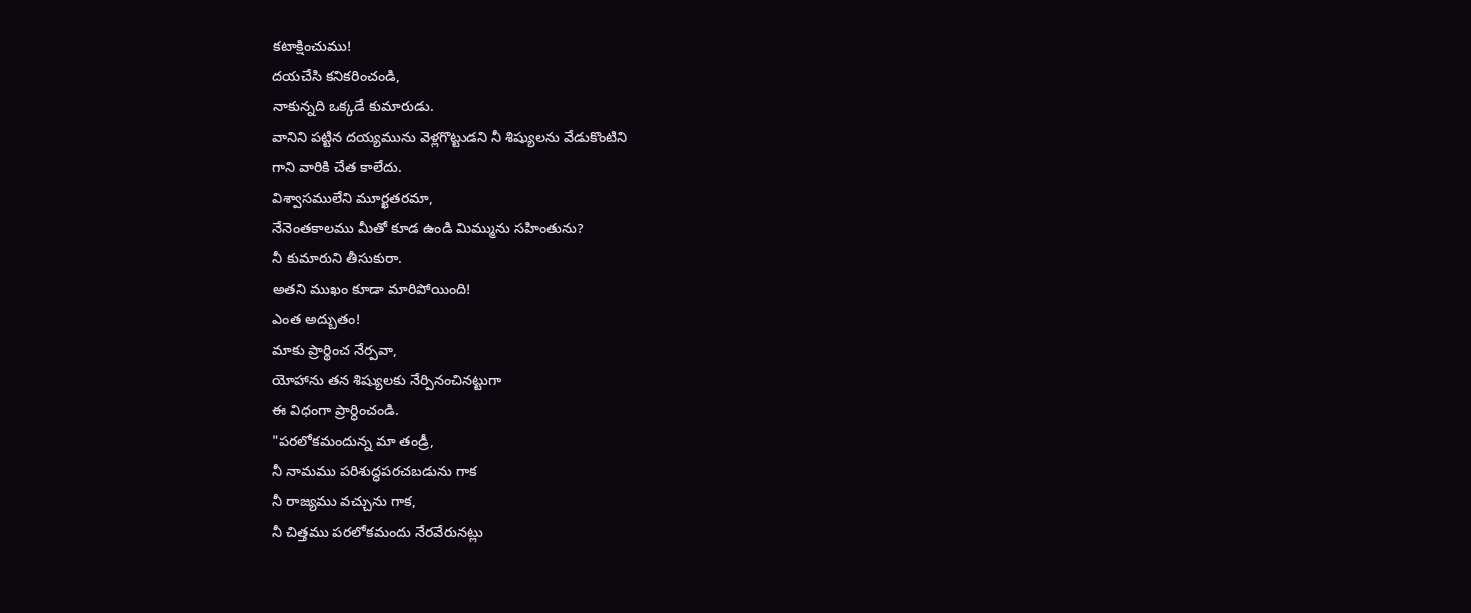కటాక్షించుము!
దయచేసి కనికరించండి,
నాకున్నది ఒక్కడే కుమారుడు.
వానిని పట్టిన దయ్యమును వెళ్లగొట్టుడని నీ శిష్యులను వేడుకొంటిని
గాని వారికి చేత కాలేదు.
విశ్వాసములేని మూర్ఖతరమా,
నేనెంతకాలము మీతో కూడ ఉండి మిమ్మును సహింతును?
నీ కుమారుని తీసుకురా.
అతని ముఖం కూడా మారిపోయింది!
ఎంత అద్బుతం!
మాకు ప్రార్థించ నేర్పవా,
యోహాను తన శిష్యులకు నేర్పినంచినట్టుగా
ఈ విధంగా ప్రార్ధించండి.
"పరలోకమందున్న మా తండ్రీ,
నీ నామము పరిశుద్ధపరచబడును గాక
నీ రాజ్యము వచ్చును గాక,
నీ చిత్తము పరలోకమందు నేరవేరునట్లు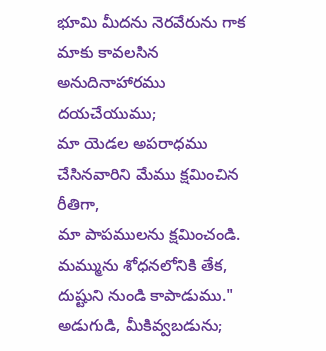భూమి మీదను నెరవేరును గాక
మాకు కావలసిన అనుదినాహారము దయచేయుము;
మా యెడల అపరాధము చేసినవారిని మేము క్షమించిన రీతిగా,
మా పాపములను క్షమించండి.
మమ్మును శోధనలోనికి తేక,
దుష్టుని నుండి కాపాడుము."
అడుగుడి, మీకివ్వబడును;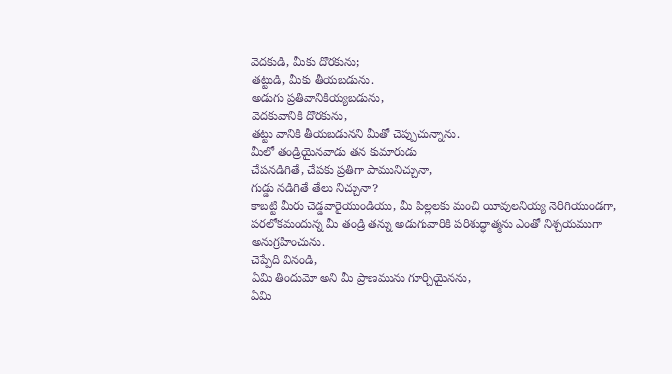వెదకుడి, మీకు దొరకును;
తట్టుడి, మీకు తీయబడును.
అడుగు ప్రతివానికియ్యబడును,
వెదకువానికి దొరకును,
తట్టు వానికి తీయబడునని మీతో చెప్పుచున్నాను.
మీలో తండ్రియైనవాడు తన కుమారుడు
చేపనడిగితే, చేపకు ప్రతిగా పామునిచ్చునా,
గుడ్డు నడిగితే తేలు నిచ్చునా?
కాబట్టి మీరు చెడ్డవారైయుండియు, మీ పిల్లలకు మంచి యీవులనియ్య నెరిగియుండగా,
పరలోకమందున్న మీ తండ్రి తన్ను అడుగువారికి పరిశుద్ధాత్మను ఎంతో నిశ్చయముగా అనుగ్రహించును.
చెప్పేది వినండి,
ఏమి తిందుమో అని మీ ప్రాణమును గూర్చియైనను,
ఏమి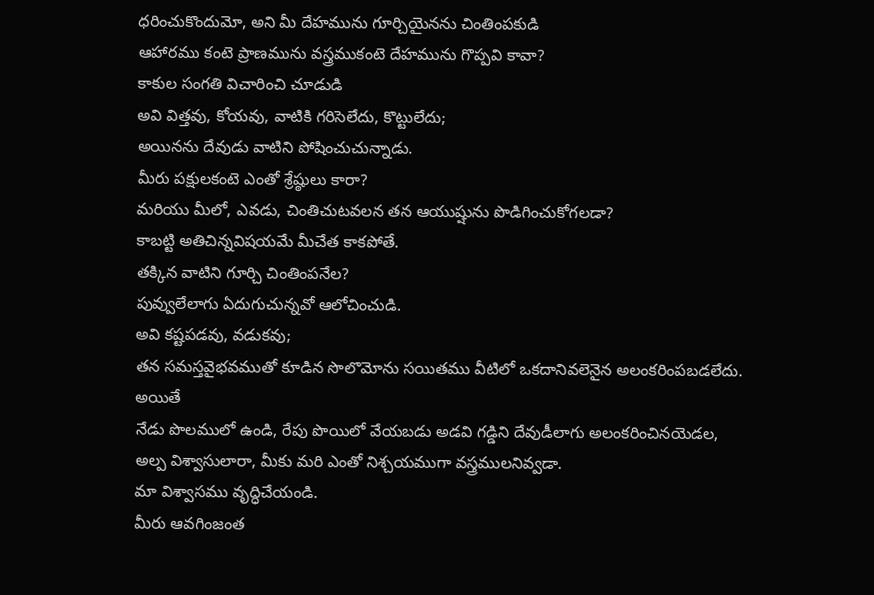ధరించుకొందుమో, అని మీ దేహమును గూర్చియైనను చింతింపకుడి
ఆహారము కంటె ప్రాణమును వస్త్రముకంటె దేహమును గొప్పవి కావా?
కాకుల సంగతి విచారించి చూడుడి
అవి విత్తవు, కోయవు, వాటికి గరిసెలేదు, కొట్టులేదు;
అయినను దేవుడు వాటిని పోషించుచున్నాడు.
మీరు పక్షులకంటె ఎంతో శ్రేష్ఠులు కారా?
మరియు మీలో, ఎవడు, చింతిచుటవలన తన ఆయుష్షును పొడిగించుకోగలడా?
కాబట్టి అతిచిన్నవిషయమే మీచేత కాకపోతే.
తక్కిన వాటిని గూర్చి చింతింపనేల?
పువ్వులేలాగు ఏదుగుచున్నవో ఆలోచించుడి.
అవి కష్టపడవు, వడుకవు;
తన సమస్తవైభవముతో కూడిన సొలొమోను సయితము వీటిలో ఒకదానివలెనైన అలంకరింపబడలేదు.
అయితే
నేడు పొలములో ఉండి, రేపు పొయిలో వేయబడు అడవి గడ్డిని దేవుడీలాగు అలంకరించినయెడల,
అల్ప విశ్వాసులారా, మీకు మరి ఎంతో నిశ్చయముగా వస్త్రములనివ్వడా.
మా విశ్వాసము వృద్ధిచేయండి.
మీరు ఆవగింజంత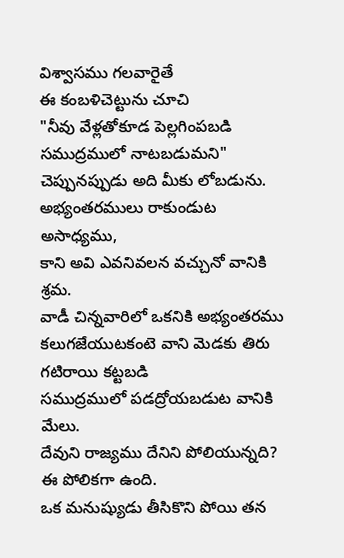విశ్వాసము గలవారైతే
ఈ కంబళిచెట్టును చూచి
"నీవు వేళ్లతోకూడ పెల్లగింపబడి సముద్రములో నాటబడుమని" చెప్పునప్పుడు అది మీకు లోబడును.
అభ్యంతరములు రాకుండుట అసాధ్యము,
కాని అవి ఎవనివలన వచ్చునో వానికి శ్రమ.
వాడీ చిన్నవారిలో ఒకనికి అభ్యంతరము కలుగజేయుటకంటె వాని మెడకు తిరు గటిరాయి కట్టబడి
సముద్రములో పడద్రోయబడుట వానికి మేలు.
దేవుని రాజ్యము దేనిని పోలియున్నది?
ఈ పోలికగా ఉంది.
ఒక మనుష్యుడు తీసికొని పోయి తన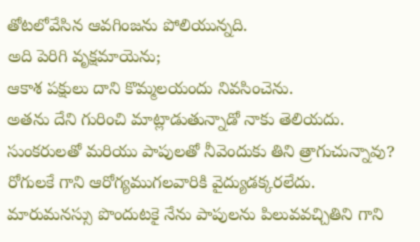తోటలోవేసిన ఆవగింజను పోలియున్నది.
అది పెరిగి వృక్షమాయెను;
ఆకాశ పక్షులు దాని కొమ్మలయందు నివసించెను.
అతను దేని గురించి మాట్లాడుతున్నాడో నాకు తెలియదు.
సుంకరులతో మరియు పాపులతో నీవెందుకు తిని త్రాగుచున్నావు?
రోగులకే గాని ఆరోగ్యముగలవారికి వైద్యుడక్కరలేదు.
మారుమనస్సు పొందుటకై నేను పాపులను పిలువవచ్చితిని గాని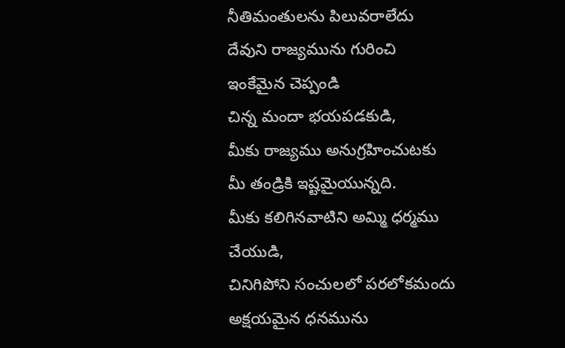నీతిమంతులను పిలువరాలేదు
దేవుని రాజ్యమును గురించి
ఇంకేమైన చెప్పండి
చిన్న మందా భయపడకుడి,
మీకు రాజ్యము అనుగ్రహించుటకు మీ తండ్రికి ఇష్టమైయున్నది.
మీకు కలిగినవాటిని అమ్మి ధర్మము చేయుడి,
చినిగిపోని సంచులలో పరలోకమందు అక్షయమైన ధనమును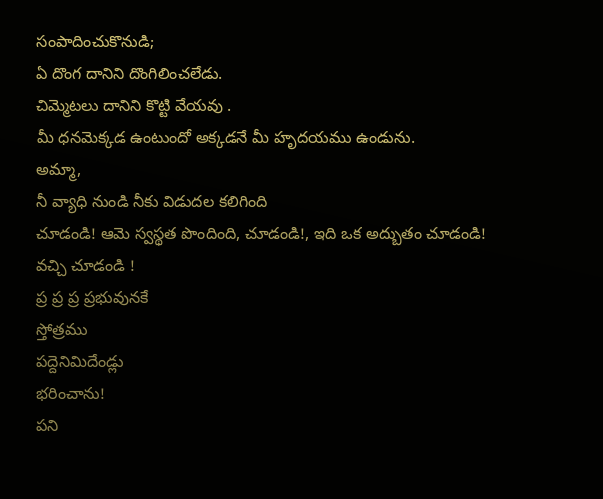సంపాదించుకొనుడి;
ఏ దొంగ దానిని దొంగిలించలేడు.
చిమ్మెటలు దానిని కొట్టి వేయవు .
మీ ధనమెక్కడ ఉంటుందో అక్కడనే మీ హృదయము ఉండును.
అమ్మా,
నీ వ్యాధి నుండి నీకు విడుదల కలిగింది
చూడండి! ఆమె స్వస్థత పొందింది, చూడండి!, ఇది ఒక అద్బుతం చూడండి! వచ్చి చూడండి !
ప్ర ప్ర ప్ర ప్రభువునకే
స్తోత్రము
పద్దెనిమిదేండ్లు
భరించాను!
పని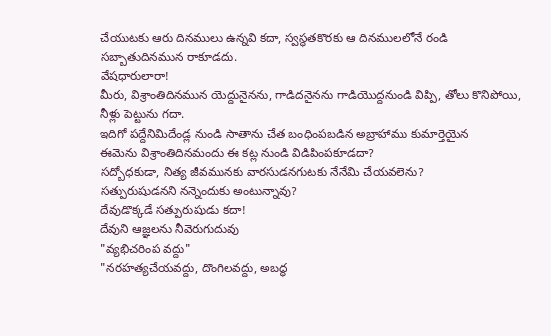చేయుటకు ఆరు దినములు ఉన్నవి కదా, స్వస్థతకొరకు ఆ దినములలోనే రండి సబ్బాతుదినమున రాకూడదు.
వేషధారులారా!
మీరు, విశ్రాంతిదినమున యెద్దునైనను, గాడిదనైనను గాడియొద్దనుండి విప్పి, తోలు కొనిపోయి, నీళ్లు పెట్టును గదా.
ఇదిగో పద్దేనిమిదేండ్ల నుండి సాతాను చేత బంధింపబడిన అబ్రాహాము కుమార్తెయైన
ఈమెను విశ్రాంతిదినమందు ఈ కట్ల నుండి విడిపింపకూడదా?
సద్బోధకుడా, నిత్య జీవమునకు వారసుడనగుటకు నేనేమి చేయవలెను?
సత్పురుషుడనని నన్నెందుకు అంటున్నావు?
దేవుడొక్కడే సత్పురుషుడు కదా!
దేవుని ఆజ్ఞలను నీవెరుగుదువు
"వ్యభిచరింప వద్దు"
"నరహత్యచేయవద్దు, దొంగిలవద్దు, అబద్ధ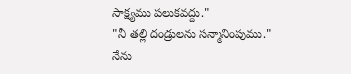సాక్ష్యము పలుకవద్దు."
"నీ తల్లి దండ్రులను సన్మానింపుము."
నేను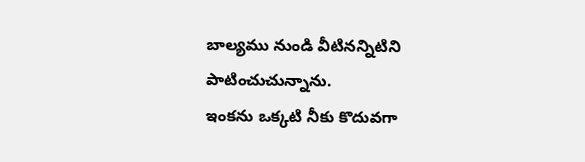బాల్యము నుండి వీటినన్నిటిని పాటించుచున్నాను.
ఇంకను ఒక్కటి నీకు కొదువగా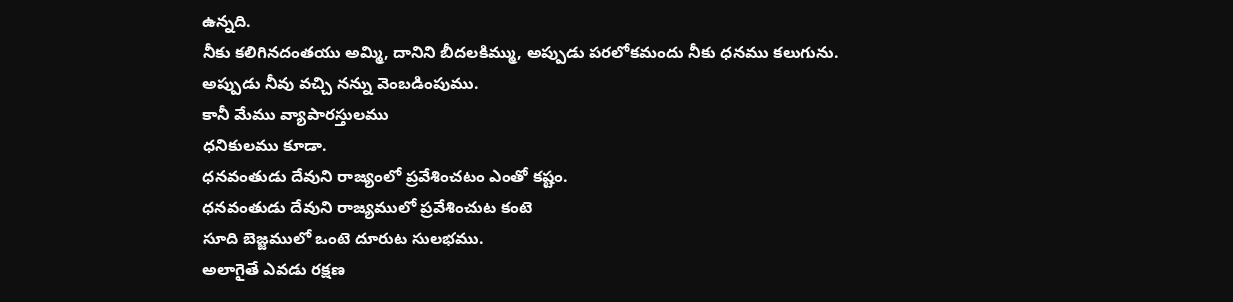ఉన్నది.
నీకు కలిగినదంతయు అమ్మి, దానిని బీదలకిమ్ము, అప్పుడు పరలోకమందు నీకు ధనము కలుగును.
అప్పుడు నీవు వచ్చి నన్ను వెంబడింపుము.
కానీ మేము వ్యాపారస్తులము
ధనికులము కూడా.
ధనవంతుడు దేవుని రాజ్యంలో ప్రవేశించటం ఎంతో కష్టం.
ధనవంతుడు దేవుని రాజ్యములో ప్రవేశించుట కంటె
సూది బెజ్జములో ఒంటె దూరుట సులభము.
అలాగైతే ఎవడు రక్షణ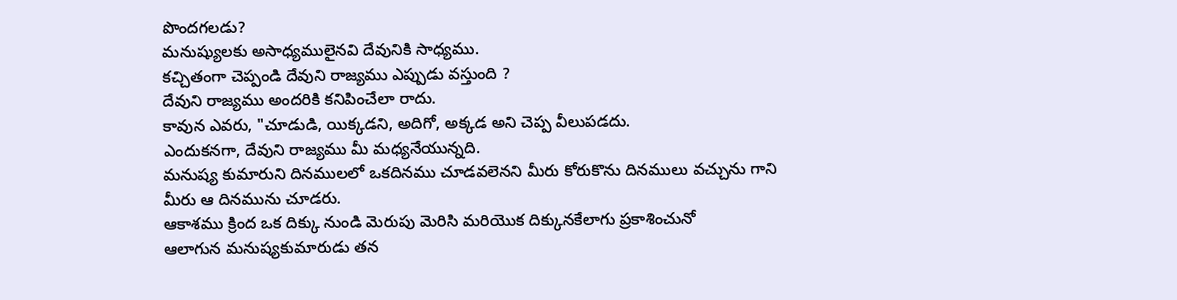పొందగలడు?
మనుష్యులకు అసాధ్యములైనవి దేవునికి సాధ్యము.
కచ్చితంగా చెప్పండి దేవుని రాజ్యము ఎప్పుడు వస్తుంది ?
దేవుని రాజ్యము అందరికి కనిపించేలా రాదు.
కావున ఎవరు, "చూడుడి, యిక్కడని, అదిగో, అక్కడ అని చెప్ప వీలుపడదు.
ఎందుకనగా, దేవుని రాజ్యము మీ మధ్యనేయున్నది.
మనుష్య కుమారుని దినములలో ఒకదినము చూడవలెనని మీరు కోరుకొను దినములు వచ్చును గాని
మీరు ఆ దినమును చూడరు.
ఆకాశము క్రింద ఒక దిక్కు నుండి మెరుపు మెరిసి మరియొక దిక్కునకేలాగు ప్రకాశించునో
ఆలాగున మనుష్యకుమారుడు తన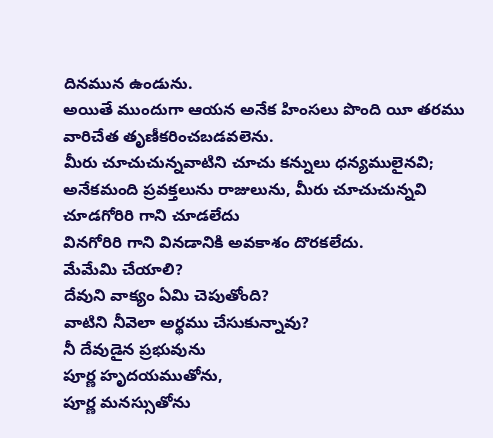దినమున ఉండును.
అయితే ముందుగా ఆయన అనేక హింసలు పొంది యీ తరము వారిచేత తృణీకరించబడవలెను.
మీరు చూచుచున్నవాటిని చూచు కన్నులు ధన్యములైనవి;
అనేకమంది ప్రవక్తలును రాజులును, మీరు చూచుచున్నవి చూడగోరిరి గాని చూడలేదు
వినగోరిరి గాని వినడానికి అవకాశం దొరకలేదు.
మేమేమి చేయాలి?
దేవుని వాక్యం ఏమి చెపుతోంది?
వాటిని నీవెలా అర్థము చేసుకున్నావు?
నీ దేవుడైన ప్రభువును
పూర్ణ హృదయముతోను,
పూర్ణ మనస్సుతోను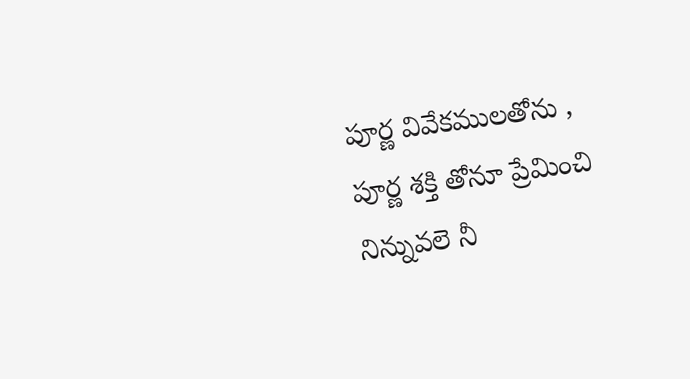పూర్ణ వివేకములతోను ,
పూర్ణ శక్తి తోనూ ప్రేమించి
నిన్నువలె నీ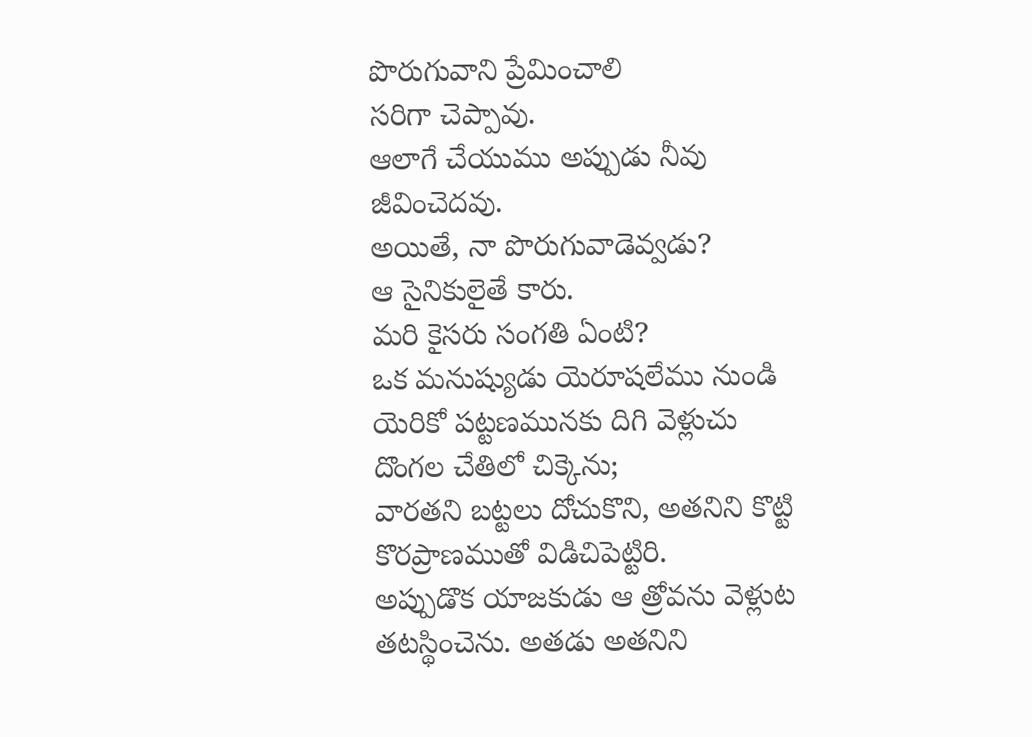పొరుగువాని ప్రేమించాలి
సరిగా చెప్పావు.
ఆలాగే చేయుము అప్పుడు నీవు జీవించెదవు.
అయితే, నా పొరుగువాడెవ్వడు?
ఆ సైనికులైతే కారు.
మరి కైసరు సంగతి ఏంటి?
ఒక మనుష్యుడు యెరూషలేము నుండి యెరికో పట్టణమునకు దిగి వెళ్లుచు
దొంగల చేతిలో చిక్కెను;
వారతని బట్టలు దోచుకొని, అతనిని కొట్టి కొరప్రాణముతో విడిచిపెట్టిరి.
అప్పుడొక యాజకుడు ఆ త్రోవను వెళ్లుట తటస్థించెను. అతడు అతనిని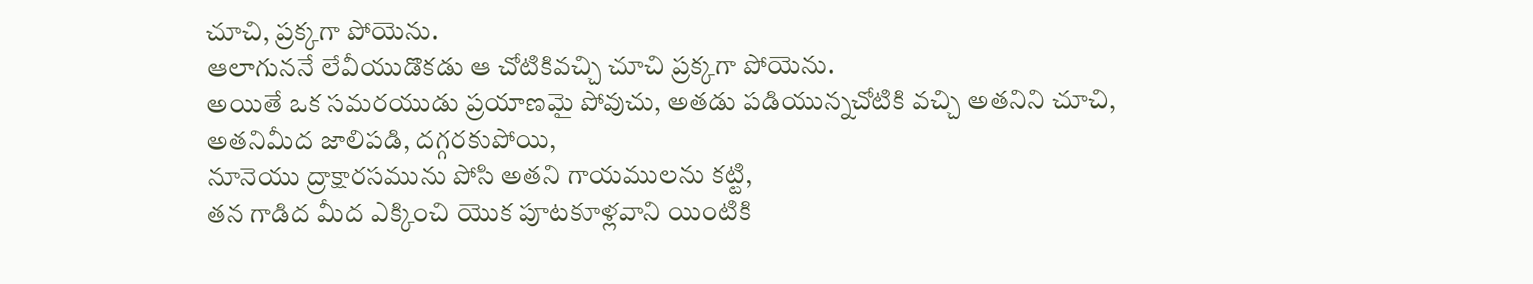చూచి, ప్రక్కగా పోయెను.
ఆలాగుననే లేవీయుడొకడు ఆ చోటికివచ్చి చూచి ప్రక్కగా పోయెను.
అయితే ఒక సమరయుడు ప్రయాణమై పోవుచు, అతడు పడియున్నచోటికి వచ్చి అతనిని చూచి,
అతనిమీద జాలిపడి, దగ్గరకుపోయి,
నూనెయు ద్రాక్షారసమును పోసి అతని గాయములను కట్టి,
తన గాడిద మీద ఎక్కించి యొక పూటకూళ్లవాని యింటికి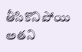తీసికొనిపోయి అతని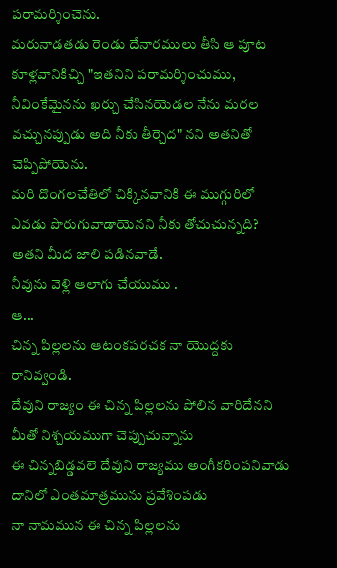పరామర్శించెను.
మరునాడతడు రెండు దేనారములు తీసి ఆ పూట కూళ్లవానికిచ్చి "ఇతనిని పరామర్శించుము,
నీవింకేమైనను ఖర్చు చేసినయెడల నేను మరల వచ్చునప్పుడు అది నీకు తీర్చెద" నని అతనితో చెప్పిపోయెను.
మరి దొంగలచేతిలో చిక్కినవానికి ఈ ముగ్గురిలో ఎవడు పొరుగువాడాయెనని నీకు తోచుచున్నది?
అతని మీద జాలి పడినవాడే.
నీవును వెళ్లి ఆలాగు చేయుము .
ఆ...
చిన్న పిల్లలను ఆటంకపరచక నా యొద్దకు రానివ్వండి.
దేవుని రాజ్యం ఈ చిన్న పిల్లలను పోలిన వారిదేనని
మీతో నిశ్చయముగా చెప్పుచున్నాను
ఈ చిన్నబిడ్డవలె దేవుని రాజ్యము అంగీకరింపనివాడు దానిలో ఎంతమాత్రమును ప్రవేశింపడు
నా నామమున ఈ చిన్న పిల్లలను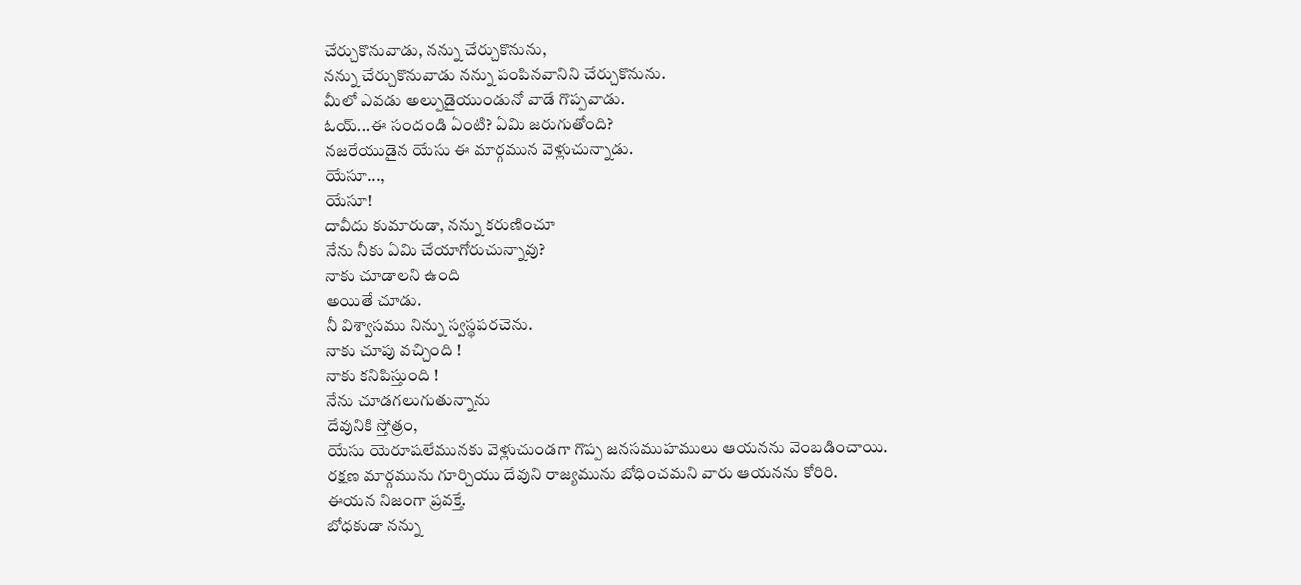చేర్చుకొనువాడు, నన్ను చేర్చుకొనును,
నన్ను చేర్చుకొనువాడు నన్ను పంపినవానిని చేర్చుకొనును.
మీలో ఎవడు అల్పుడైయుండునో వాడే గొప్పవాడు.
ఓయ్...ఈ సందండి ఏంటి? ఏమి జరుగుతోంది?
నజరేయుడైన యేసు ఈ మార్గమున వెళ్లుచున్నాడు.
యేసూ...,
యేసూ!
దావీదు కుమారుడా, నన్ను కరుణించూ
నేను నీకు ఏమి చేయాగోరుచున్నావు?
నాకు చూడాలని ఉంది
అయితే చూడు.
నీ విశ్వాసము నిన్ను స్వస్థపరచెను.
నాకు చూపు వచ్చింది !
నాకు కనిపిస్తుంది !
నేను చూడగలుగుతున్నాను
దేవునికి స్తోత్రం,
యేసు యెరూషలేమునకు వెళ్లుచుండగా గొప్ప జనసముహములు ఆయనను వెంబడించాయి.
రక్షణ మార్గమును గూర్చియు దేవుని రాజ్యమును బోధించమని వారు ఆయనను కోరిరి.
ఈయన నిజంగా ప్రవక్తే.
బోధకుడా నన్ను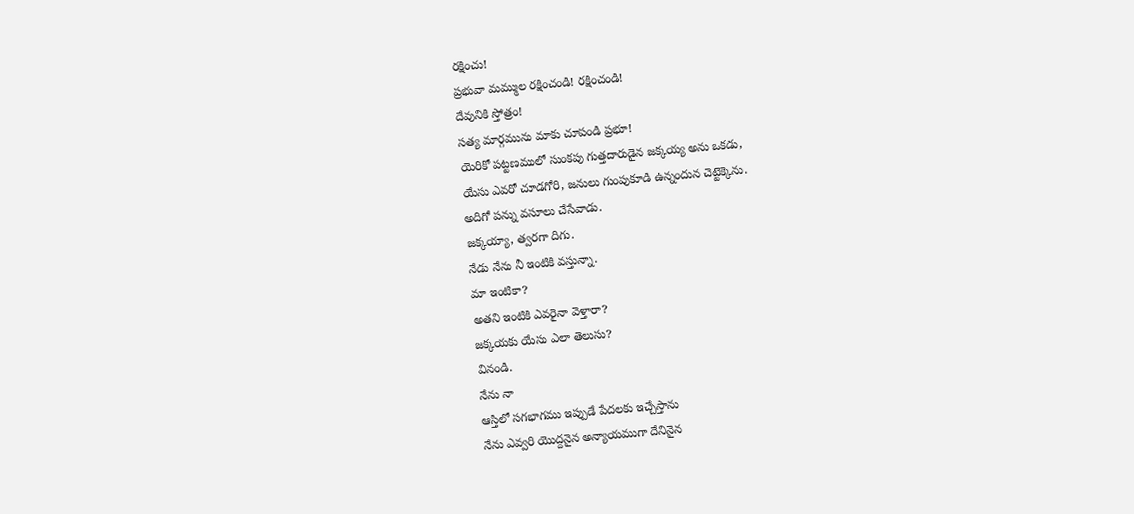రక్షించు!
ప్రభువా మమ్ముల రక్షించండి! రక్షించండి!
దేవునికి స్తోత్రం!
సత్య మార్గమును మాకు చూపండి ప్రభూ!
యెరికో పట్టణములో సుంకపు గుత్తదారుడైన జక్కయ్య అను ఒకడు,
యేసు ఎవరో చూడగోరి, జనులు గుంపుకూడి ఉన్నందున చెట్టెక్కెను.
అదిగో పన్ను వసూలు చేసేవాడు.
జక్కయ్యా, త్వరగా దిగు.
నేడు నేను నీ ఇంటికి వస్తున్నా.
మా ఇంటికా?
అతని ఇంటికి ఎవరైనా వెళ్తారా?
జక్కయకు యేసు ఎలా తెలుసు?
వినండి.
నేను నా
ఆస్తిలో సగభాగము ఇప్పుడే పేదలకు ఇచ్చేస్తాను
నేను ఎవ్వరి యొద్దనైన అన్యాయముగా దేనినైన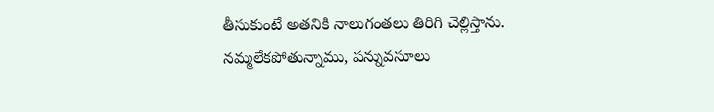తీసుకుంటే అతనికి నాలుగంతలు తిరిగి చెల్లిస్తాను.
నమ్మలేకపోతున్నాము, పన్నువసూలు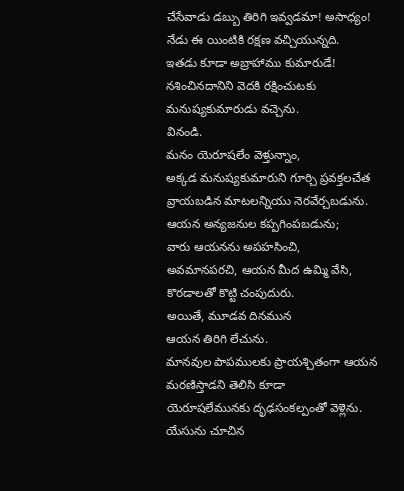చేసేవాడు డబ్బు తిరిగి ఇవ్వడమా! అసాధ్యం!
నేడు ఈ యింటికి రక్షణ వచ్చియున్నది.
ఇతడు కూడా అబ్రాహాము కుమారుడే!
నశించినదానిని వెదకి రక్షించుటకు మనుష్యకుమారుడు వచ్చెను.
వినండి.
మనం యెరూషలేం వెళ్తున్నాం,
అక్కడ మనుష్యకుమారుని గూర్చి ప్రవక్తలచేత వ్రాయబడిన మాటలన్నియు నెరవేర్చబడును.
ఆయన అన్యజనుల కప్పగింపబడును;
వారు ఆయనను అపహసించి,
అవమానపరచి, ఆయన మీద ఉమ్మి వేసి,
కొరడాలతో కొట్టి చంపుదురు.
అయితే, మూడవ దినమున
ఆయన తిరిగి లేచును.
మానవుల పాపములకు ప్రాయశ్చితంగా ఆయన మరణిస్తాడని తెలిసి కూడా
యెరూషలేమునకు దృఢసంకల్పంతో వెళ్లెను.
యేసును చూచిన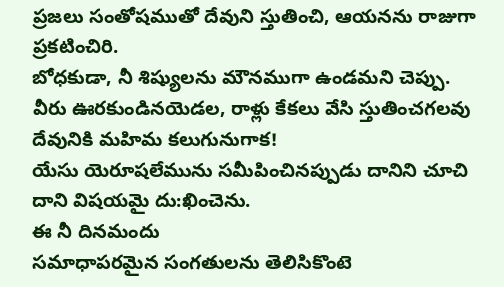ప్రజలు సంతోషముతో దేవుని స్తుతించి, ఆయనను రాజుగా ప్రకటించిరి.
బోధకుడా, నీ శిష్యులను మౌనముగా ఉండమని చెప్పు.
వీరు ఊరకుండినయెడల, రాళ్లు కేకలు వేసి స్తుతించగలవు
దేవునికి మహిమ కలుగునుగాక!
యేసు యెరూషలేమును సమీపించినప్పుడు దానిని చూచి దాని విషయమై దు:ఖించెను.
ఈ నీ దినమందు
సమాధాపరమైన సంగతులను తెలిసికొంటె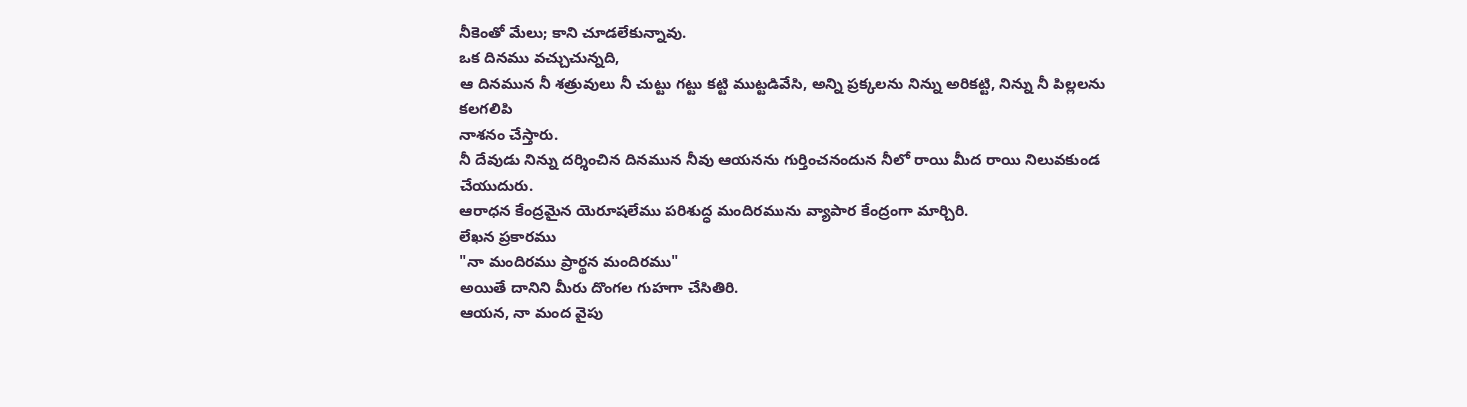నీకెంతో మేలు; కాని చూడలేకున్నావు.
ఒక దినము వచ్చుచున్నది,
ఆ దినమున నీ శత్రువులు నీ చుట్టు గట్టు కట్టి ముట్టడివేసి, అన్ని ప్రక్కలను నిన్ను అరికట్టి, నిన్ను నీ పిల్లలను కలగలిపి
నాశనం చేస్తారు.
నీ దేవుడు నిన్ను దర్శించిన దినమున నీవు ఆయనను గుర్తించనందున నీలో రాయి మీద రాయి నిలువకుండ చేయుదురు.
ఆరాధన కేంద్రమైన యెరూషలేము పరిశుద్ధ మందిరమును వ్యాపార కేంద్రంగా మార్చిరి.
లేఖన ప్రకారము
"నా మందిరము ప్రార్థన మందిరము"
అయితే దానిని మీరు దొంగల గుహగా చేసితిరి.
ఆయన, నా మంద వైపు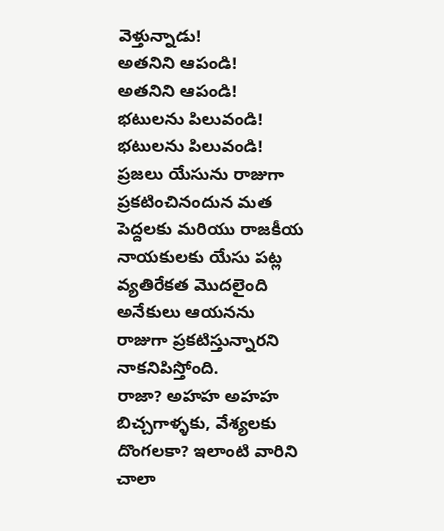వెళ్తున్నాడు!
అతనిని ఆపండి!
అతనిని ఆపండి!
భటులను పిలువండి! భటులను పిలువండి!
ప్రజలు యేసును రాజుగా ప్రకటించినందున మత పెద్దలకు మరియు రాజకీయ నాయకులకు యేసు పట్ల వ్యతిరేకత మొదలైంది
అనేకులు ఆయనను రాజుగా ప్రకటిస్తున్నారని నాకనిపిస్తోంది.
రాజా? అహహ అహహ
బిచ్చగాళ్ళకు, వేశ్యలకు దొంగలకా? ఇలాంటి వారిని చాలా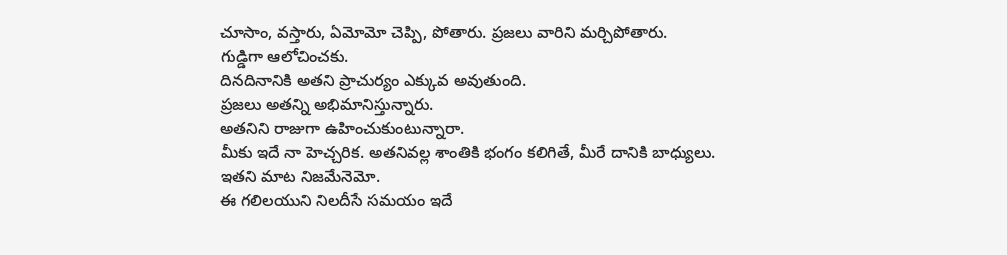చూసాం, వస్తారు, ఏమోమో చెప్పి, పోతారు. ప్రజలు వారిని మర్చిపోతారు.
గుడ్డిగా ఆలోచించకు.
దినదినానికి అతని ప్రాచుర్యం ఎక్కువ అవుతుంది.
ప్రజలు అతన్ని అభిమానిస్తున్నారు.
అతనిని రాజుగా ఉహించుకుంటున్నారా.
మీకు ఇదే నా హెచ్చరిక. అతనివల్ల శాంతికి భంగం కలిగితే, మీరే దానికి బాధ్యులు.
ఇతని మాట నిజమేనెమో.
ఈ గలిలయుని నిలదీసే సమయం ఇదే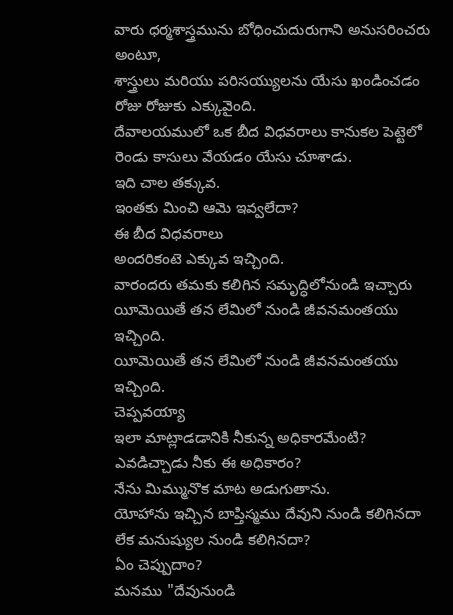వారు ధర్మశాస్త్రమును బోధించుదురుగాని అనుసరించరు అంటూ,
శాస్త్రులు మరియు పరిసయ్యులను యేసు ఖండించడం రోజు రోజుకు ఎక్కువైంది.
దేవాలయములో ఒక బీద విధవరాలు కానుకల పెట్టెలో రెండు కాసులు వేయడం యేసు చూశాడు.
ఇది చాల తక్కువ.
ఇంతకు మించి ఆమె ఇవ్వలేదా?
ఈ బీద విధవరాలు
అందరికంటె ఎక్కువ ఇచ్చింది.
వారందరు తమకు కలిగిన సమృద్ధిలోనుండి ఇచ్చారు యీమెయితే తన లేమిలో నుండి జీవనమంతయు ఇచ్చింది.
యీమెయితే తన లేమిలో నుండి జీవనమంతయు ఇచ్చింది.
చెప్పవయ్యా
ఇలా మాట్లాడడానికి నీకున్న అధికారమేంటి?
ఎవడిచ్చాడు నీకు ఈ అధికారం?
నేను మిమ్మునొక మాట అడుగుతాను.
యోహాను ఇచ్చిన బాప్తిస్మము దేవుని నుండి కలిగినదా లేక మనుష్యుల నుండి కలిగినదా?
ఏం చెప్పుదాం?
మనము "దేవునుండి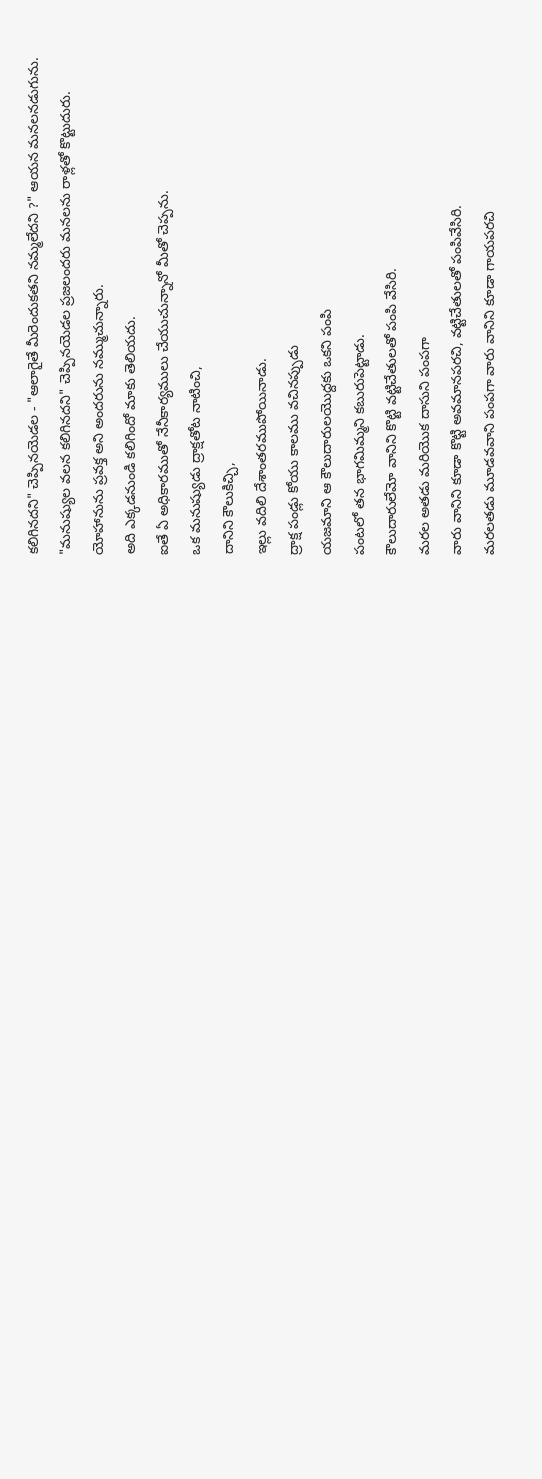కలిగినదని" చెప్పినయెడల - "ఆలాగైతే మీరెందుకతని నమ్మలేదని ?" ఆయన మనలనడుగును.
"మనుష్యుల వలన కలిగినదని" చెప్పినయెడల ప్రజలందరు మనలను రాళ్లతో కొట్టుదురు.
యోహానును ప్రవక్త అని అందరును నమ్ముచున్నారు.
అది ఎక్కడనుండి కలిగిందో మాకు తెలియదు.
ఐతే ఏ అధికారముతో నేనీకార్యములు చేయుచున్నానో మీతో చెప్పను.
ఒక మనుష్యుడు ద్రాక్షతోట నాటించి,
దానిని కౌలుకిచ్చి,
ఇల్లు వదిలి దేశాంతరముపోయినాడు.
ద్రాక్ష పండ్లు కోయు కాలము వచినప్పుడు
యజమాని ఆ కౌలుదారులయొద్దకు ఒకని పంపి
పంటలో తన భాగమిమ్మని కబురుపెట్టాడు.
కౌలుదారులేమో వానిని కొట్టి వట్టిచేతులతో పంపి వేసిరి.
మరల అతడు మరియొక దాసుని పంపగా
వారు వానిని కూడా కొట్టి అవమానపరచి, వట్టిచేతులతో పంపివేసిరి.
మరలతడు మూడవవాని పంపగా వారు వానిని కూడా గాయపరచి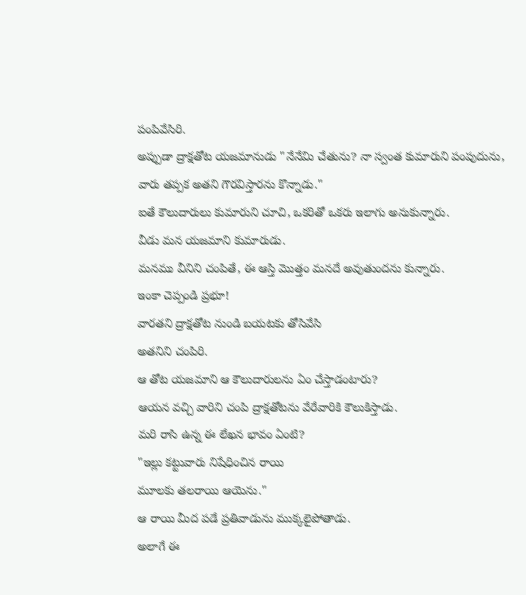పంపివేసిరి.
అప్పుడా ద్రాక్షతోట యజమానుడు "నేనేమి చేతును? నా స్వంత కుమారుని పంపుదును,
వారు తప్పక అతని గౌరవిస్తారను కొన్నాడు."
ఐతే కౌలుదారులు కుమారుని చూచి, ఒకరితో ఒకరు ఇలాగు అనుకున్నారు.
వీడు మన యజమాని కుమారుడు.
మనము వీనిని చంపితే, ఈ ఆస్తి మొత్తం మనదే అవుతుందను కున్నారు.
ఇంకా చెప్పండి ప్రభూ!
వారతని ద్రాక్షతోట నుండి బయటకు తోసివేసి
అతనిని చంపిరి.
ఆ తోట యజమాని ఆ కౌలుదారులను ఏం చేస్తాడంటారు?
ఆయన వచ్చి వారిని చంపి ద్రాక్షతోటను వేరేవారికి కౌలుకిస్తాడు.
మరి రాసి ఉన్న ఈ లేఖన భావం ఏంటి?
"ఇల్లు కట్టువారు నిషేధించిన రాయి
మూలకు తలరాయి ఆయెను."
ఆ రాయి మీద పడే ప్రతివాడును ముక్కలైపోతాడు.
అలాగే ఈ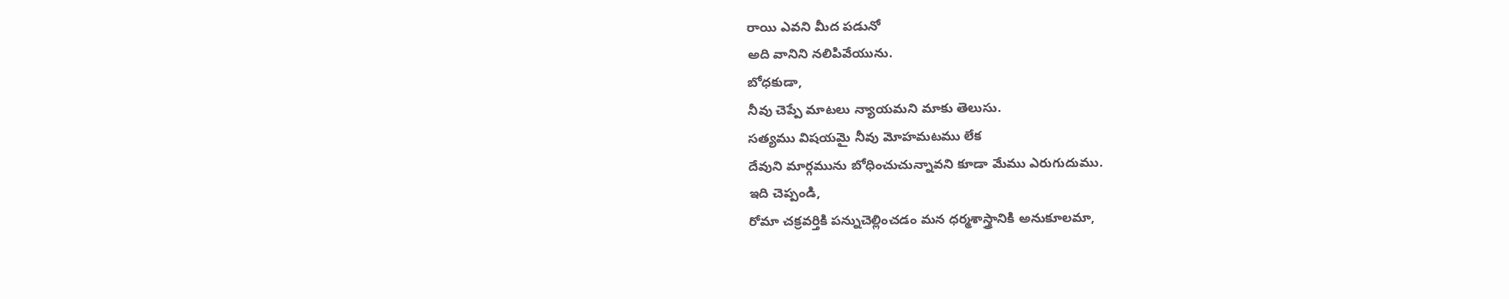రాయి ఎవని మీద పడునో
అది వానిని నలిపివేయును.
బోధకుడా,
నీవు చెప్పే మాటలు న్యాయమని మాకు తెలుసు.
సత్యము విషయమై నీవు మోహమటము లేక
దేవుని మార్గమును బోధించుచున్నావని కూడా మేము ఎరుగుదుము.
ఇది చెప్పండి,
రోమా చక్రవర్తికి పన్నుచెల్లించడం మన ధర్మశాస్త్రానికి అనుకూలమా,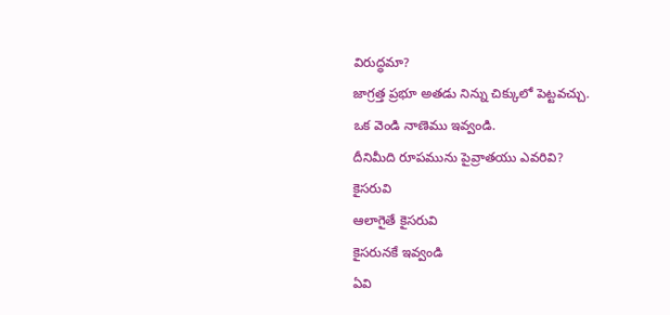విరుద్ధమా?
జాగ్రత్త ప్రభూ అతడు నిన్ను చిక్కులో పెట్టవచ్చు.
ఒక వెండి నాణెము ఇవ్వండి.
దీనిమీది రూపమును పైవ్రాతయు ఎవరివి?
కైసరువి
ఆలాగైతే కైసరువి
కైసరునకే ఇవ్వండి
ఏవి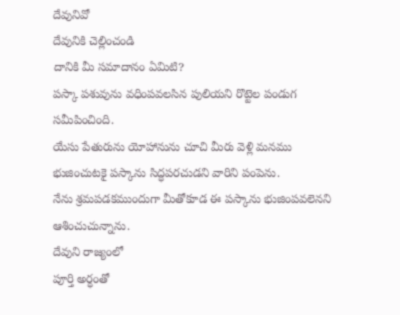దేవునివో
దేవునికి చెల్లించండి
దానికి మీ సమాదానం ఏమిటి?
పస్కా పశువును వధింపవలసిన పులియని రొట్టెల పండుగ సమీపించింది.
యేసు పేతురును యోహానును చూచి మీరు వెళ్లి మనము భుజించుటకై పస్కాను సిద్ధపరచుడని వారిని పంపెను.
నేను శ్రమపడకముందుగా మీతోకూడ ఈ పస్కాను భుజింపవలెనని ఆశించుచున్నాను.
దేవుని రాజ్యంలో
పూర్తి అర్ధంతో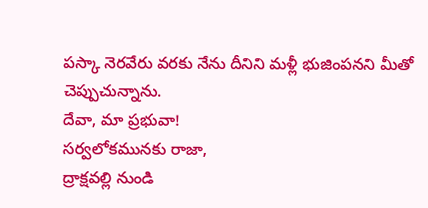పస్కా నెరవేరు వరకు నేను దీనిని మళ్లీ భుజింపనని మీతో చెప్పుచున్నాను.
దేవా, మా ప్రభువా!
సర్వలోకమునకు రాజా,
ద్రాక్షవల్లి నుండి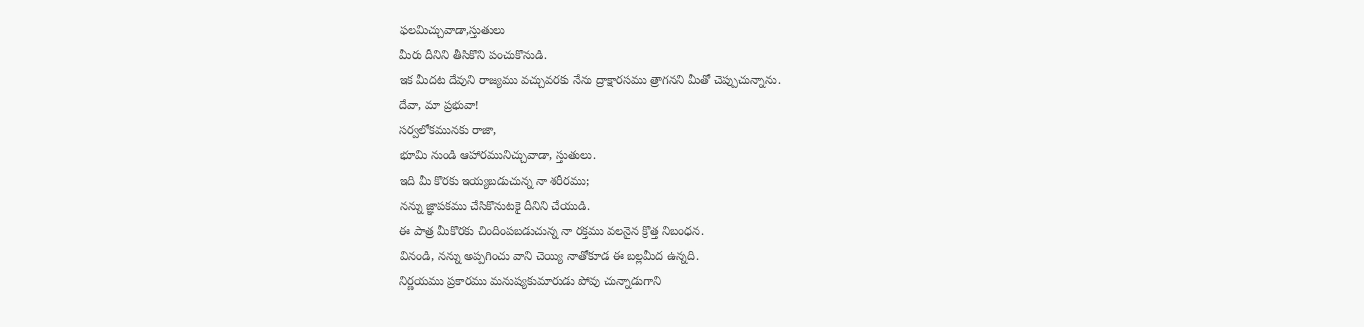ఫలమిచ్చువాడా,స్తుతులు
మీరు దీనిని తీసికొని పంచుకొనుడి.
ఇక మీదట దేవుని రాజ్యము వచ్చువరకు నేను ద్రాక్షారసము త్రాగనని మీతో చెప్పుచున్నాను.
దేవా, మా ప్రభువా!
సర్వలోకమునకు రాజా,
భూమి నుండి ఆహారమునిచ్చువాడా, స్తుతులు.
ఇది మీ కొరకు ఇయ్యబడుచున్న నా శరీరము;
నన్ను జ్ఞాపకము చేసికొనుటకై దీనిని చేయుడి.
ఈ పాత్ర మీకొరకు చిందింపబడుచున్న నా రక్తము వలనైన క్రొత్త నిబంధన.
వినండి, నన్ను అప్పగించు వాని చెయ్యి నాతోకూడ ఈ బల్లమీద ఉన్నది.
నిర్ణయము ప్రకారము మనుష్యకుమారుడు పోవు చున్నాడుగాని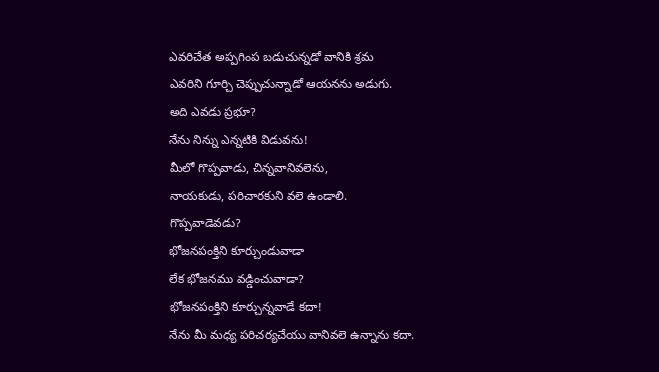ఎవరిచేత అప్పగింప బడుచున్నడో వానికి శ్రమ
ఎవరిని గూర్చి చెప్పుచున్నాడో ఆయనను అడుగు.
అది ఎవడు ప్రభూ?
నేను నిన్ను ఎన్నటికి విడువను!
మీలో గొప్పవాడు, చిన్నవానివలెను,
నాయకుడు, పరిచారకుని వలె ఉండాలి.
గొప్పవాడెవడు?
భోజనపంక్తిని కూర్చుండువాడా
లేక భోజనము వడ్డించువాడా?
భోజనపంక్తిని కూర్చున్నవాడే కదా!
నేను మీ మధ్య పరిచర్యచేయు వానివలె ఉన్నాను కదా.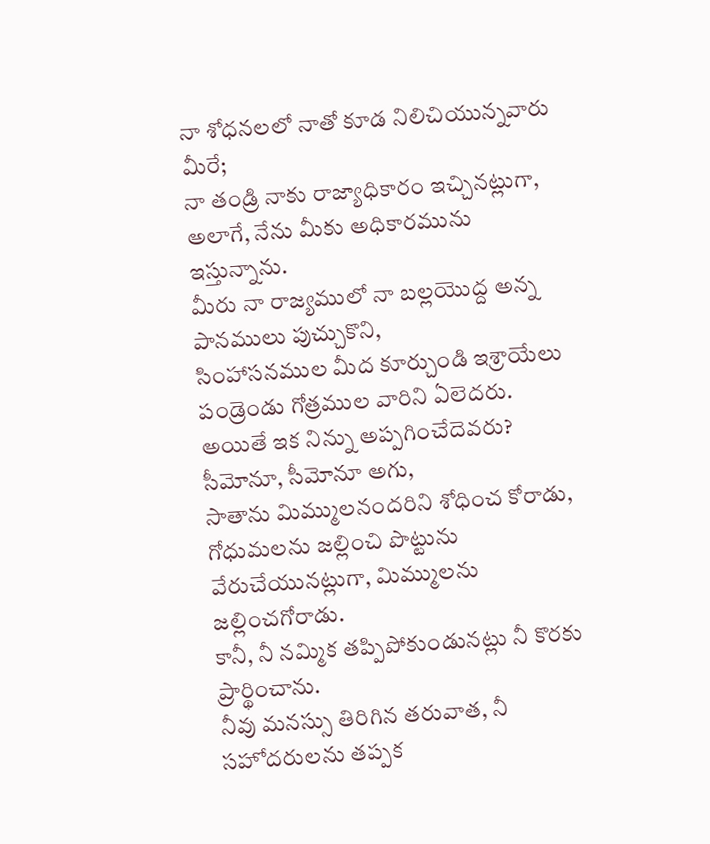నా శోధనలలో నాతో కూడ నిలిచియున్నవారు మీరే;
నా తండ్రి నాకు రాజ్యాధికారం ఇచ్చినట్లుగా,
అలాగే, నేను మీకు అధికారమును ఇస్తున్నాను.
మీరు నా రాజ్యములో నా బల్లయొద్ద అన్న పానములు పుచ్చుకొని,
సింహాసనముల మీద కూర్చుండి ఇశ్రాయేలు పండ్రెండు గోత్రముల వారిని ఏలెదరు.
అయితే ఇక నిన్ను అప్పగించేదెవరు?
సీమోనూ, సీమోనూ అగు,
సాతాను మిమ్ములనందరిని శోధించ కోరాడు,
గోధుమలను జల్లించి పొట్టును వేరుచేయునట్లుగా, మిమ్ములను జల్లించగోరాడు.
కానీ, నీ నమ్మిక తప్పిపోకుండునట్లు నీ కొరకు ప్రార్థించాను.
నీవు మనస్సు తిరిగిన తరువాత, నీ సహోదరులను తప్పక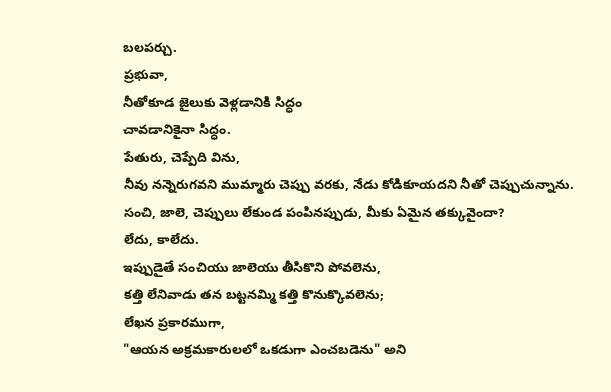బలపర్చు.
ప్రభువా,
నీతోకూడ జైలుకు వెళ్లడానికి సిద్ధం
చావడానికైనా సిద్ధం.
పేతురు, చెప్పేది విను,
నీవు నన్నెరుగవని ముమ్మారు చెప్పు వరకు, నేడు కోడికూయదని నీతో చెప్పుచున్నాను.
సంచి, జాలె, చెప్పులు లేకుండ పంపినప్పుడు, మీకు ఏమైన తక్కువైందా?
లేదు, కాలేదు.
ఇప్పుడైతే సంచియు జాలెయు తీసికొని పోవలెను,
కత్తి లేనివాడు తన బట్టనమ్మి కత్తి కొనుక్కొవలెను;
లేఖన ప్రకారముగా,
"ఆయన అక్రమకారులలో ఒకడుగా ఎంచబడెను" అని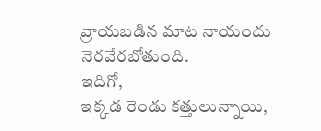వ్రాయబడిన మాట నాయందు నెరవేరబోతుంది.
ఇదిగో,
ఇక్కడ రెండు కత్తులున్నాయి,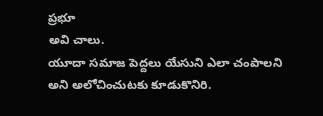ప్రభూ
అవి చాలు.
యూదా సమాజ పెద్దలు యేసుని ఎలా చంపాలని అని అలోచించుటకు కూడుకొనిరి.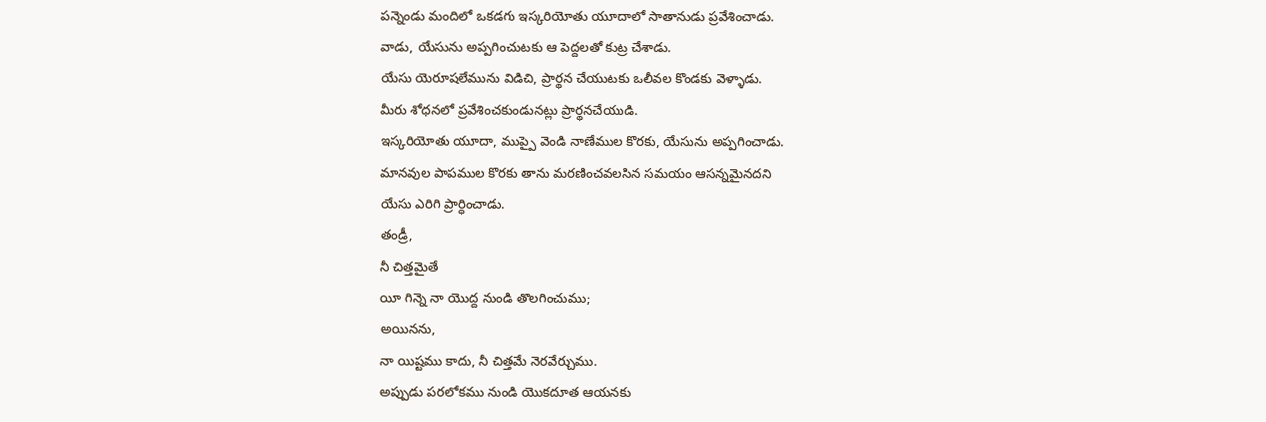పన్నెండు మందిలో ఒకడగు ఇస్కరియోతు యూదాలో సాతానుడు ప్రవేశించాడు.
వాడు, యేసును అప్పగించుటకు ఆ పెద్దలతో కుట్ర చేశాడు.
యేసు యెరూషలేమును విడిచి, ప్రార్థన చేయుటకు ఒలీవల కొండకు వెళ్ళాడు.
మీరు శోధనలో ప్రవేశించకుండునట్లు ప్రార్థనచేయుడి.
ఇస్కరియోతు యూదా, ముప్పై వెండి నాణేముల కొరకు, యేసును అప్పగించాడు.
మానవుల పాపముల కొరకు తాను మరణించవలసిన సమయం ఆసన్నమైనదని
యేసు ఎరిగి ప్రార్ధించాడు.
తండ్రీ,
నీ చిత్తమైతే
యీ గిన్నె నా యొద్ద నుండి తొలగించుము;
అయినను,
నా యిష్టము కాదు, నీ చిత్తమే నెరవేర్చుము.
అప్పుడు పరలోకము నుండి యొకదూత ఆయనకు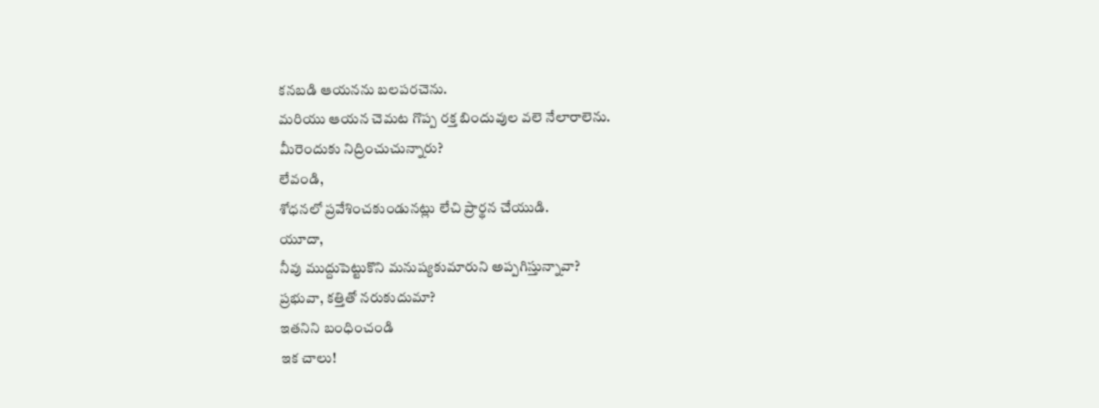కనబడి ఆయనను బలపరచెను.
మరియు ఆయన చెమట గొప్ప రక్త బిందువుల వలె నేలారాలెను.
మీరెందుకు నిద్రించుచున్నారు?
లేవండి,
శోధనలో ప్రవేశించకుండునట్లు లేచి ప్రార్థన చేయుడి.
యూదా,
నీవు ముద్దుపెట్టుకొని మనుష్యకుమారుని అప్పగిస్తున్నావా?
ప్రభువా, కత్తితో నరుకుదుమా?
ఇతనిని బంధించండి
ఇక చాలు!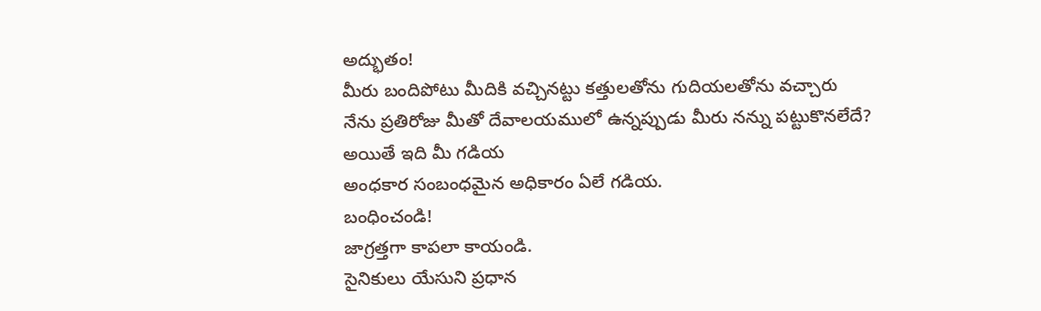అద్భుతం!
మీరు బందిపోటు మీదికి వచ్చినట్టు కత్తులతోను గుదియలతోను వచ్చారు
నేను ప్రతిరోజు మీతో దేవాలయములో ఉన్నప్పుడు మీరు నన్ను పట్టుకొనలేదే?
అయితే ఇది మీ గడియ
అంధకార సంబంధమైన అధికారం ఏలే గడియ.
బంధించండి!
జాగ్రత్తగా కాపలా కాయండి.
సైనికులు యేసుని ప్రధాన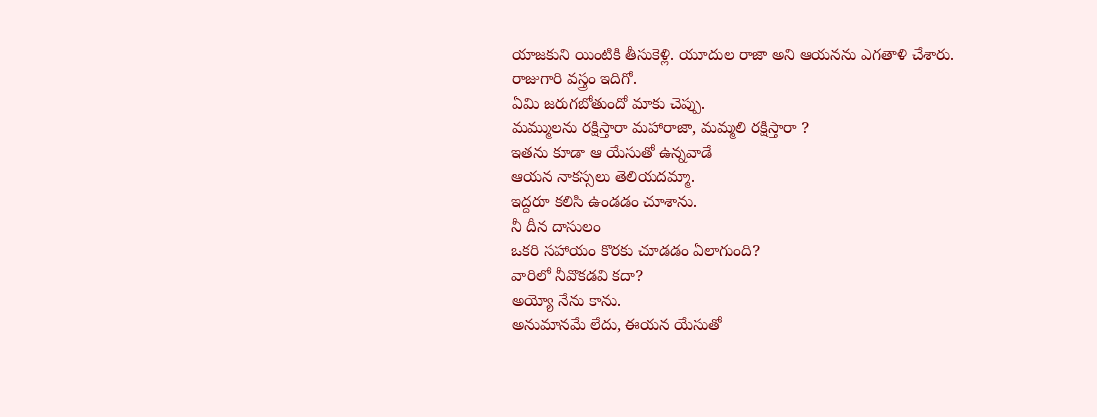యాజకుని యింటికి తీసుకెళ్లి. యూదుల రాజా అని ఆయనను ఎగతాళి చేశారు.
రాజుగారి వస్త్రం ఇదిగో.
ఏమి జరుగబోతుందో మాకు చెప్పు.
మమ్ములను రక్షిస్తారా మహారాజా, మమ్మలి రక్షిస్తారా ?
ఇతను కూడా ఆ యేసుతో ఉన్నవాడే
ఆయన నాకస్సలు తెలియదమ్మా.
ఇద్దరూ కలిసి ఉండడం చూశాను.
నీ దీన దాసులం
ఒకరి సహాయం కొరకు చూడడం ఏలాగుంది?
వారిలో నీవొకడవి కదా?
అయ్యో నేను కాను.
అనుమానమే లేదు, ఈయన యేసుతో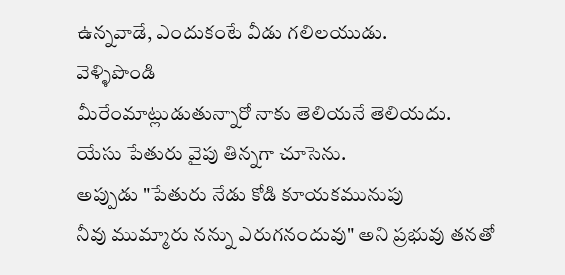ఉన్నవాడే, ఎందుకంటే వీడు గలిలయుడు.
వెళ్ళిపొండి
మీరేంమాట్లుడుతున్నారో నాకు తెలియనే తెలియదు.
యేసు పేతురు వైపు తిన్నగా చూసెను.
అప్పుడు "పేతురు నేడు కోడి కూయకమునుపు
నీవు ముమ్మారు నన్ను ఎరుగనందువు" అని ప్రభువు తనతో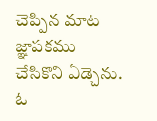చెప్పిన మాట జ్ఞాపకము చేసికొని ఏడ్చెను.
ఓ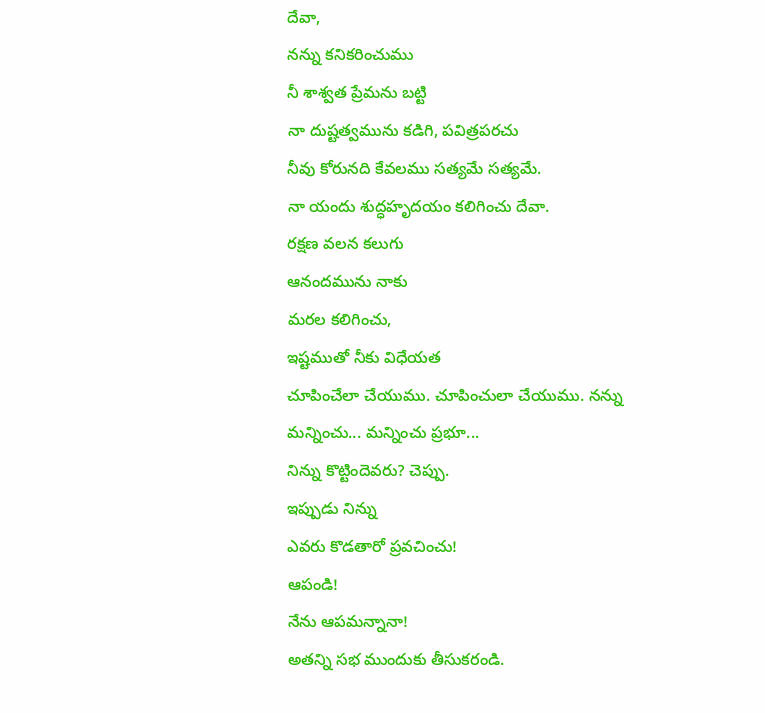దేవా,
నన్ను కనికరించుము
నీ శాశ్వత ప్రేమను బట్టి
నా దుష్టత్వమును కడిగి, పవిత్రపరచు
నీవు కోరునది కేవలము సత్యమే సత్యమే.
నా యందు శుద్ధహృదయం కలిగించు దేవా.
రక్షణ వలన కలుగు
ఆనందమును నాకు
మరల కలిగించు,
ఇష్టముతో నీకు విధేయత
చూపించేలా చేయుము. చూపించులా చేయుము. నన్ను మన్నించు... మన్నించు ప్రభూ...
నిన్ను కొట్టిందెవరు? చెప్పు.
ఇప్పుడు నిన్ను
ఎవరు కొడతారో ప్రవచించు!
ఆపండి!
నేను ఆపమన్నానా!
అతన్ని సభ ముందుకు తీసుకరండి.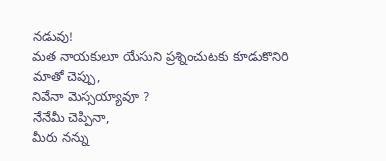నడువు!
మత నాయకులూ యేసుని ప్రశ్నించుటకు కూడుకొనిరి
మాతో చెప్పు,
నివేనా మెస్సయ్యావూ ?
నేనేమీ చెప్పినా,
మీరు నన్ను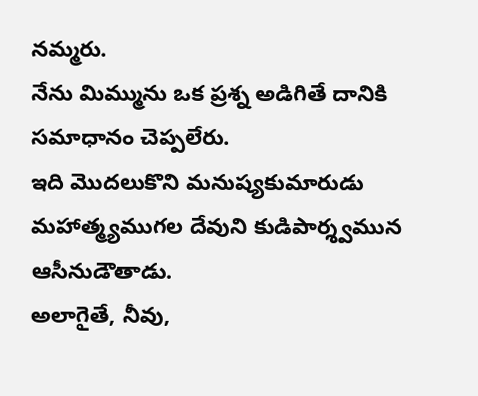నమ్మరు.
నేను మిమ్మును ఒక ప్రశ్న అడిగితే దానికి సమాధానం చెప్పలేరు.
ఇది మొదలుకొని మనుష్యకుమారుడు మహాత్మ్యముగల దేవుని కుడిపార్శ్వమున ఆసీనుడౌతాడు.
అలాగైతే, నీవు,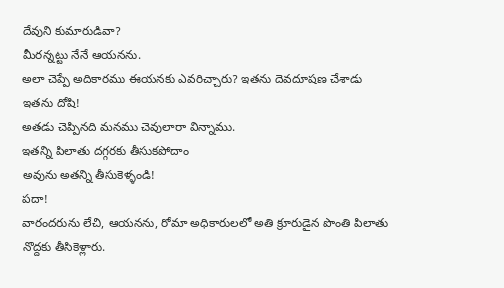దేవుని కుమారుడివా?
మీరన్నట్టు నేనే ఆయనను.
అలా చెప్పే అదికారము ఈయనకు ఎవరిచ్చారు? ఇతను దెవదూషణ చేశాడు
ఇతను దోషి!
అతడు చెప్పినది మనము చెవులారా విన్నాము.
ఇతన్ని పిలాతు దగ్గరకు తీసుకపోదాం
అవును అతన్ని తీసుకెళ్ళండి!
పదా!
వారందరును లేచి, ఆయనను, రోమా అధికారులలో అతి క్రూరుడైన పొంతి పిలాతు నొద్దకు తీసికెళ్లారు.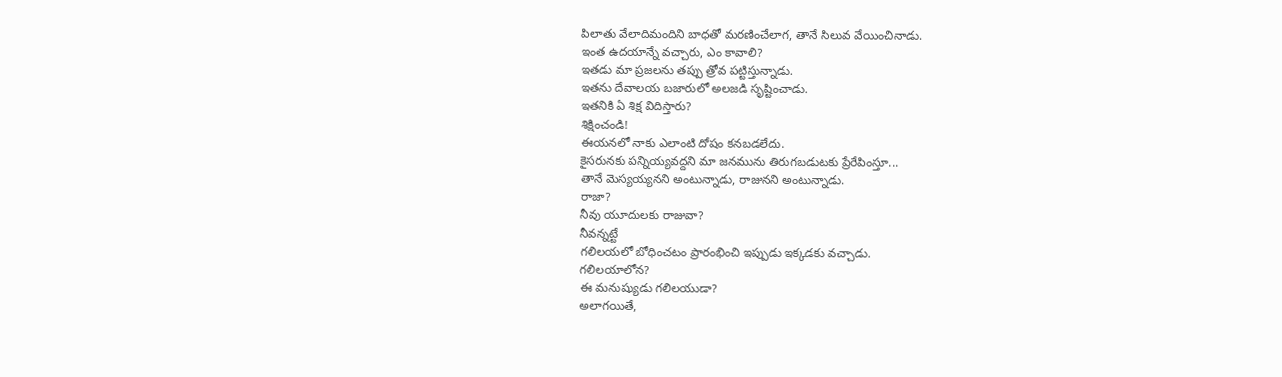పిలాతు వేలాదిమందిని బాధతో మరణించేలాగ, తానే సిలువ వేయించినాడు.
ఇంత ఉదయాన్నే వచ్చారు, ఎం కావాలి?
ఇతడు మా ప్రజలను తప్పు త్రోవ పట్టిస్తున్నాడు.
ఇతను దేవాలయ బజారులో అలజడి సృష్టించాడు.
ఇతనికి ఏ శిక్ష విదిస్తారు?
శిక్షించండి!
ఈయనలో నాకు ఎలాంటి దోషం కనబడలేదు.
కైసరునకు పన్నియ్యవద్దని మా జనమును తిరుగబడుటకు ప్రేరేపింస్తూ...
తానే మెస్యయ్యనని అంటున్నాడు, రాజునని అంటున్నాడు.
రాజా?
నీవు యూదులకు రాజువా?
నీవన్నట్టే
గలిలయలో బోధించటం ప్రారంభించి ఇప్పుడు ఇక్కడకు వచ్చాడు.
గలిలయాలోన?
ఈ మనుష్యుడు గలిలయుడా?
అలాగయితే,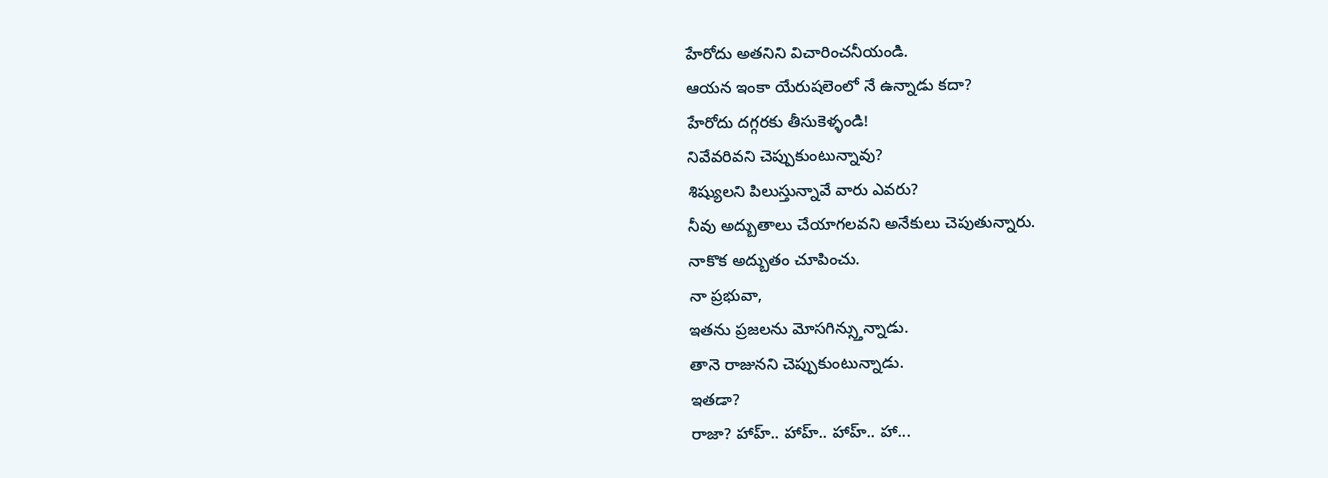హేరోదు అతనిని విచారించనీయండి.
ఆయన ఇంకా యేరుషలెంలో నే ఉన్నాడు కదా?
హేరోదు దగ్గరకు తీసుకెళ్ళండి!
నివేవరివని చెప్పుకుంటున్నావు?
శిష్యులని పిలుస్తున్నావే వారు ఎవరు?
నీవు అద్బుతాలు చేయాగలవని అనేకులు చెపుతున్నారు.
నాకొక అద్బుతం చూపించు.
నా ప్రభువా,
ఇతను ప్రజలను మోసగిన్స్తున్నాడు.
తానె రాజునని చెప్పుకుంటున్నాడు.
ఇతడా?
రాజా? హాహ్.. హాహ్.. హాహ్.. హా...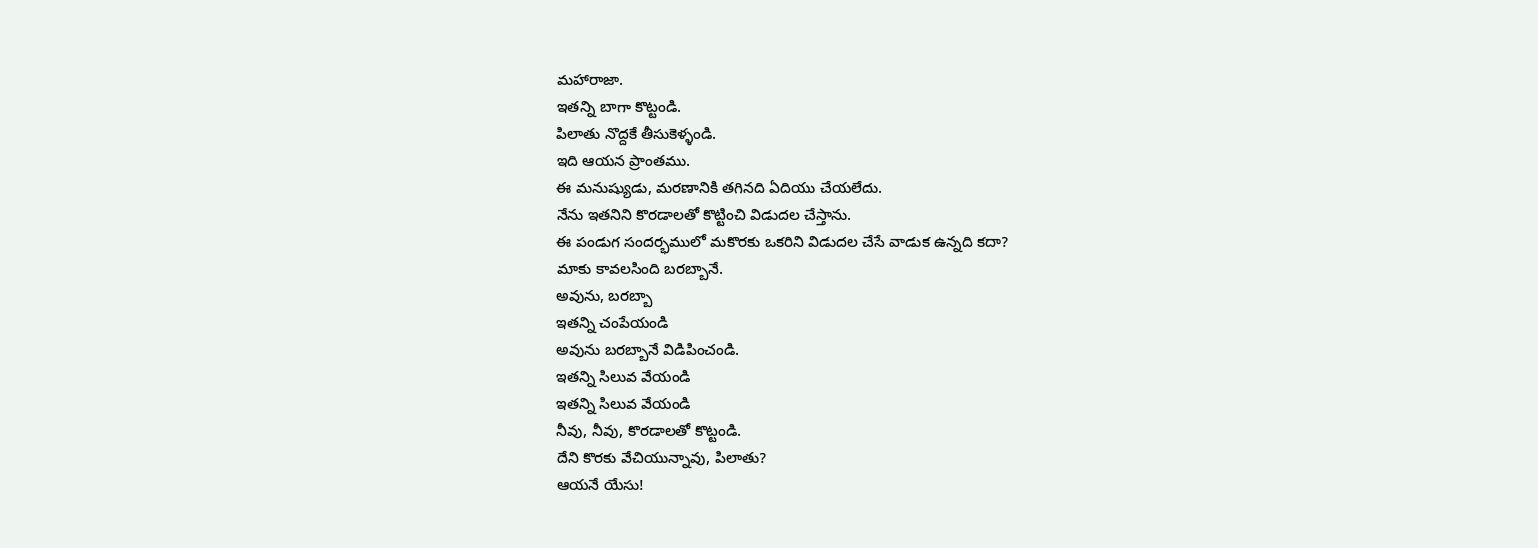మహారాజా.
ఇతన్ని బాగా కొట్టండి.
పిలాతు నొద్దకే తీసుకెళ్ళండి.
ఇది ఆయన ప్రాంతము.
ఈ మనుష్యుడు, మరణానికి తగినది ఏదియు చేయలేదు.
నేను ఇతనిని కొరడాలతో కొట్టించి విడుదల చేస్తాను.
ఈ పండుగ సందర్భములో మకొరకు ఒకరిని విడుదల చేసే వాడుక ఉన్నది కదా?
మాకు కావలసింది బరబ్బానే.
అవును, బరబ్బా
ఇతన్ని చంపేయండి
అవును బరబ్బానే విడిపించండి.
ఇతన్ని సిలువ వేయండి
ఇతన్ని సిలువ వేయండి
నీవు, నీవు, కొరడాలతో కొట్టండి.
దేని కొరకు వేచియున్నావు, పిలాతు?
ఆయనే యేసు!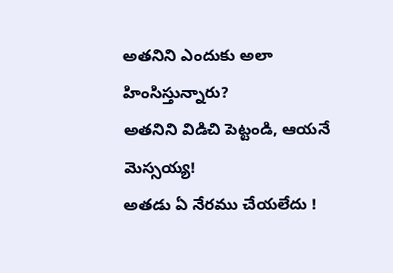అతనిని ఎందుకు అలా హింసిస్తున్నారు?
అతనిని విడిచి పెట్టండి, ఆయనే మెస్సయ్య!
అతడు ఏ నేరము చేయలేదు !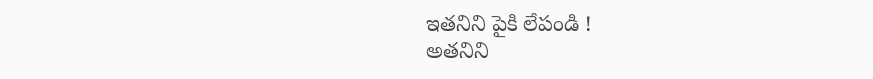ఇతనిని పైకి లేపండి !
అతనిని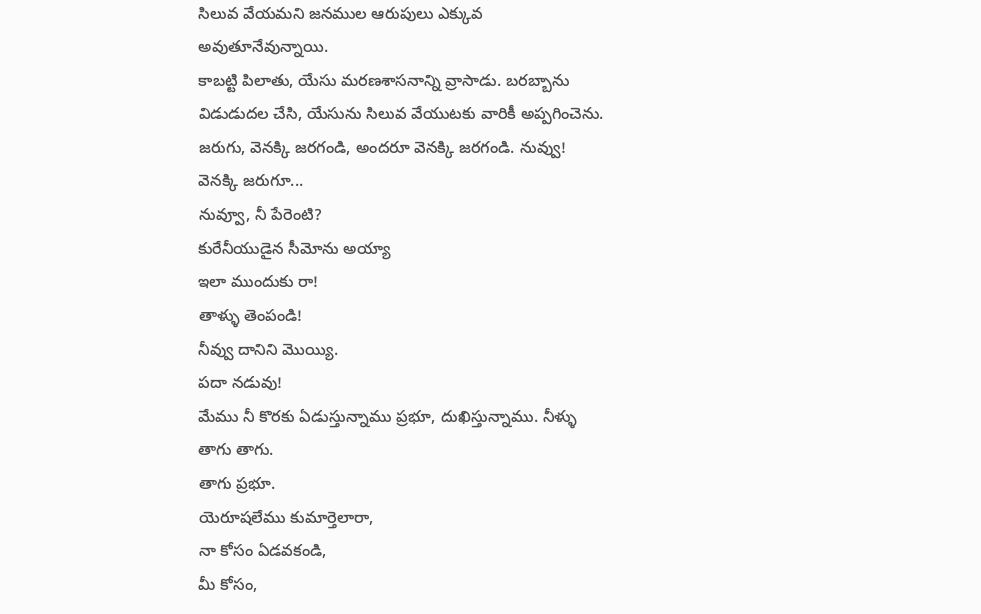సిలువ వేయమని జనముల ఆరుపులు ఎక్కువ అవుతూనేవున్నాయి.
కాబట్టి పిలాతు, యేసు మరణశాసనాన్ని వ్రాసాడు. బరబ్బాను విడుడుదల చేసి, యేసును సిలువ వేయుటకు వారికీ అప్పగించెను.
జరుగు, వెనక్కి జరగండి, అందరూ వెనక్కి జరగండి. నువ్వు! వెనక్కి జరుగూ...
నువ్వూ, నీ పేరెంటి?
కురేనీయుడైన సీమోను అయ్యా
ఇలా ముందుకు రా!
తాళ్ళు తెంపండి!
నీవ్వు దానిని మొయ్యి.
పదా నడువు!
మేము నీ కొరకు ఏడుస్తున్నాము ప్రభూ, దుఖిస్తున్నాము. నీళ్ళు తాగు తాగు.
తాగు ప్రభూ.
యెరూషలేము కుమార్తెలారా,
నా కోసం ఏడవకండి,
మీ కోసం,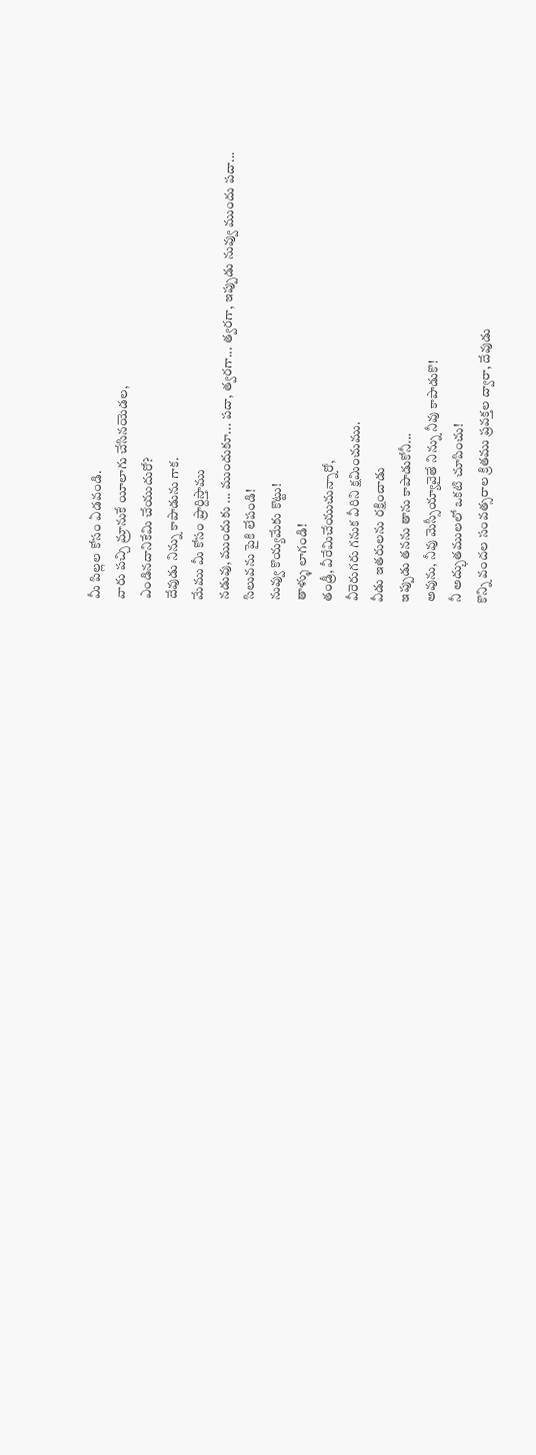మీ పిల్లల కోసం ఏడవండి.
వారు పచ్చి మ్రానుకే యీలాగు చేసినయెడల,
ఎండినదానికేమి చేయుదురో?
దేవుడు నిన్ను కాపాడును గాక.
మేము మీ కోసం ప్రార్దిస్తాము
నడువు, ముందుకు ... ముందుకూ... పదా, త్వరగా... త్వరగా, ఇప్పుడు నువ్వు ముందు పదా...
సిలువను పైకి లేపండి!
నువ్వు కొయ్యమేకు కొట్టు!
తాళ్ళు లాగండి!
తండ్రీ, వీరేమిచేయుచున్నారో,
వీరెరుగరు గనుక వీరిని క్షమించుము.
వీడు ఇతరులను రక్షించాడు
ఇప్పుడు తనను తాను కాపాడుకోనీ...
అవును, నీవు మెస్సీయ్యావైతే నిన్ను నీవు కాపాడుకొ!
నీ అద్భుతములలో ఒకటి చూపించు!
కొన్ని వందల సంవత్సరాల క్రితము ప్రవక్తల ద్వారా, దేవుడు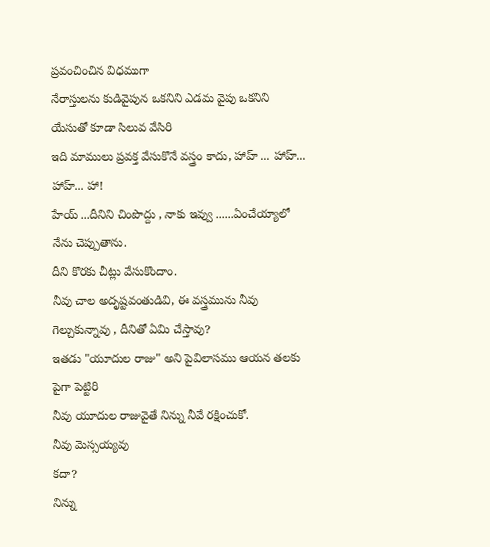ప్రవంచించిన విధముగా
నేరాస్తులను కుడివైపున ఒకనిని ఎడమ వైపు ఒకనిని యేసుతో కూడా సిలువ వేసిరి
ఇది మాములు ప్రవక్త వేసుకొనే వస్త్రం కాదు, హాహ్ ... హాహ్... హాహ్... హా!
హేయ్ ...దీనిని చింపొద్దు , నాకు ఇవ్వు ......ఏంచేయ్యాలో నేను చెప్పుతాను.
దీని కొరకు చీట్లు వేసుకొందాం.
నీవు చాల అదృష్టవంతుడివి, ఈ వస్త్రమును నీవు గెల్చుకున్నావు , దీనితో ఏమి చేస్తావు?
ఇతడు "యూదుల రాజు" అని పైవిలాసము ఆయన తలకు పైగా పెట్టిరి
నీవు యూదుల రాజువైతే నిన్ను నీవే రక్షించుకో.
నీవు మెస్సయ్యవు
కదా?
నిన్ను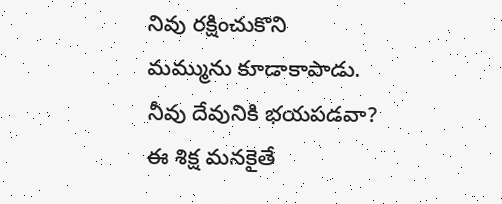నివు రక్షించుకొని
మమ్మును కూడాకాపాడు.
నీవు దేవునికి భయపడవా?
ఈ శిక్ష మనకైతే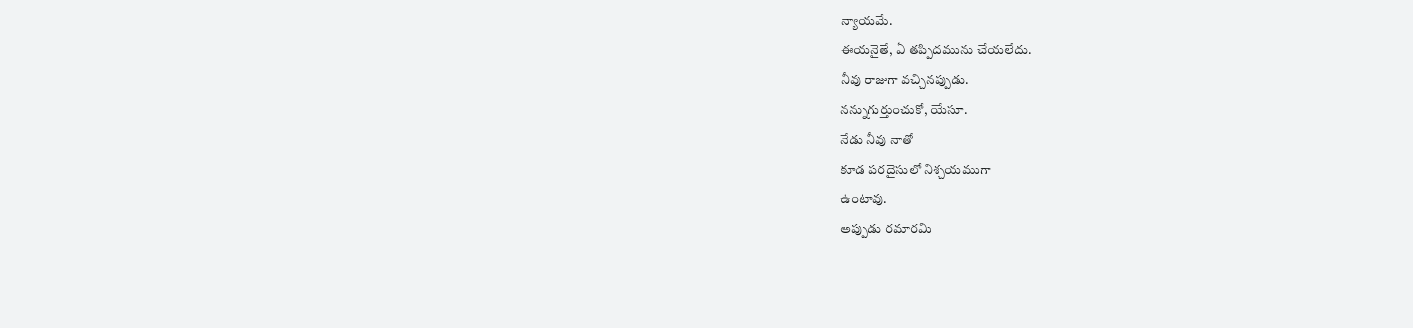న్యాయమే.
ఈయనైతే, ఏ తప్పిదమును చేయలేదు.
నీవు రాజుగా వచ్చినప్పుడు.
నన్నుగుర్తుంచుకో, యేసూ.
నేడు నీవు నాతో
కూడ పరదైసులో నిశ్చయముగా
ఉంటావు.
అప్పుడు రమారమి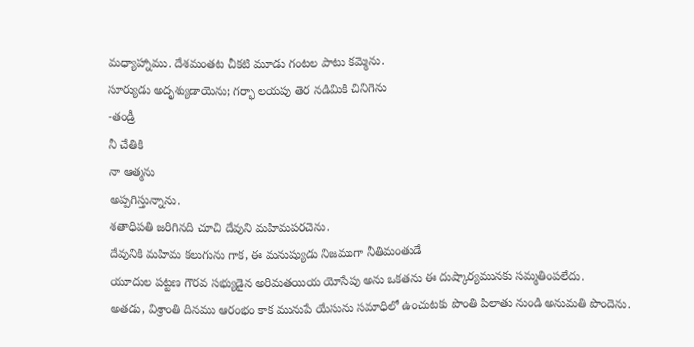మధ్యాహ్నాము. దేశమంతట చీకటి మూడు గంటల పాటు కమ్మెను.
సూర్యుడు అదృశ్యుడాయెను; గర్భా లయపు తెర నడిమికి చినిగెను
-తండ్రీ
నీ చేతికి
నా ఆత్మను
అప్పగిస్తున్నాను.
శతాధిపతి జరిగినది చూచి దేవుని మహిమపరచెను.
దేవునికి మహిమ కలుగును గాక, ఈ మనుష్యుడు నిజముగా నీతిమంతుడే
యూదుల పట్టణ గౌరవ సభ్యుడైన అరిమతయియ యోసేపు అను ఒకతను ఈ దుష్కార్యమునకు సమ్మతింపలేదు.
అతడు, విశ్రాంతి దినము ఆరంభం కాక మునుపే యేసును సమాధిలో ఉంచుటకు పొంతి పిలాతు నుండి అనుమతి పొందెను.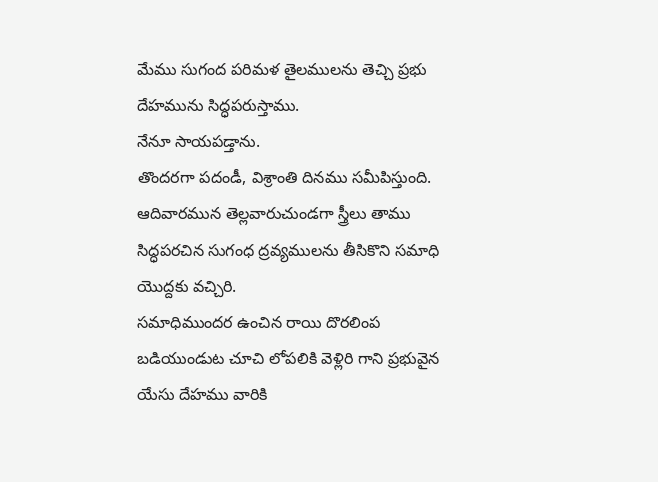మేము సుగంద పరిమళ తైలములను తెచ్చి ప్రభు దేహమును సిద్ధపరుస్తాము.
నేనూ సాయపడ్తాను.
తొందరగా పదండీ, విశ్రాంతి దినము సమీపిస్తుంది.
ఆదివారమున తెల్లవారుచుండగా స్త్రీలు తాము సిద్ధపరచిన సుగంధ ద్రవ్యములను తీసికొని సమాధి యొద్దకు వచ్చిరి.
సమాధిముందర ఉంచిన రాయి దొరలింప బడియుండుట చూచి లోపలికి వెళ్లిరి గాని ప్రభువైన యేసు దేహము వారికి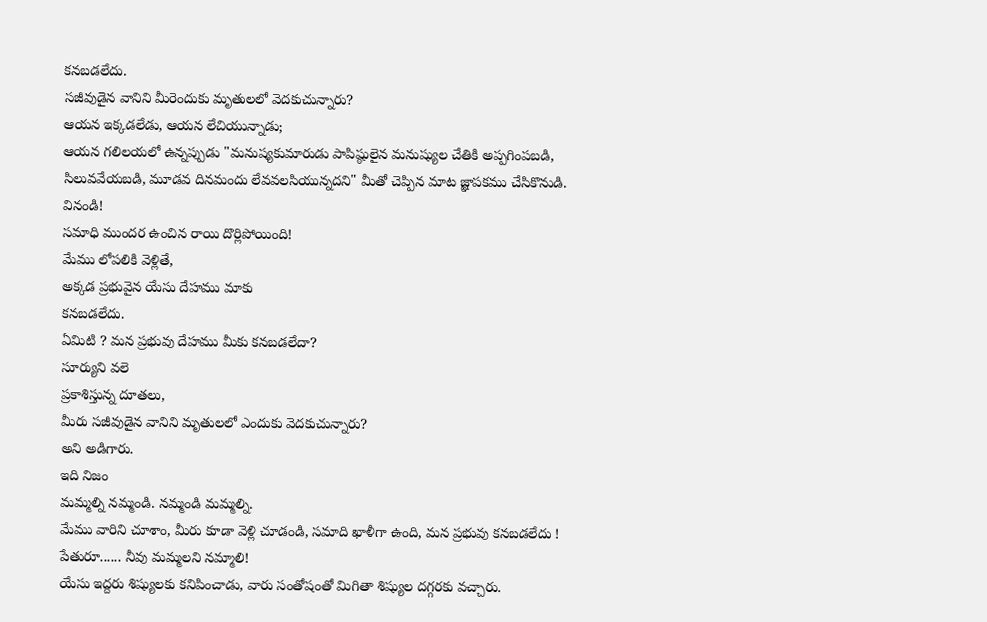కనబడలేదు.
సజీవుడైన వానిని మీరెందుకు మృతులలో వెదకుచున్నారు?
ఆయన ఇక్కడలేడు, ఆయన లేచియున్నాడు;
ఆయన గలిలయలో ఉన్నప్పుడు "మనుష్యకుమారుడు పాపిష్ఠులైన మనుష్యుల చేతికి అప్పగింపబడి,
సిలువవేయబడి, మూడవ దినమందు లేవవలసియున్నదని" మీతో చెప్పిన మాట జ్ఞాపకము చేసికొనుడి.
వినండి!
సమాధి ముందర ఉంచిన రాయి దొర్లిపోయింది!
మేము లోపలికి వెళ్లితే,
అక్కడ ప్రభువైన యేసు దేహము మాకు
కనబడలేదు.
ఏమిటి ? మన ప్రభువు దేహము మీకు కనబడలేదా?
సూర్యుని వలె
ప్రకాశిస్తున్న దూతలు,
మీరు సజీవుడైన వానిని మృతులలో ఎందుకు వెదకుచున్నారు?
అని అడిగారు.
ఇది నిజం
మమ్మల్ని నమ్మండి. నమ్మండి మమ్మల్ని.
మేము వారిని చూశాం, మీరు కూడా వెళ్లి చూడండి, సమాది ఖాళీగా ఉంది, మన ప్రభువు కనబడలేదు !
పేతురూ...... నీవు మమ్మలని నమ్మాలి!
యేసు ఇద్దరు శిష్యులకు కనిపించాడు, వారు సంతోషంతో మిగితా శిష్యుల దగ్గరకు వచ్చారు.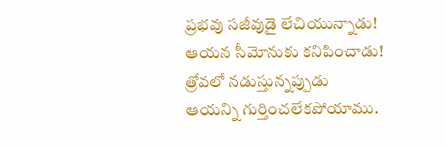ప్రభవు సజీవుడై లేచియున్నాడు!
ఆయన సీమోనుకు కనిపించాడు!
త్రోవలో నడుస్తున్నప్పుడు
ఆయన్ని గుర్తించలేకపోయాము.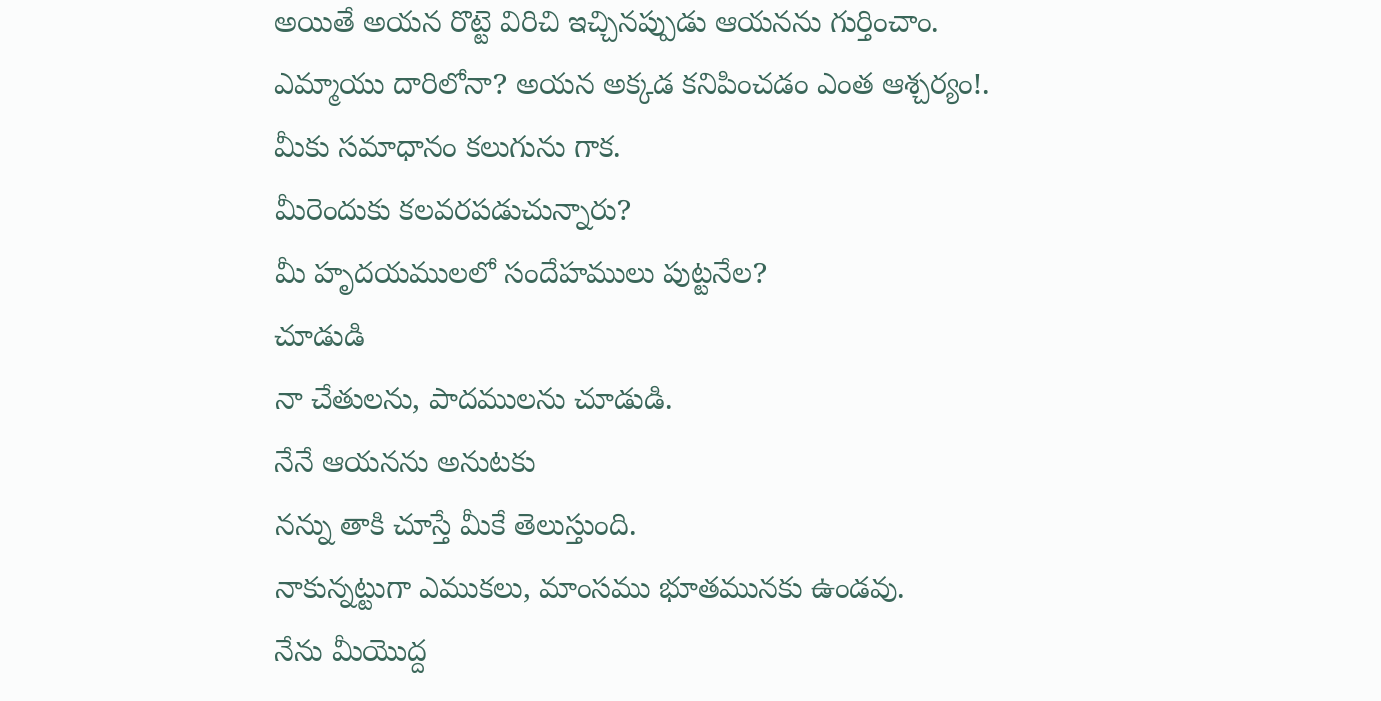అయితే అయన రొట్టె విరిచి ఇచ్చినప్పుడు ఆయనను గుర్తించాం.
ఎమ్మాయు దారిలోనా? అయన అక్కడ కనిపించడం ఎంత ఆశ్చర్యం!.
మీకు సమాధానం కలుగును గాక.
మీరెందుకు కలవరపడుచున్నారు?
మీ హృదయములలో సందేహములు పుట్టనేల?
చూడుడి
నా చేతులను, పాదములను చూడుడి.
నేనే ఆయనను అనుటకు
నన్ను తాకి చూస్తే మీకే తెలుస్తుంది.
నాకున్నట్టుగా ఎముకలు, మాంసము భూతమునకు ఉండవు.
నేను మీయొద్ద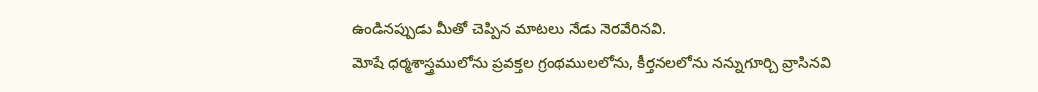ఉండినప్పుడు మీతో చెప్పిన మాటలు నేడు నెరవేరినవి.
మోషే ధర్మశాస్త్రములోను ప్రవక్తల గ్రంథములలోను, కీర్తనలలోను నన్నుగూర్చి వ్రాసినవి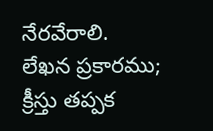నేరవేరాలి.
లేఖన ప్రకారము;
క్రీస్తు తప్పక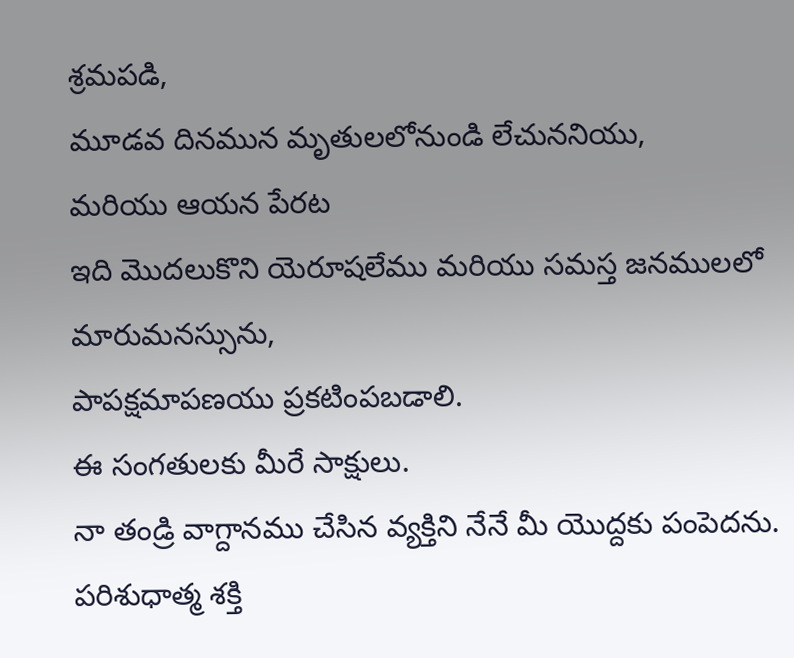శ్రమపడి,
మూడవ దినమున మృతులలోనుండి లేచుననియు,
మరియు ఆయన పేరట
ఇది మొదలుకొని యెరూషలేము మరియు సమస్త జనములలో మారుమనస్సును,
పాపక్షమాపణయు ప్రకటింపబడాలి.
ఈ సంగతులకు మీరే సాక్షులు.
నా తండ్రి వాగ్దానము చేసిన వ్యక్తిని నేనే మీ యొద్దకు పంపెదను.
పరిశుధాత్మ శక్తి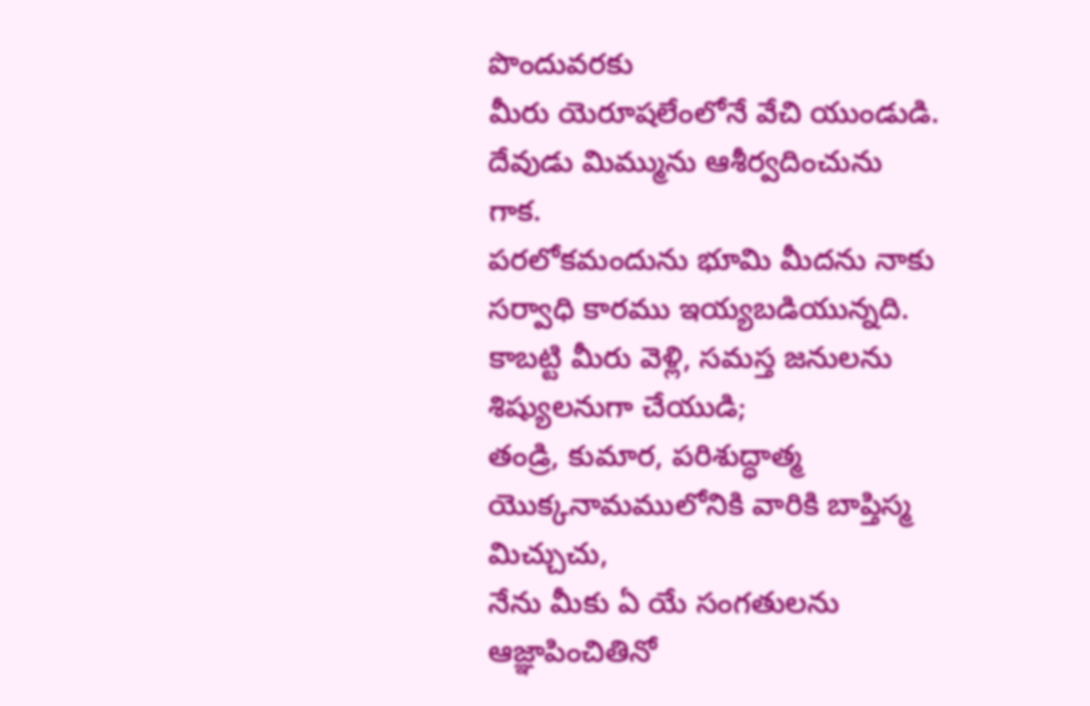పొందువరకు
మీరు యెరూషలేంలోనే వేచి యుండుడి.
దేవుడు మిమ్మును ఆశీర్వదించును గాక.
పరలోకమందును భూమి మీదను నాకు సర్వాధి కారము ఇయ్యబడియున్నది.
కాబట్టి మీరు వెళ్లి, సమస్త జనులను శిష్యులనుగా చేయుడి;
తండ్రి, కుమార, పరిశుద్ధాత్మ యొక్కనామములోనికి వారికి బాప్తిస్మ మిచ్చుచు,
నేను మీకు ఏ యే సంగతులను ఆజ్ఞాపించితినో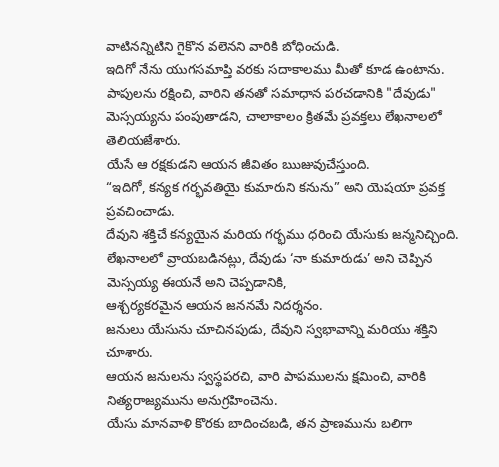వాటినన్నిటిని గైకొన వలెనని వారికి బోధించుడి.
ఇదిగో నేను యుగసమాప్తి వరకు సదాకాలము మీతో కూడ ఉంటాను.
పాపులను రక్షించి, వారిని తనతో సమాధాన పరచడానికి "దేవుడు"
మెస్సయ్యను పంపుతాడని, చాలాకాలం క్రితమే ప్రవక్తలు లేఖనాలలో తెలియజేశారు.
యేసే ఆ రక్షకుడని ఆయన జీవితం ఋజువుచేస్తుంది.
“ఇదిగో, కన్యక గర్భవతియై కుమారుని కనును” అని యెషయా ప్రవక్త ప్రవచించాడు.
దేవుని శక్తిచే కన్యయైన మరియ గర్భము ధరించి యేసుకు జన్మనిచ్చింది.
లేఖనాలలో వ్రాయబడినట్లు, దేవుడు ‘నా కుమారుడు’ అని చెప్పిన మెస్సయ్య ఈయనే అని చెప్పడానికి,
ఆశ్చర్యకరమైన ఆయన జననమే నిదర్శనం.
జనులు యేసును చూచినపుడు, దేవుని స్వభావాన్ని మరియు శక్తిని చూశారు.
ఆయన జనులను స్వస్థపరచి, వారి పాపములను క్షమించి, వారికి నిత్యరాజ్యమును అనుగ్రహించెను.
యేసు మానవాళి కొరకు బాదించబడి, తన ప్రాణమును బలిగా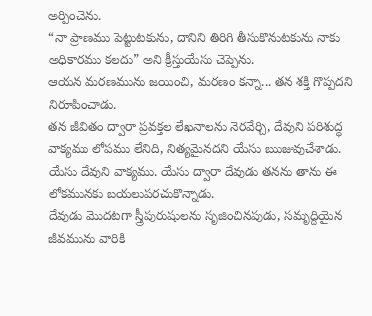అర్పించెను.
“నా ప్రాణము పెట్టుటకును, దానిని తిరిగి తీసుకొనుటకును నాకు అధికారము కలదు” అని క్రీస్తుయేసు చెప్పెను.
ఆయన మరణమును జయించి, మరణం కన్నా... తన శక్తి గొప్పదని నిరూపించాడు.
తన జీవితం ద్వారా ప్రవక్తల లేఖనాలను నెరవేర్చి, దేవుని పరిశుద్ధ వాక్యము లోపము లేనిది, నిత్యమైనదని యేసు ఋజువుచేశాడు.
యేసు దేవుని వాక్యము. యేసు ద్వారా దేవుడు తనను తాను ఈ లోకమునకు బయలుపరచుకొన్నాడు.
దేవుడు మొదటగా స్త్రీపురుషులను సృజించినపుడు, సమృద్దియైన జీవమును వారికి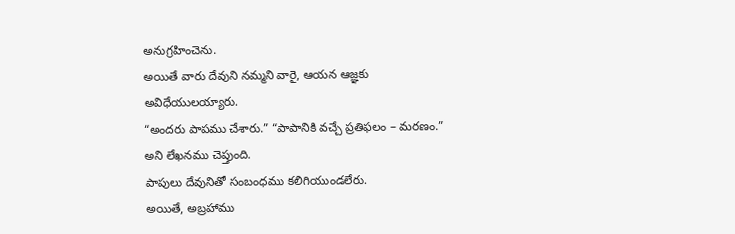అనుగ్రహించెను.
అయితే వారు దేవుని నమ్మని వారై, ఆయన ఆజ్ఞకు అవిధేయులయ్యారు.
“అందరు పాపము చేశారు.” “పాపానికి వచ్చే ప్రతిఫలం – మరణం.” అని లేఖనము చెప్తుంది.
పాపులు దేవునితో సంబంధము కలిగియుండలేరు.
అయితే, అబ్రహాము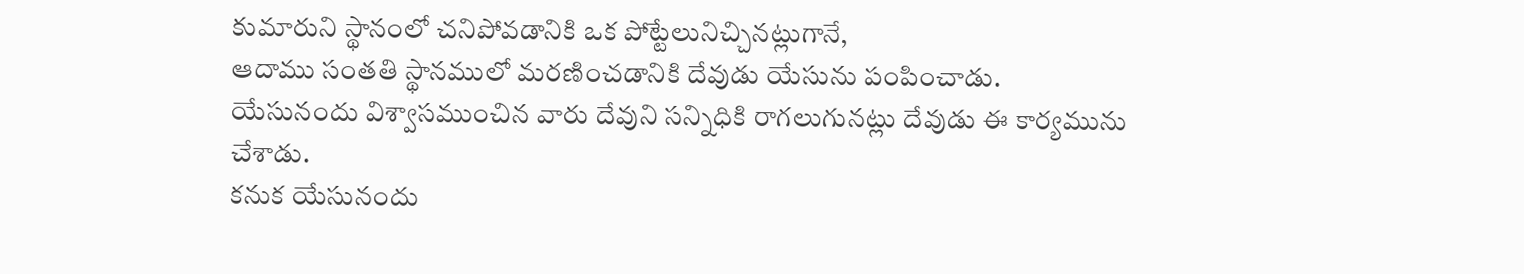కుమారుని స్థానంలో చనిపోవడానికి ఒక పోట్టేలునిచ్చినట్లుగానే,
ఆదాము సంతతి స్థానములో మరణించడానికి దేవుడు యేసును పంపించాడు.
యేసునందు విశ్వాసముంచిన వారు దేవుని సన్నిధికి రాగలుగునట్లు దేవుడు ఈ కార్యమును చేశాడు.
కనుక యేసునందు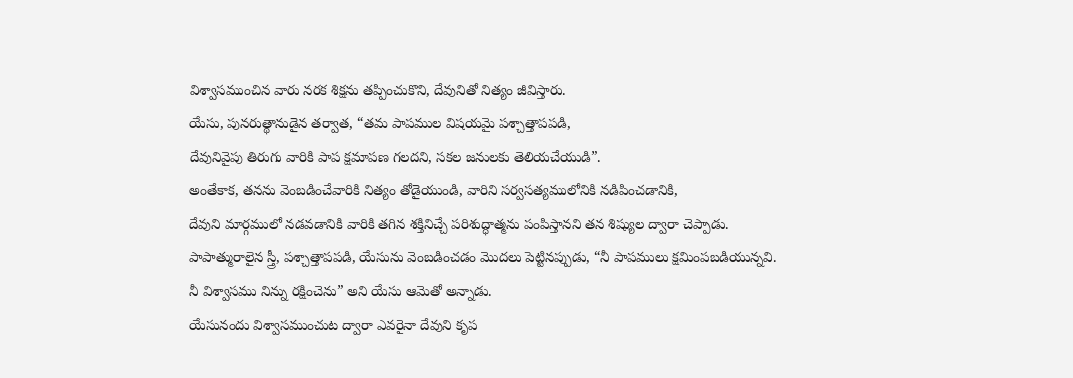విశ్వాసముంచిన వారు నరక శిక్షను తప్పించుకొని, దేవునితో నిత్యం జీవిస్తారు.
యేసు, పునరుత్థానుడైన తర్వాత, “తమ పాపముల విషయమై పశ్చాత్తాపపడి,
దేవునివైపు తిరుగు వారికి పాప క్షమాపణ గలదని, సకల జనులకు తెలియచేయుడి”.
అంతేకాక, తనను వెంబడించేవారికి నిత్యం తోడైయుండి, వారిని సర్వసత్యములోనికి నడిపించడానికి,
దేవుని మార్గములో నడవడానికి వారికి తగిన శక్తినిచ్చే పరిశుద్ధాత్మను పంపిస్తానని తన శిష్యుల ద్వారా చెప్పాడు.
పాపాత్మురాలైన స్త్రీ, పశ్చాత్తాపపడి, యేసును వెంబడించడం మొదలు పెట్టినప్పుడు, “నీ పాపములు క్షమింపబడియున్నవి.
నీ విశ్వాసము నిన్ను రక్షించెను” అని యేసు ఆమెతో అన్నాడు.
యేసునందు విశ్వాసముంచుట ద్వారా ఎవరైనా దేవుని కృప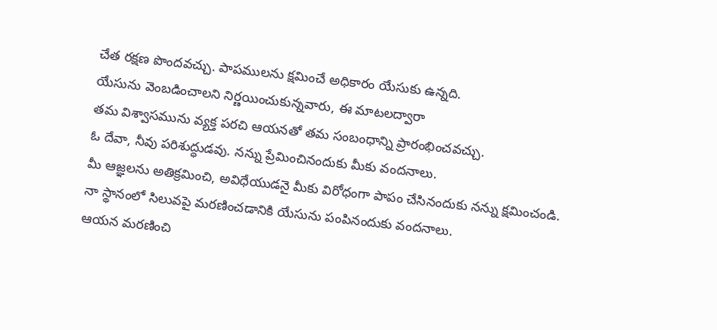చేత రక్షణ పొందవచ్చు. పాపములను క్షమించే అధికారం యేసుకు ఉన్నది.
యేసును వెంబడించాలని నిర్ణయించుకున్నవారు, ఈ మాటలద్వారా
తమ విశ్వాసమును వ్యక్త పరచి ఆయనతో తమ సంబంధాన్ని ప్రారంభించవచ్చు.
ఓ దేవా, నీవు పరిశుద్ధుడవు. నన్ను ప్రేమించినందుకు మీకు వందనాలు.
మీ ఆజ్ఞలను అతిక్రమించి, అవిధేయుడనై మీకు విరోధంగా పాపం చేసినందుకు నన్ను క్షమించండి.
నా స్థానంలో సిలువపై మరణించడానికి యేసును పంపినందుకు వందనాలు.
ఆయన మరణించి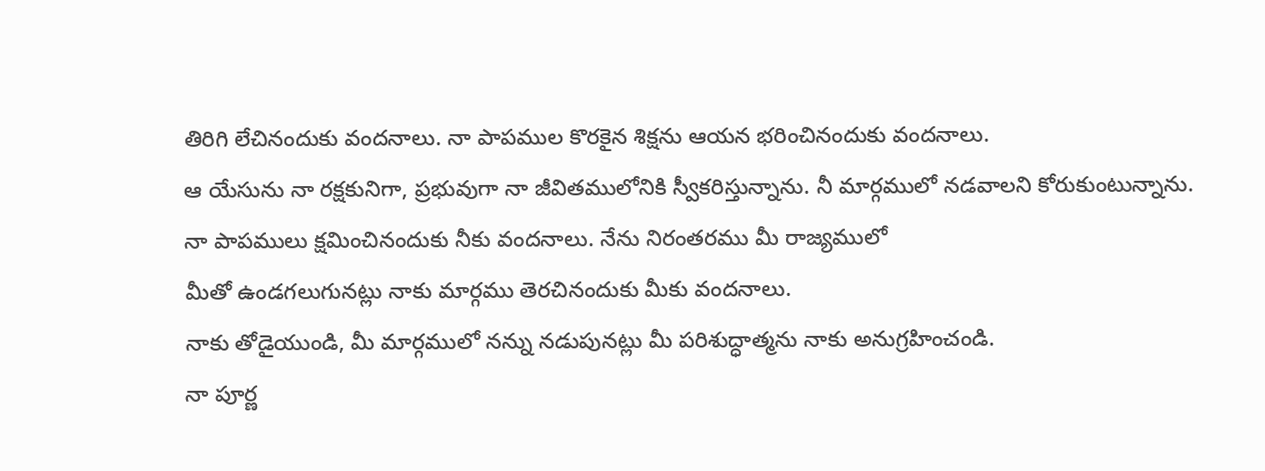తిరిగి లేచినందుకు వందనాలు. నా పాపముల కొరకైన శిక్షను ఆయన భరించినందుకు వందనాలు.
ఆ యేసును నా రక్షకునిగా, ప్రభువుగా నా జీవితములోనికి స్వీకరిస్తున్నాను. నీ మార్గములో నడవాలని కోరుకుంటున్నాను.
నా పాపములు క్షమించినందుకు నీకు వందనాలు. నేను నిరంతరము మీ రాజ్యములో
మీతో ఉండగలుగునట్లు నాకు మార్గము తెరచినందుకు మీకు వందనాలు.
నాకు తోడైయుండి, మీ మార్గములో నన్ను నడుపునట్లు మీ పరిశుద్ధాత్మను నాకు అనుగ్రహించండి.
నా పూర్ణ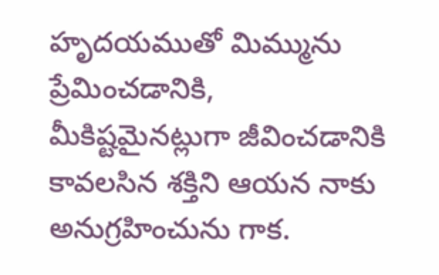హృదయముతో మిమ్మును ప్రేమించడానికి,
మీకిష్టమైనట్లుగా జీవించడానికి కావలసిన శక్తిని ఆయన నాకు అనుగ్రహించును గాక.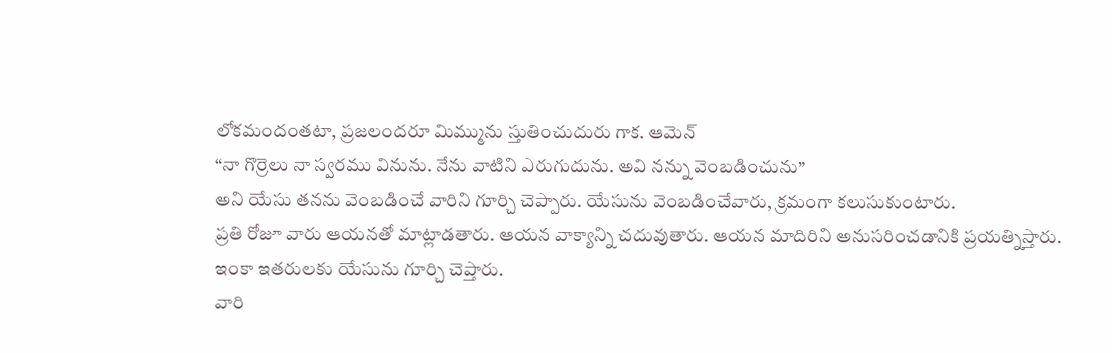లోకమందంతటా, ప్రజలందరూ మిమ్మును స్తుతించుదురు గాక. ఆమెన్
“నా గొర్రెలు నా స్వరము వినును. నేను వాటిని ఎరుగుదును. అవి నన్ను వెంబడించును”
అని యేసు తనను వెంబడించే వారిని గూర్చి చెప్పారు. యేసును వెంబడించేవారు, క్రమంగా కలుసుకుంటారు.
ప్రతి రోజూ వారు ఆయనతో మాట్లాడతారు. ఆయన వాక్యాన్ని చదువుతారు. ఆయన మాదిరిని అనుసరించడానికి ప్రయత్నిస్తారు.
ఇంకా ఇతరులకు యేసును గూర్చి చెప్తారు.
వారి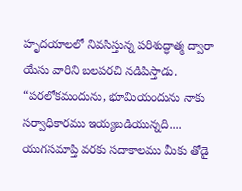హృదయాలలో నివసిస్తున్న పరిశుద్ధాత్మ ద్వారా యేసు వారిని బలపరచి నడిపిస్తాడు.
“పరలోకమందును, భూమియందును నాకు సర్వాధికారము ఇయ్యబడియున్నది....
యుగసమాప్తి వరకు సదాకాలము మీకు తోడై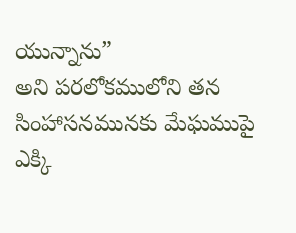యున్నాను”
అని పరలోకములోని తన సింహాసనమునకు మేఘముపై ఎక్కి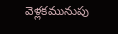వెళ్లకమునుపు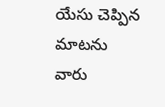యేసు చెప్పిన మాటను
వారు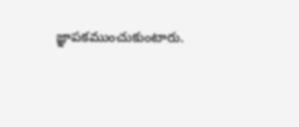జ్ఞాపకముంచుకుంటారు.